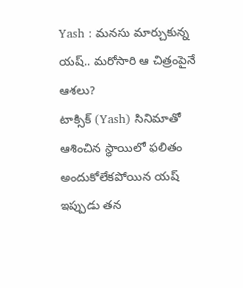Yash : మనసు మార్చుకున్న యష్.. మరోసారి ఆ చిత్రంపైనే ఆశలు?
టాక్సిక్ (Yash) సినిమాతో ఆశించిన స్థాయిలో ఫలితం అందుకోలేకపోయిన యష్ ఇప్పుడు తన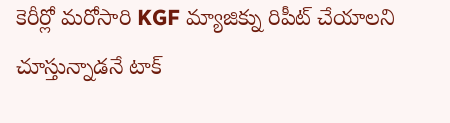కెరీర్లో మరోసారి KGF మ్యాజిక్ను రిపీట్ చేయాలని చూస్తున్నాడనే టాక్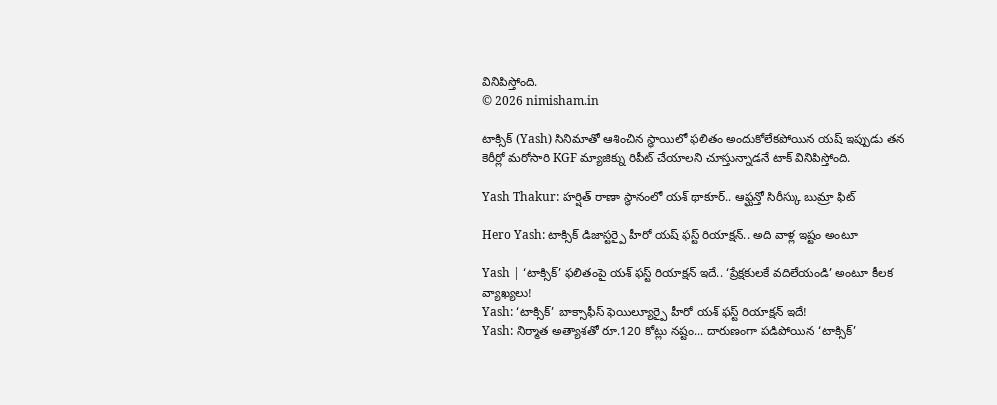వినిపిస్తోంది.
© 2026 nimisham.in

టాక్సిక్ (Yash) సినిమాతో ఆశించిన స్థాయిలో ఫలితం అందుకోలేకపోయిన యష్ ఇప్పుడు తన కెరీర్లో మరోసారి KGF మ్యాజిక్ను రిపీట్ చేయాలని చూస్తున్నాడనే టాక్ వినిపిస్తోంది.

Yash Thakur: హర్షిత్ రాణా స్థానంలో యశ్ థాకూర్.. ఆఫ్ఘన్తో సిరీస్కు బుమ్రా ఫిట్

Hero Yash: టాక్సిక్ డిజాస్టర్పై హీరో యష్ ఫస్ట్ రియాక్షన్.. అది వాళ్ల ఇష్టం అంటూ

Yash | ‘టాక్సిక్’ ఫలితంపై యశ్ ఫస్ట్ రియాక్షన్ ఇదే.. ‘ప్రేక్షకులకే వదిలేయండి’ అంటూ కీలక వ్యాఖ్యలు!
Yash: ‘టాక్సిక్’ బాక్సాఫీస్ ఫెయిల్యూర్పై హీరో యశ్ ఫస్ట్ రియాక్షన్ ఇదే!
Yash: నిర్మాత అత్యాశతో రూ.120 కోట్లు నష్టం... దారుణంగా పడిపోయిన ‘టాక్సిక్’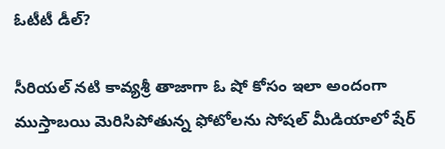ఓటీటీ డీల్?

సీరియల్ నటి కావ్యశ్రీ తాజాగా ఓ షో కోసం ఇలా అందంగా ముస్తాబయి మెరిసిపోతున్న ఫోటోలను సోషల్ మీడియాలో షేర్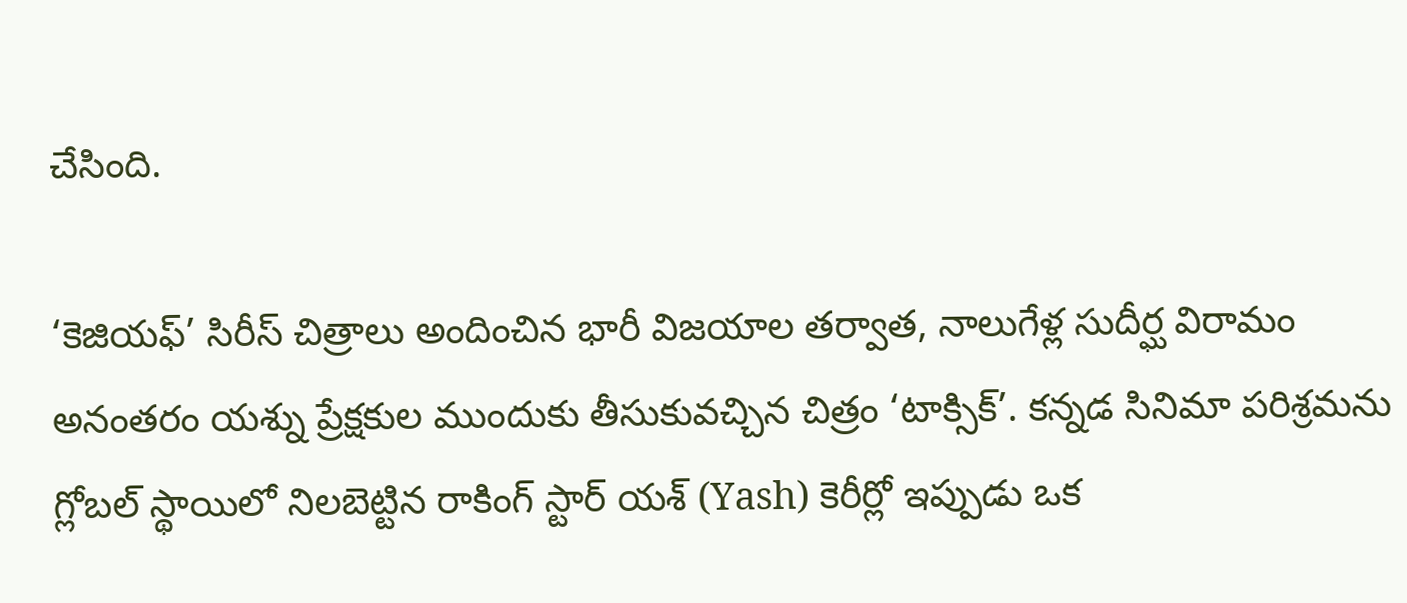చేసింది.

‘కెజియఫ్’ సిరీస్ చిత్రాలు అందించిన భారీ విజయాల తర్వాత, నాలుగేళ్ల సుదీర్ఘ విరామం అనంతరం యశ్ను ప్రేక్షకుల ముందుకు తీసుకువచ్చిన చిత్రం ‘టాక్సిక్’. కన్నడ సినిమా పరిశ్రమను గ్లోబల్ స్థాయిలో నిలబెట్టిన రాకింగ్ స్టార్ యశ్ (Yash) కెరీర్లో ఇప్పుడు ఒక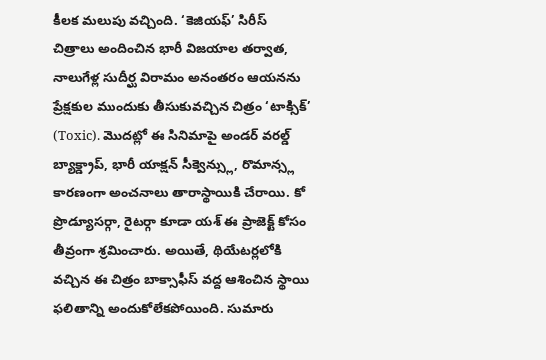కీలక మలుపు వచ్చింది. ‘కెజియఫ్’ సిరీస్ చిత్రాలు అందించిన భారీ విజయాల తర్వాత, నాలుగేళ్ల సుదీర్ఘ విరామం అనంతరం ఆయనను ప్రేక్షకుల ముందుకు తీసుకువచ్చిన చిత్రం ‘టాక్సిక్’ (Toxic). మొదట్లో ఈ సినిమాపై అండర్ వరల్డ్ బ్యాక్డ్రాప్, భారీ యాక్షన్ సీక్వెన్స్లు, రొమాన్స్ల కారణంగా అంచనాలు తారాస్థాయికి చేరాయి. కో ప్రొడ్యూసర్గా, రైటర్గా కూడా యశ్ ఈ ప్రాజెక్ట్ కోసం తీవ్రంగా శ్రమించారు. అయితే, థియేటర్లలోకి వచ్చిన ఈ చిత్రం బాక్సాఫీస్ వద్ద ఆశించిన స్థాయి ఫలితాన్ని అందుకోలేకపోయింది. సుమారు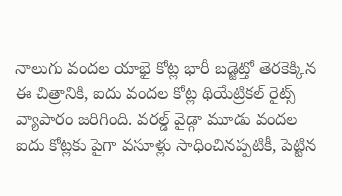నాలుగు వందల యాభై కోట్ల భారీ బడ్జెట్తో తెరకెక్కిన ఈ చిత్రానికి, ఐదు వందల కోట్ల థియేట్రికల్ రైట్స్ వ్యాపారం జరిగింది. వరల్డ్ వైడ్గా మూడు వందల ఐదు కోట్లకు పైగా వసూళ్లు సాధించినప్పటికీ, పెట్టిన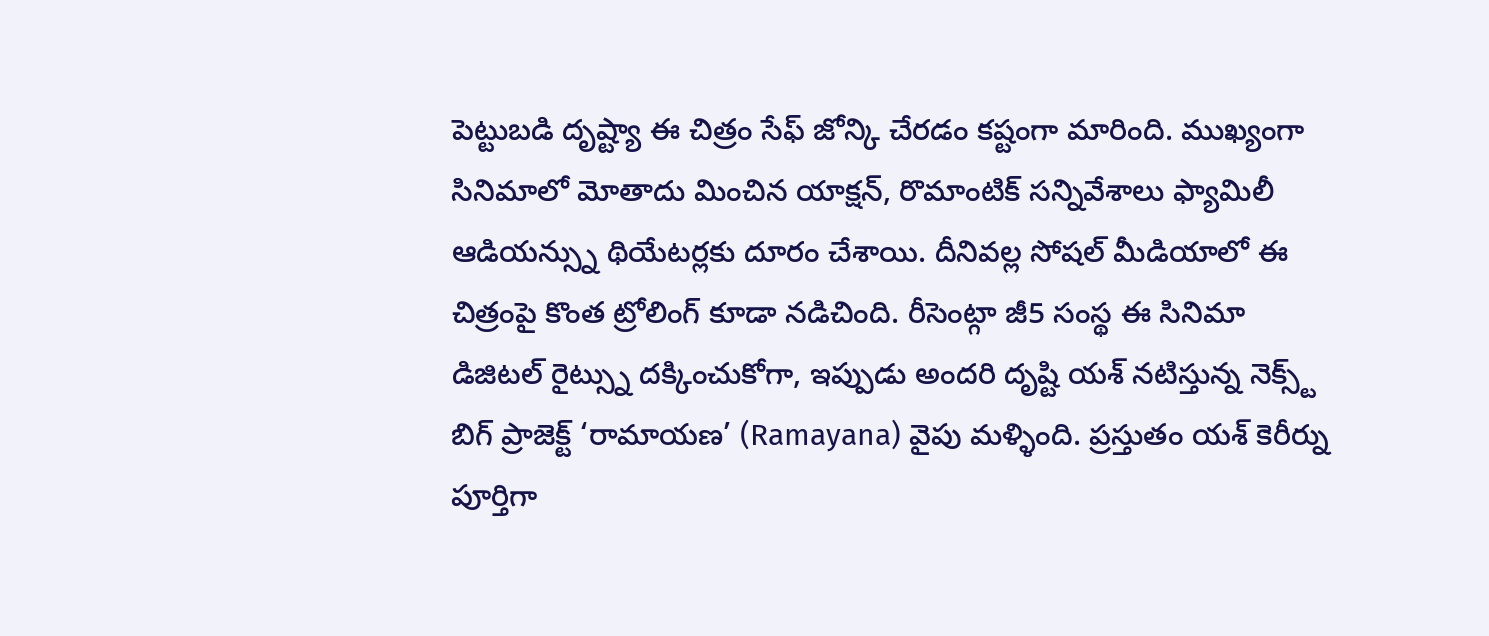పెట్టుబడి దృష్ట్యా ఈ చిత్రం సేఫ్ జోన్కి చేరడం కష్టంగా మారింది. ముఖ్యంగా సినిమాలో మోతాదు మించిన యాక్షన్, రొమాంటిక్ సన్నివేశాలు ఫ్యామిలీ ఆడియన్స్ను థియేటర్లకు దూరం చేశాయి. దీనివల్ల సోషల్ మీడియాలో ఈ చిత్రంపై కొంత ట్రోలింగ్ కూడా నడిచింది. రీసెంట్గా జీ5 సంస్థ ఈ సినిమా డిజిటల్ రైట్స్ను దక్కించుకోగా, ఇప్పుడు అందరి దృష్టి యశ్ నటిస్తున్న నెక్స్ట్ బిగ్ ప్రాజెక్ట్ ‘రామాయణ’ (Ramayana) వైపు మళ్ళింది. ప్రస్తుతం యశ్ కెరీర్ను పూర్తిగా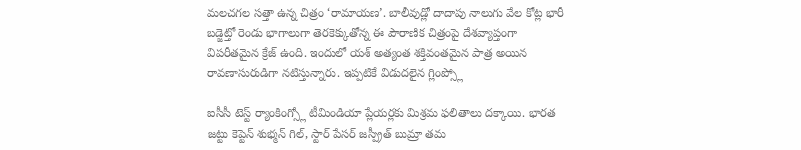మలచగల సత్తా ఉన్న చిత్రం ‘రామాయణ’. బాలీవుడ్లో దాదాపు నాలుగు వేల కోట్ల భారీ బడ్జెట్తో రెండు భాగాలుగా తెరకెక్కుతోన్న ఈ పౌరాణిక చిత్రంపై దేశవ్యాప్తంగా విపరీతమైన క్రేజ్ ఉంది. ఇందులో యశ్ అత్యంత శక్తివంతమైన పాత్ర అయిన రావణాసురుడిగా నటిస్తున్నారు. ఇప్పటికే విడుదలైన గ్లింప్స్లో

ఐసీసీ టెస్ట్ ర్యాంకింగ్స్లో టీమిండియా ప్లేయర్లకు మిశ్రమ ఫలితాలు దక్కాయి. భారత జట్టు కెప్టెన్ శుభ్మన్ గిల్, స్టార్ పేసర్ జస్ప్రీత్ బుమ్రా తమ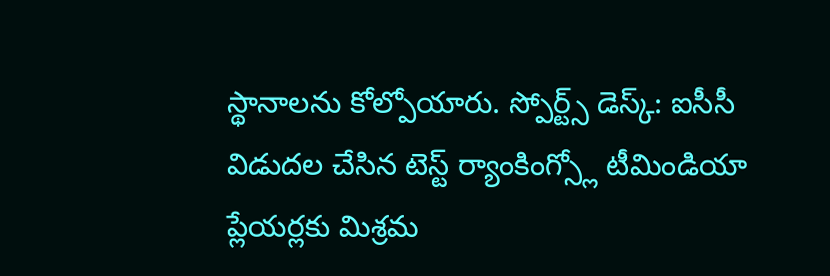స్థానాలను కోల్పోయారు. స్పోర్ట్స్ డెస్క్: ఐసీసీ విడుదల చేసిన టెస్ట్ ర్యాంకింగ్స్లో టీమిండియా ప్లేయర్లకు మిశ్రమ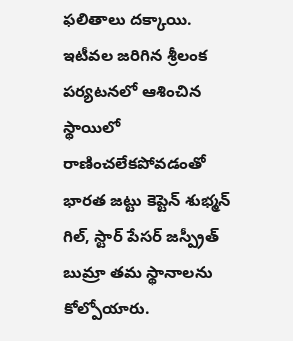ఫలితాలు దక్కాయి. ఇటీవల జరిగిన శ్రీలంక పర్యటనలో ఆశించిన స్థాయిలో రాణించలేకపోవడంతో భారత జట్టు కెప్టెన్ శుభ్మన్ గిల్, స్టార్ పేసర్ జస్ప్రీత్ బుమ్రా తమ స్థానాలను కోల్పోయారు.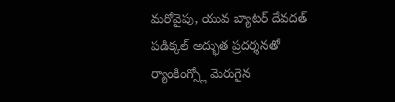మరోవైపు, యువ బ్యాటర్ దేవదత్ పడిక్కల్ అద్భుత ప్రదర్శనతో ర్యాంకింగ్స్లో మెరుగైన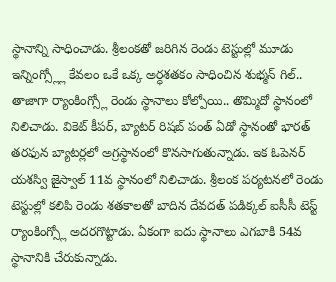స్థానాన్ని సాధించాడు. శ్రీలంకతో జరిగిన రెండు టెస్టుల్లో మూడు ఇన్నింగ్స్ల్లో కేవలం ఒకే ఒక్క అర్ధశతకం సాధించిన శుభ్మన్ గిల్.. తాజాగా ర్యాంకింగ్స్లో రెండు స్థానాలు కోల్పోయి.. తొమ్మిదో స్థానంలో నిలిచాడు. వికెట్ కీపర్, బ్యాటర్ రిషబ్ పంత్ ఏడో స్థానంతో భారత్ తరఫున బ్యాటర్లలో అగ్రస్థానంలో కొనసాగుతున్నాడు. ఇక ఓపెనర్ యశస్వి జైస్వాల్ 11వ స్థానంలో నిలిచాడు. శ్రీలంక పర్యటనలో రెండు టెస్టుల్లో కలిపి రెండు శతకాలతో బాదిన దేవదత్ పడిక్కల్ ఐసీసీ టెస్ట్ ర్యాంకింగ్స్లో అదరగొట్టాడు. ఏకంగా ఐదు స్థానాలు ఎగబాకి 54వ స్థానానికి చేరుకున్నాడు.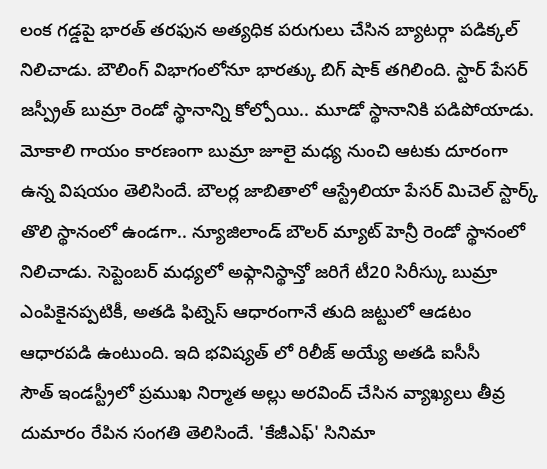లంక గడ్డపై భారత్ తరఫున అత్యధిక పరుగులు చేసిన బ్యాటర్గా పడిక్కల్ నిలిచాడు. బౌలింగ్ విభాగంలోనూ భారత్కు బిగ్ షాక్ తగిలింది. స్టార్ పేసర్ జస్ప్రీత్ బుమ్రా రెండో స్థానాన్ని కోల్పోయి.. మూడో స్థానానికి పడిపోయాడు. మోకాలి గాయం కారణంగా బుమ్రా జూలై మధ్య నుంచి ఆటకు దూరంగా ఉన్న విషయం తెలిసిందే. బౌలర్ల జాబితాలో ఆస్ట్రేలియా పేసర్ మిచెల్ స్టార్క్ తొలి స్థానంలో ఉండగా.. న్యూజిలాండ్ బౌలర్ మ్యాట్ హెన్రీ రెండో స్థానంలో నిలిచాడు. సెప్టెంబర్ మధ్యలో అఫ్గానిస్థాన్తో జరిగే టీ20 సిరీస్కు బుమ్రా ఎంపికైనప్పటికీ, అతడి ఫిట్నెస్ ఆధారంగానే తుది జట్టులో ఆడటం ఆధారపడి ఉంటుంది. ఇది భవిష్యత్ లో రిలీజ్ అయ్యే అతడి ఐసీసీ
సౌత్ ఇండస్ట్రీలో ప్రముఖ నిర్మాత అల్లు అరవింద్ చేసిన వ్యాఖ్యలు తీవ్ర దుమారం రేపిన సంగతి తెలిసిందే. 'కేజీఎఫ్' సినిమా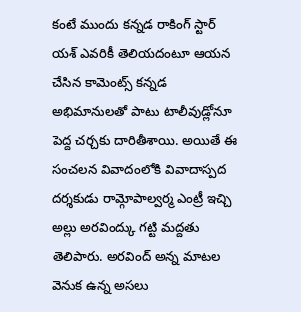కంటే ముందు కన్నడ రాకింగ్ స్టార్ యశ్ ఎవరికీ తెలియదంటూ ఆయన చేసిన కామెంట్స్ కన్నడ అభిమానులతో పాటు టాలీవుడ్లోనూ పెద్ద చర్చకు దారితీశాయి. అయితే ఈ సంచలన వివాదంలోకి వివాదాస్పద దర్శకుడు రామ్గోపాల్వర్మ ఎంట్రీ ఇచ్చి అల్లు అరవింద్కు గట్టి మద్దతు తెలిపారు. అరవింద్ అన్న మాటల వెనుక ఉన్న అసలు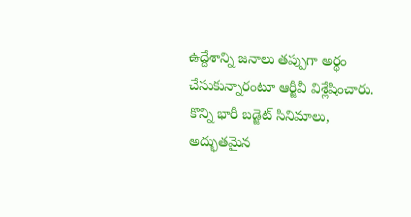ఉద్దేశాన్ని జనాలు తప్పుగా అర్థం చేసుకున్నారంటూ ఆర్జీవీ విశ్లేషించారు. కొన్ని భారీ బడ్జెట్ సినిమాలు, అద్భుతమైన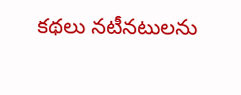కథలు నటీనటులను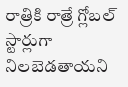రాత్రికి రాత్రే గ్లోబల్ స్టార్లుగా నిలబెడతాయని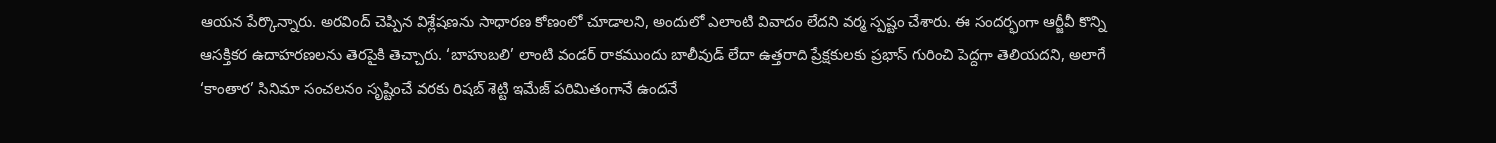ఆయన పేర్కొన్నారు. అరవింద్ చెప్పిన విశ్లేషణను సాధారణ కోణంలో చూడాలని, అందులో ఎలాంటి వివాదం లేదని వర్మ స్పష్టం చేశారు. ఈ సందర్భంగా ఆర్జీవీ కొన్ని ఆసక్తికర ఉదాహరణలను తెరపైకి తెచ్చారు. ‘బాహుబలి’ లాంటి వండర్ రాకముందు బాలీవుడ్ లేదా ఉత్తరాది ప్రేక్షకులకు ప్రభాస్ గురించి పెద్దగా తెలియదని, అలాగే ‘కాంతార’ సినిమా సంచలనం సృష్టించే వరకు రిషబ్ శెట్టి ఇమేజ్ పరిమితంగానే ఉందనే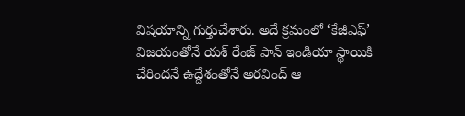విషయాన్ని గుర్తుచేశారు. అదే క్రమంలో ‘కేజీఎఫ్’ విజయంతోనే యశ్ రేంజ్ పాన్ ఇండియా స్థాయికి చేరిందనే ఉద్దేశంతోనే అరవింద్ ఆ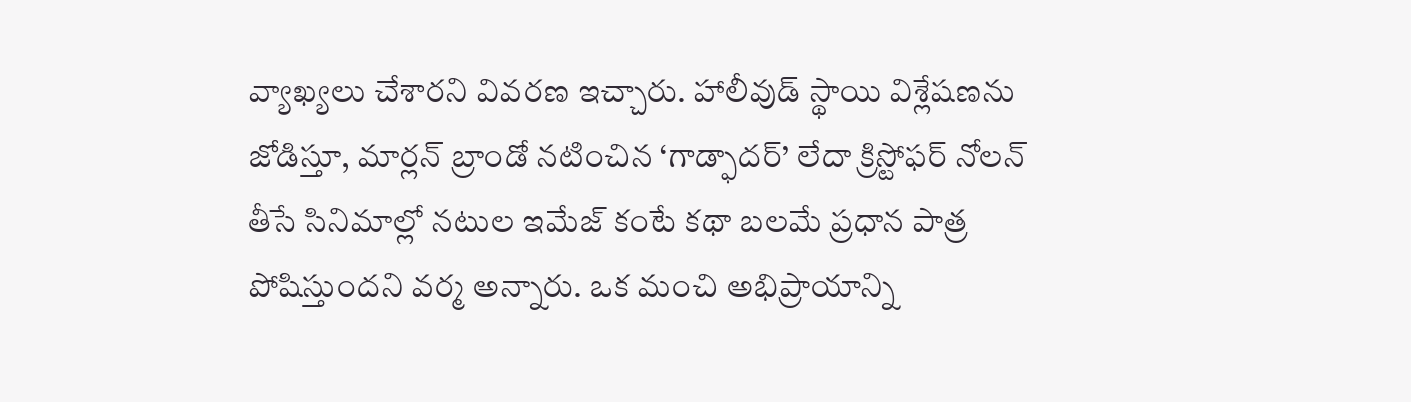వ్యాఖ్యలు చేశారని వివరణ ఇచ్చారు. హాలీవుడ్ స్థాయి విశ్లేషణను జోడిస్తూ, మార్లన్ బ్రాండో నటించిన ‘గాడ్ఫాదర్’ లేదా క్రిస్టోఫర్ నోలన్ తీసే సినిమాల్లో నటుల ఇమేజ్ కంటే కథా బలమే ప్రధాన పాత్ర పోషిస్తుందని వర్మ అన్నారు. ఒక మంచి అభిప్రాయాన్ని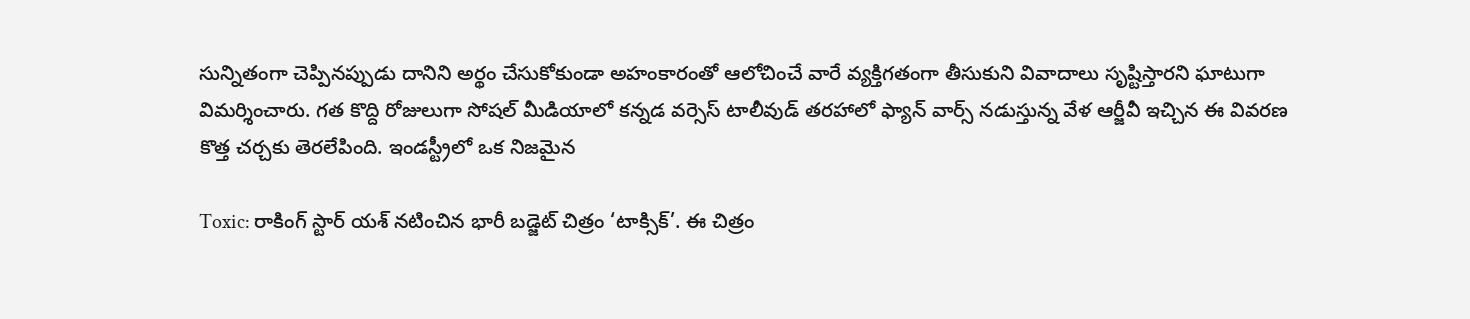సున్నితంగా చెప్పినప్పుడు దానిని అర్థం చేసుకోకుండా అహంకారంతో ఆలోచించే వారే వ్యక్తిగతంగా తీసుకుని వివాదాలు సృష్టిస్తారని ఘాటుగా విమర్శించారు. గత కొద్ది రోజులుగా సోషల్ మీడియాలో కన్నడ వర్సెస్ టాలీవుడ్ తరహాలో ఫ్యాన్ వార్స్ నడుస్తున్న వేళ ఆర్జీవీ ఇచ్చిన ఈ వివరణ కొత్త చర్చకు తెరలేపింది. ఇండస్ట్రీలో ఒక నిజమైన

Toxic: రాకింగ్ స్టార్ యశ్ నటించిన భారీ బడ్జెట్ చిత్రం ‘టాక్సిక్’. ఈ చిత్రం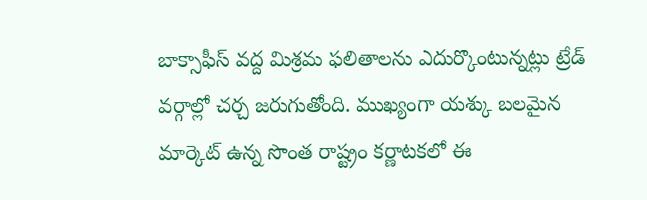బాక్సాఫీస్ వద్ద మిశ్రమ ఫలితాలను ఎదుర్కొంటున్నట్లు ట్రేడ్ వర్గాల్లో చర్చ జరుగుతోంది. ముఖ్యంగా యశ్కు బలమైన మార్కెట్ ఉన్న సొంత రాష్ట్రం కర్ణాటకలో ఈ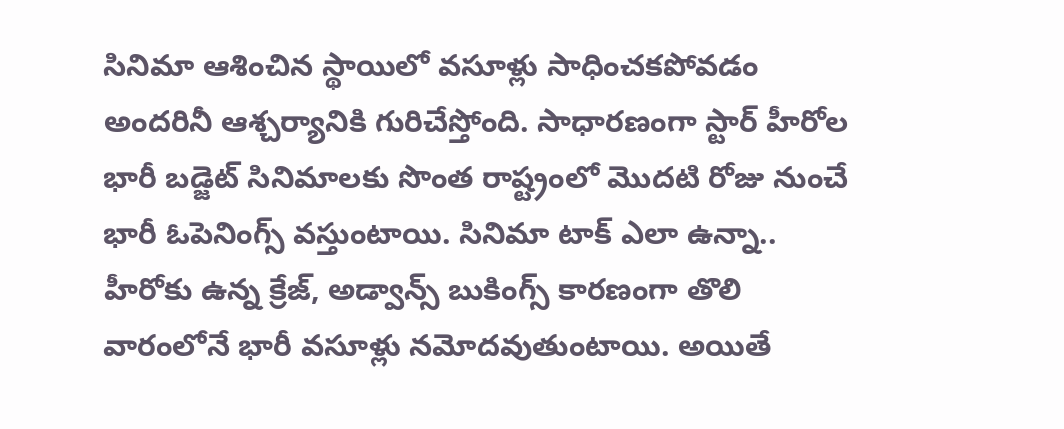సినిమా ఆశించిన స్థాయిలో వసూళ్లు సాధించకపోవడం అందరినీ ఆశ్చర్యానికి గురిచేస్తోంది. సాధారణంగా స్టార్ హీరోల భారీ బడ్జెట్ సినిమాలకు సొంత రాష్ట్రంలో మొదటి రోజు నుంచే భారీ ఓపెనింగ్స్ వస్తుంటాయి. సినిమా టాక్ ఎలా ఉన్నా.. హీరోకు ఉన్న క్రేజ్, అడ్వాన్స్ బుకింగ్స్ కారణంగా తొలి వారంలోనే భారీ వసూళ్లు నమోదవుతుంటాయి. అయితే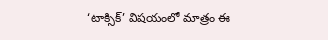‘టాక్సిక్’ విషయంలో మాత్రం ఈ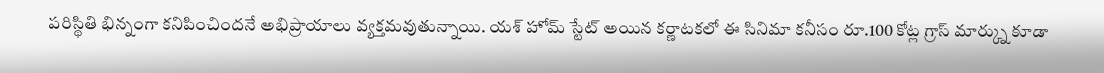పరిస్థితి భిన్నంగా కనిపించిందనే అభిప్రాయాలు వ్యక్తమవుతున్నాయి. యశ్ హోమ్ స్టేట్ అయిన కర్ణాటకలో ఈ సినిమా కనీసం రూ.100 కోట్ల గ్రాస్ మార్క్ను కూడా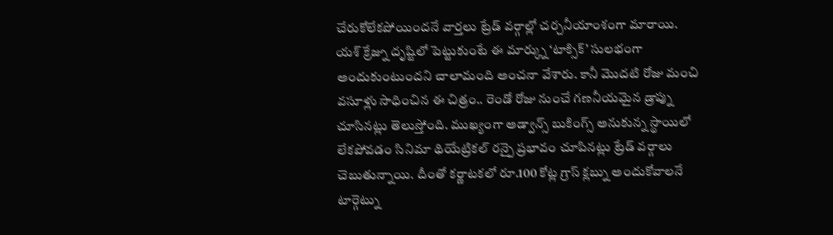చేరుకోలేకపోయిందనే వార్తలు ట్రేడ్ వర్గాల్లో చర్చనీయాంశంగా మారాయి. యశ్ క్రేజ్ను దృష్టిలో పెట్టుకుంటే ఈ మార్క్ను ‘టాక్సిక్’ సులభంగా అందుకుంటుందని చాలామంది అంచనా వేశారు. కానీ మొదటి రోజు మంచి వసూళ్లు సాధించిన ఈ చిత్రం.. రెండో రోజు నుంచే గణనీయమైన డ్రాప్ను చూసినట్లు తెలుస్తోంది. ముఖ్యంగా అడ్వాన్స్ బుకింగ్స్ అనుకున్న స్థాయిలో లేకపోవడం సినిమా థియేట్రికల్ రన్పై ప్రభావం చూపినట్లు ట్రేడ్ వర్గాలు చెబుతున్నాయి. దీంతో కర్ణాటకలో రూ.100 కోట్ల గ్రాస్ క్లబ్ను అందుకోవాలనే టార్గెట్ను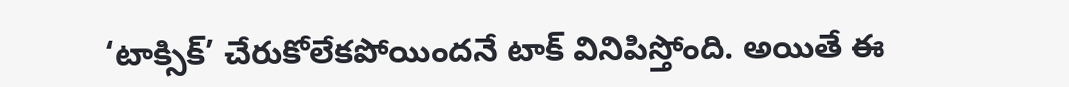‘టాక్సిక్’ చేరుకోలేకపోయిందనే టాక్ వినిపిస్తోంది. అయితే ఈ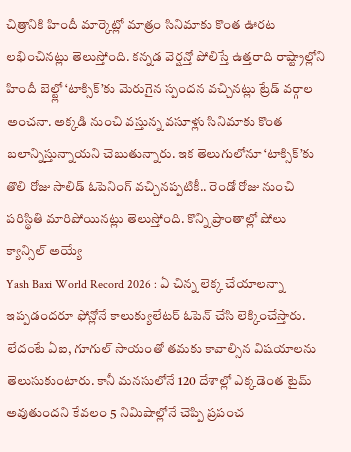చిత్రానికి హిందీ మార్కెట్లో మాత్రం సినిమాకు కొంత ఊరట లభించినట్లు తెలుస్తోంది. కన్నడ వెర్షన్తో పోలిస్తే ఉత్తరాది రాష్ట్రాల్లోని హిందీ బెల్ట్లో ‘టాక్సిక్’కు మెరుగైన స్పందన వచ్చినట్లు ట్రేడ్ వర్గాల అంచనా. అక్కడి నుంచి వస్తున్న వసూళ్లు సినిమాకు కొంత బలాన్నిస్తున్నాయని చెబుతున్నారు. ఇక తెలుగులోనూ ‘టాక్సిక్’కు తొలి రోజు సాలిడ్ ఓపెనింగ్ వచ్చినప్పటికీ.. రెండో రోజు నుంచి పరిస్థితి మారిపోయినట్లు తెలుస్తోంది. కొన్ని ప్రాంతాల్లో షోలు క్యాన్సిల్ అయ్యే
Yash Baxi World Record 2026 : ఏ చిన్న లెక్క చేయాలన్నా ఇప్పడందరూ ఫోన్లోనే కాలుక్యులేటర్ ఓపెన్ చేసి లెక్కించేస్తారు. లేదంటే ఏఐ, గూగుల్ సాయంతో తమకు కావాల్సిన విషయాలను తెలుసుకుంటారు. కానీ మనసులోనే 120 దేశాల్లో ఎక్కడెంత టైమ్ అవుతుందని కేవలం 5 నిమిషాల్లోనే చెప్పి ప్రపంచ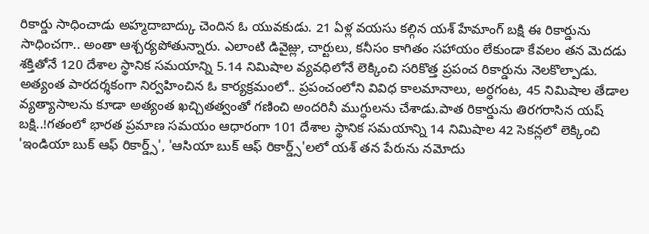రికార్డు సాధించాడు అహ్మదాబాద్కు చెందిన ఓ యువకుడు. 21 ఏళ్ల వయసు కల్గిన యశ్ హేమాంగ్ బక్షి ఈ రికార్డును సాధించగా.. అంతా ఆశ్చర్యపోతున్నారు. ఎలాంటి డివైజ్లు, చార్టులు, కనీసం కాగితం సహాయం లేకుండా కేవలం తన మెదడు శక్తితోనే 120 దేశాల స్థానిక సమయాన్ని 5.14 నిమిషాల వ్యవధిలోనే లెక్కించి సరికొత్త ప్రపంచ రికార్డును నెలకొల్పాడు. అత్యంత పారదర్శకంగా నిర్వహించిన ఓ కార్యక్రమంలో.. ప్రపంచంలోని వివిధ కాలమానాలు, అర్ధగంట, 45 నిమిషాల తేడాల వ్యత్యాసాలను కూడా అత్యంత ఖచ్చితత్వంతో గణించి అందరినీ ముగ్ధులను చేశాడు.పాత రికార్డును తిరగరాసిన యష్ బక్షి..!గతంలో భారత ప్రమాణ సమయం ఆధారంగా 101 దేశాల స్థానిక సమయాన్ని 14 నిమిషాల 42 సెకన్లలో లెక్కించి 'ఇండియా బుక్ ఆఫ్ రికార్డ్స్', 'ఆసియా బుక్ ఆఫ్ రికార్డ్స్'లలో యశ్ తన పేరును నమోదు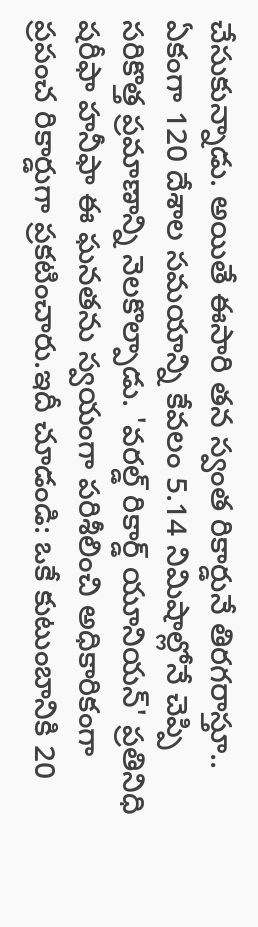చేసుకున్నాడు. అయితే ఈసారి తన స్వంత రికార్డునే తిరగరాస్తూ.. ఏకంగా 120 దేశాల సమయాన్ని కేవలం 5.14 నిమిషాల్లోనే చెప్పి సరికొత్త ప్రమాణాన్ని నెలకొల్పాడు. 'వరల్డ్ రికార్డ్ యూనియన్' ప్రతినిధి షరీఫా హనీఫా ఈ ఘనతను స్వయంగా పరిశీలించి అధికారికంగా ప్రపంచ రికార్డుగా ప్రకటించారు.ఇదీ చూడండి: ఒకే కుటుంబానికి 20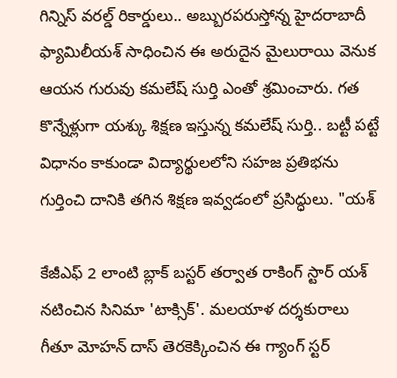గిన్నిస్ వరల్డ్ రికార్డులు.. అబ్బురపరుస్తోన్న హైదరాబాదీ ఫ్యామిలీయశ్ సాధించిన ఈ అరుదైన మైలురాయి వెనుక ఆయన గురువు కమలేష్ సుర్తి ఎంతో శ్రమించారు. గత కొన్నేళ్లుగా యశ్కు శిక్షణ ఇస్తున్న కమలేష్ సుర్తి.. బట్టీ పట్టే విధానం కాకుండా విద్యార్థులలోని సహజ ప్రతిభను గుర్తించి దానికి తగిన శిక్షణ ఇవ్వడంలో ప్రసిద్ధులు. "యశ్

కేజీఎఫ్ 2 లాంటి బ్లాక్ బస్టర్ తర్వాత రాకింగ్ స్టార్ యశ్ నటించిన సినిమా 'టాక్సిక్'. మలయాళ దర్శకురాలు గీతూ మోహన్ దాస్ తెరకెక్కించిన ఈ గ్యాంగ్ స్టర్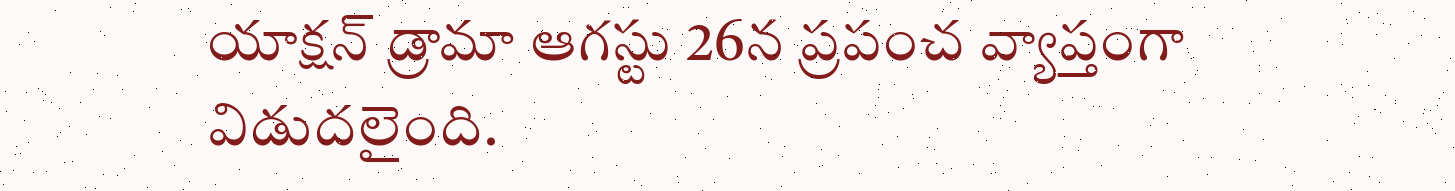యాక్షన్ డ్రామా ఆగస్టు 26న ప్రపంచ వ్యాప్తంగా విడుదలైంది.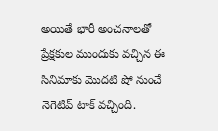అయితే భారీ అంచనాలతో ప్రేక్షకుల ముందుకు వచ్చిన ఈ సినిమాకు మొదటి షో నుంచే నెగెటివ్ టాక్ వచ్చింది.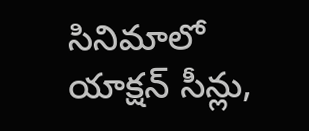సినిమాలో యాక్షన్ సీన్లు,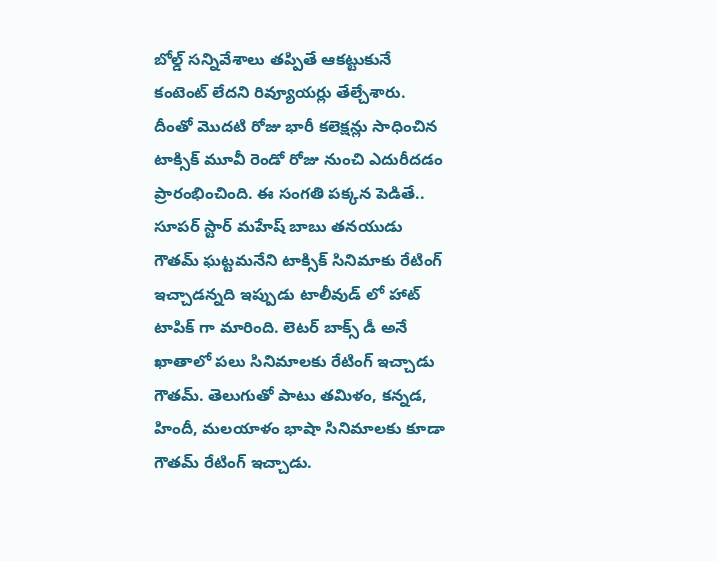బోల్డ్ సన్నివేశాలు తప్పితే ఆకట్టుకునే కంటెంట్ లేదని రివ్యూయర్లు తేల్చేశారు. దీంతో మొదటి రోజు భారీ కలెక్షన్లు సాధించిన టాక్సిక్ మూవీ రెండో రోజు నుంచి ఎదురీదడం ప్రారంభించింది. ఈ సంగతి పక్కన పెడితే.. సూపర్ స్టార్ మహేష్ బాబు తనయుడు గౌతమ్ ఘట్టమనేని టాక్సిక్ సినిమాకు రేటింగ్ ఇచ్చాడన్నది ఇప్పుడు టాలీవుడ్ లో హాట్ టాపిక్ గా మారింది. లెటర్ బాక్స్ డీ అనే ఖాతాలో పలు సినిమాలకు రేటింగ్ ఇచ్చాడు గౌతమ్. తెలుగుతో పాటు తమిళం, కన్నడ, హిందీ, మలయాళం భాషా సినిమాలకు కూడా గౌతమ్ రేటింగ్ ఇచ్చాడు.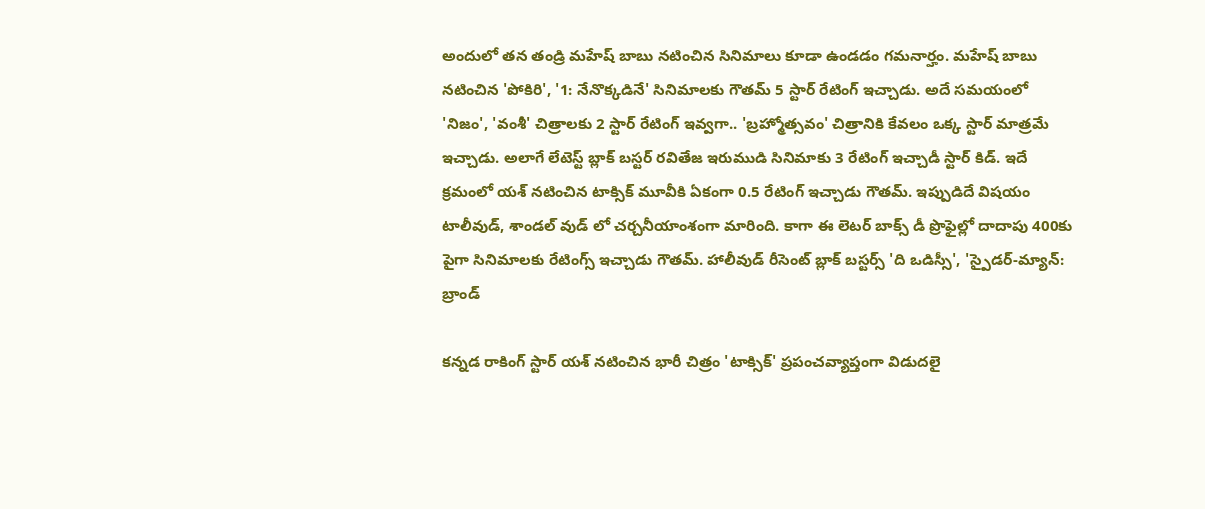అందులో తన తండ్రి మహేష్ బాబు నటించిన సినిమాలు కూడా ఉండడం గమనార్హం. మహేష్ బాబు నటించిన 'పోకిరి', '1: నేనొక్కడినే' సినిమాలకు గౌతమ్ 5 స్టార్ రేటింగ్ ఇచ్చాడు. అదే సమయంలో 'నిజం', 'వంశీ' చిత్రాలకు 2 స్టార్ రేటింగ్ ఇవ్వగా.. 'బ్రహ్మోత్సవం' చిత్రానికి కేవలం ఒక్క స్టార్ మాత్రమే ఇచ్చాడు. అలాగే లేటెస్ట్ బ్లాక్ బస్టర్ రవితేజ ఇరుముడి సినిమాకు 3 రేటింగ్ ఇచ్చాడీ స్టార్ కిడ్. ఇదే క్రమంలో యశ్ నటించిన టాక్సిక్ మూవీకి ఏకంగా 0.5 రేటింగ్ ఇచ్చాడు గౌతమ్. ఇప్పుడిదే విషయం టాలీవుడ్, శాండల్ వుడ్ లో చర్చనీయాంశంగా మారింది. కాగా ఈ లెటర్ బాక్స్ డీ ప్రొఫైల్లో దాదాపు 400కు పైగా సినిమాలకు రేటింగ్స్ ఇచ్చాడు గౌతమ్. హాలీవుడ్ రీసెంట్ బ్లాక్ బస్టర్స్ 'ది ఒడిస్సీ', 'స్పైడర్-మ్యాన్: బ్రాండ్

కన్నడ రాకింగ్ స్టార్ యశ్ నటించిన భారీ చిత్రం 'టాక్సిక్' ప్రపంచవ్యాప్తంగా విడుదలై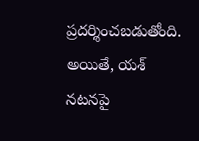ప్రదర్శించబడుతోంది. అయితే, యశ్ నటనపై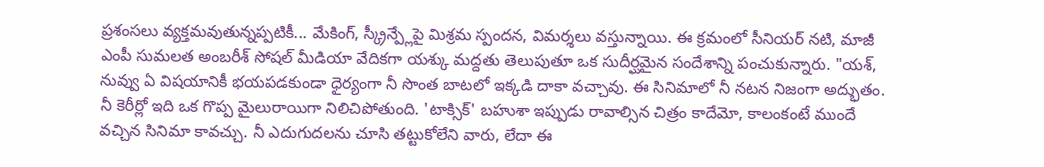ప్రశంసలు వ్యక్తమవుతున్నప్పటికీ... మేకింగ్, స్క్రీన్ప్లేపై మిశ్రమ స్పందన, విమర్శలు వస్తున్నాయి. ఈ క్రమంలో సీనియర్ నటి, మాజీ ఎంపీ సుమలత అంబరీశ్ సోషల్ మీడియా వేదికగా యశ్కు మద్దతు తెలుపుతూ ఒక సుదీర్ఘమైన సందేశాన్ని పంచుకున్నారు. "యశ్, నువ్వు ఏ విషయానికీ భయపడకుండా ధైర్యంగా నీ సొంత బాటలో ఇక్కడి దాకా వచ్చావు. ఈ సినిమాలో నీ నటన నిజంగా అద్భుతం. నీ కెరీర్లో ఇది ఒక గొప్ప మైలురాయిగా నిలిచిపోతుంది. 'టాక్సిక్' బహుశా ఇప్పుడు రావాల్సిన చిత్రం కాదేమో, కాలంకంటే ముందే వచ్చిన సినిమా కావచ్చు. నీ ఎదుగుదలను చూసి తట్టుకోలేని వారు, లేదా ఈ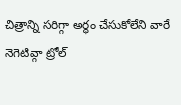చిత్రాన్ని సరిగ్గా అర్థం చేసుకోలేని వారే నెగెటివ్గా ట్రోల్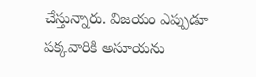చేస్తున్నారు. విజయం ఎప్పుడూ పక్కవారికి అసూయను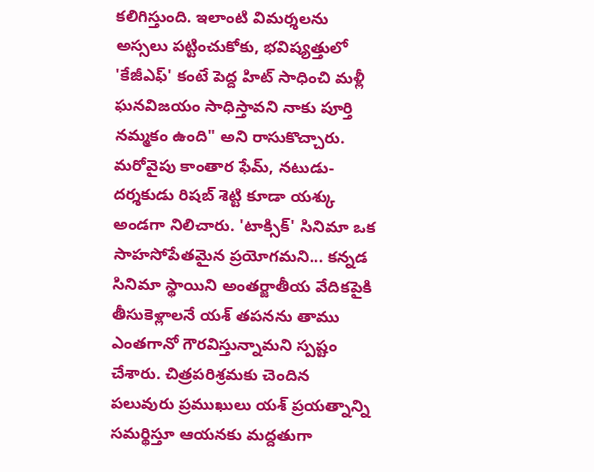కలిగిస్తుంది. ఇలాంటి విమర్శలను అస్సలు పట్టించుకోకు, భవిష్యత్తులో 'కేజీఎఫ్' కంటే పెద్ద హిట్ సాధించి మళ్లీ ఘనవిజయం సాధిస్తావని నాకు పూర్తి నమ్మకం ఉంది" అని రాసుకొచ్చారు. మరోవైపు కాంతార ఫేమ్, నటుడు-దర్శకుడు రిషబ్ శెట్టి కూడా యశ్కు అండగా నిలిచారు. 'టాక్సిక్' సినిమా ఒక సాహసోపేతమైన ప్రయోగమని... కన్నడ సినిమా స్థాయిని అంతర్జాతీయ వేదికపైకి తీసుకెళ్లాలనే యశ్ తపనను తాము ఎంతగానో గౌరవిస్తున్నామని స్పష్టం చేశారు. చిత్రపరిశ్రమకు చెందిన పలువురు ప్రముఖులు యశ్ ప్రయత్నాన్ని సమర్థిస్తూ ఆయనకు మద్దతుగా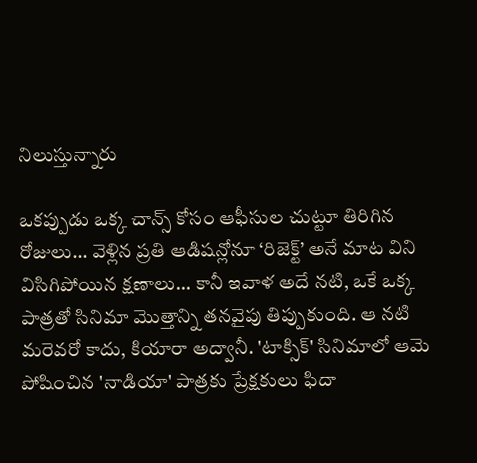నిలుస్తున్నారు

ఒకప్పుడు ఒక్క చాన్స్ కోసం ఆఫీసుల చుట్టూ తిరిగిన రోజులు... వెళ్లిన ప్రతి ఆడిషన్లోనూ ‘రిజెక్ట్’ అనే మాట విని విసిగిపోయిన క్షణాలు... కానీ ఇవాళ అదే నటి, ఒకే ఒక్క పాత్రతో సినిమా మొత్తాన్ని తనవైపు తిప్పుకుంది. ఆ నటి మరెవరో కాదు, కియారా అద్వానీ. 'టాక్సిక్' సినిమాలో ఆమె పోషించిన 'నాడియా' పాత్రకు ప్రేక్షకులు ఫిదా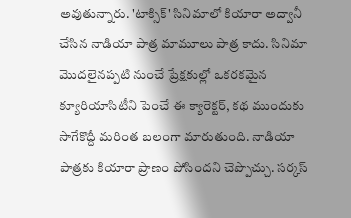అవుతున్నారు. 'టాక్సిక్' సినిమాలో కియారా అద్వానీ చేసిన నాడియా పాత్ర మామూలు పాత్ర కాదు. సినిమా మొదలైనప్పటి నుంచే ప్రేక్షకుల్లో ఒకరకమైన క్యూరియాసిటీని పెంచే ఈ క్యారెక్టర్, కథ ముందుకు సాగేకొద్దీ మరింత బలంగా మారుతుంది. నాడియా పాత్రకు కియారా ప్రాణం పోసిందని చెప్పొచ్చు. సర్కస్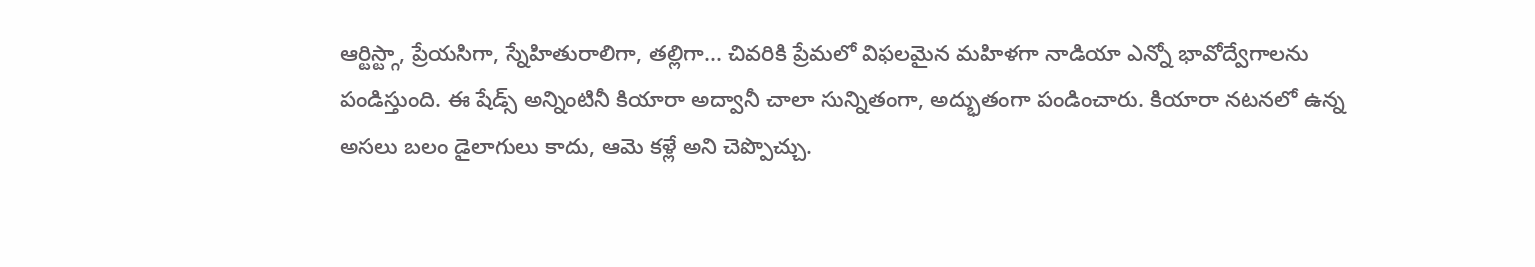ఆర్టిస్ట్గా, ప్రేయసిగా, స్నేహితురాలిగా, తల్లిగా... చివరికి ప్రేమలో విఫలమైన మహిళగా నాడియా ఎన్నో భావోద్వేగాలను పండిస్తుంది. ఈ షేడ్స్ అన్నింటినీ కియారా అద్వానీ చాలా సున్నితంగా, అద్భుతంగా పండించారు. కియారా నటనలో ఉన్న అసలు బలం డైలాగులు కాదు, ఆమె కళ్లే అని చెప్పొచ్చు.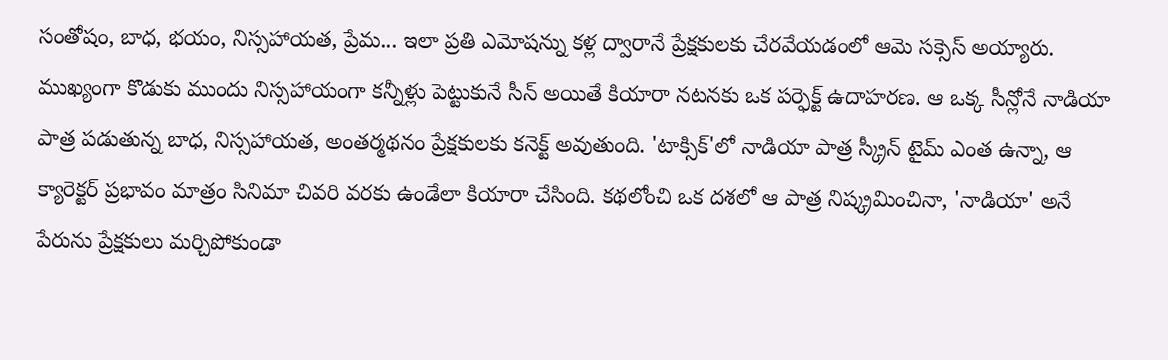సంతోషం, బాధ, భయం, నిస్సహాయత, ప్రేమ... ఇలా ప్రతి ఎమోషన్ను కళ్ల ద్వారానే ప్రేక్షకులకు చేరవేయడంలో ఆమె సక్సెస్ అయ్యారు. ముఖ్యంగా కొడుకు ముందు నిస్సహాయంగా కన్నీళ్లు పెట్టుకునే సీన్ అయితే కియారా నటనకు ఒక పర్ఫెక్ట్ ఉదాహరణ. ఆ ఒక్క సీన్లోనే నాడియా పాత్ర పడుతున్న బాధ, నిస్సహాయత, అంతర్మథనం ప్రేక్షకులకు కనెక్ట్ అవుతుంది. 'టాక్సిక్'లో నాడియా పాత్ర స్క్రీన్ టైమ్ ఎంత ఉన్నా, ఆ క్యారెక్టర్ ప్రభావం మాత్రం సినిమా చివరి వరకు ఉండేలా కియారా చేసింది. కథలోంచి ఒక దశలో ఆ పాత్ర నిష్క్రమించినా, 'నాడియా' అనే పేరును ప్రేక్షకులు మర్చిపోకుండా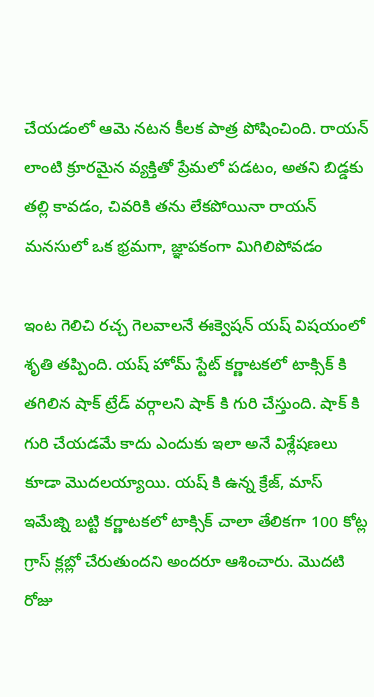చేయడంలో ఆమె నటన కీలక పాత్ర పోషించింది. రాయన్ లాంటి క్రూరమైన వ్యక్తితో ప్రేమలో పడటం, అతని బిడ్డకు తల్లి కావడం, చివరికి తను లేకపోయినా రాయన్ మనసులో ఒక భ్రమగా, జ్ఞాపకంగా మిగిలిపోవడం

ఇంట గెలిచి రచ్చ గెలవాలనే ఈక్వెషన్ యష్ విషయంలో శృతి తప్పింది. యష్ హోమ్ స్టేట్ కర్ణాటకలో టాక్సిక్ కి తగిలిన షాక్ ట్రేడ్ వర్గాలని షాక్ కి గురి చేస్తుంది. షాక్ కి గురి చేయడమే కాదు ఎందుకు ఇలా అనే విశ్లేషణలు కూడా మొదలయ్యాయి. యష్ కి ఉన్న క్రేజ్, మాస్ ఇమేజ్ని బట్టి కర్ణాటకలో టాక్సిక్ చాలా తేలికగా 100 కోట్ల గ్రాస్ క్లబ్లో చేరుతుందని అందరూ ఆశించారు. మొదటి రోజు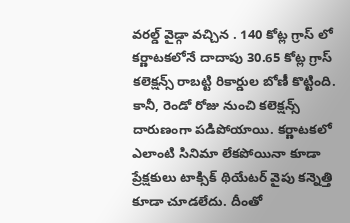వరల్డ్ వైడ్గా వచ్చిన . 140 కోట్ల గ్రాస్ లో కర్ణాటకలోనే దాదాపు 30.65 కోట్ల గ్రాస్ కలెక్షన్స్ రాబట్టి రికార్డుల బోణీ కొట్టింది. కానీ, రెండో రోజు నుంచి కలెక్షన్స్ దారుణంగా పడిపోయాయి. కర్ణాటకలో ఎలాంటి సినిమా లేకపోయినా కూడా ప్రేక్షకులు టాక్సిక్ థియేటర్ వైపు కన్నెత్తి కూడా చూడలేదు. దీంతో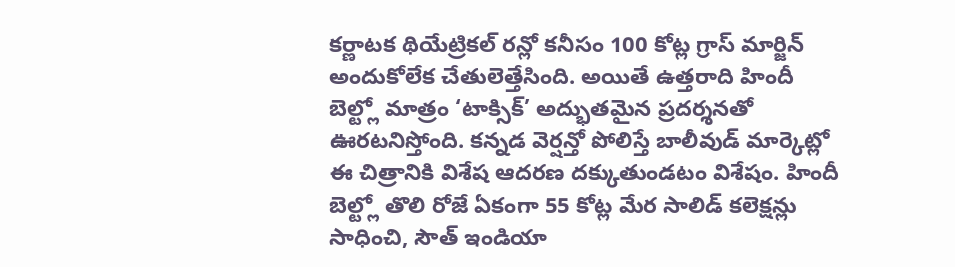కర్ణాటక థియేట్రికల్ రన్లో కనీసం 100 కోట్ల గ్రాస్ మార్జిన్ అందుకోలేక చేతులెత్తేసింది. అయితే ఉత్తరాది హిందీ బెల్ట్లో మాత్రం ‘టాక్సిక్’ అద్భుతమైన ప్రదర్శనతో ఊరటనిస్తోంది. కన్నడ వెర్షన్తో పోలిస్తే బాలీవుడ్ మార్కెట్లో ఈ చిత్రానికి విశేష ఆదరణ దక్కుతుండటం విశేషం. హిందీ బెల్ట్లో తొలి రోజే ఏకంగా 55 కోట్ల మేర సాలిడ్ కలెక్షన్లు సాధించి, సౌత్ ఇండియా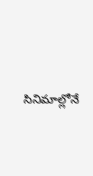సినిమాల్లోనే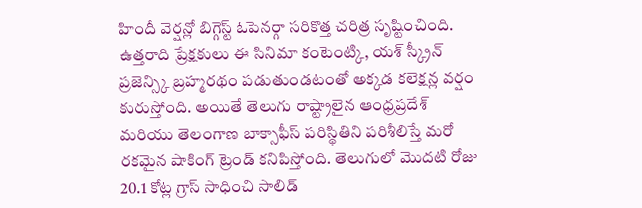హిందీ వెర్షన్లో బిగ్గెస్ట్ ఓపెనర్గా సరికొత్త చరిత్ర సృష్టించింది. ఉత్తరాది ప్రేక్షకులు ఈ సినిమా కంటెంట్కి, యశ్ స్క్రీన్ ప్రజెన్స్కి బ్రహ్మరథం పడుతుండటంతో అక్కడ కలెక్షన్ల వర్షం కురుస్తోంది. అయితే తెలుగు రాష్ట్రాలైన ఆంధ్రప్రదేశ్ మరియు తెలంగాణ బాక్సాఫీస్ పరిస్థితిని పరిశీలిస్తే మరో రకమైన షాకింగ్ ట్రెండ్ కనిపిస్తోంది. తెలుగులో మొదటి రోజు 20.1 కోట్ల గ్రాస్ సాధించి సాలిడ్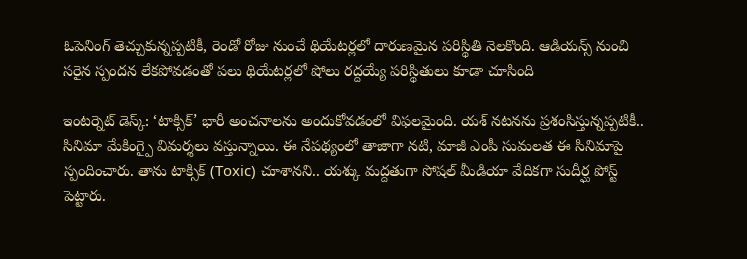ఓపెనింగ్ తెచ్చుకున్నప్పటికీ, రెండో రోజు నుంచే థియేటర్లలో దారుణమైన పరిస్థితి నెలకొంది. ఆడియన్స్ నుంచి సరైన స్పందన లేకపోవడంతో పలు థియేటర్లలో షోలు రద్దయ్యే పరిస్థితులు కూడా చూసింది

ఇంటర్నెట్ డెస్క్: ‘టాక్సిక్’ భారీ అంచనాలను అందుకోవడంలో విఫలమైంది. యశ్ నటనను ప్రశంసిస్తున్నప్పటికీ.. సినిమా మేకింగ్పై విమర్శలు వస్తున్నాయి. ఈ నేపథ్యంలో తాజాగా నటి, మాజీ ఎంపీ సుమలత ఈ సినిమాపై స్పందించారు. తాను టాక్సిక్ (Toxic) చూశానని.. యశ్కు మద్దతుగా సోషల్ మీడియా వేదికగా సుదీర్ఘ పోస్ట్ పెట్టారు.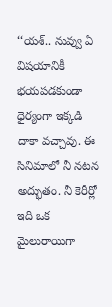‘‘యశ్.. నువ్వు ఏ విషయానికీ భయపడకుండా ధైర్యంగా ఇక్కడి దాకా వచ్చావు. ఈ సినిమాలో నీ నటన అద్భుతం. నీ కెరీర్లో ఇది ఒక మైలురాయిగా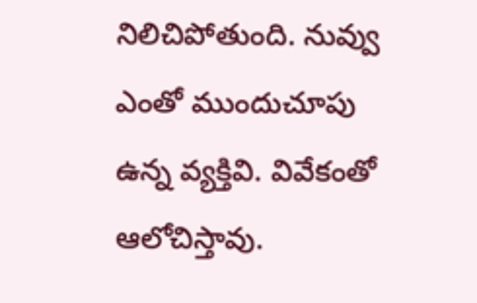నిలిచిపోతుంది. నువ్వు ఎంతో ముందుచూపు ఉన్న వ్యక్తివి. వివేకంతో ఆలోచిస్తావు.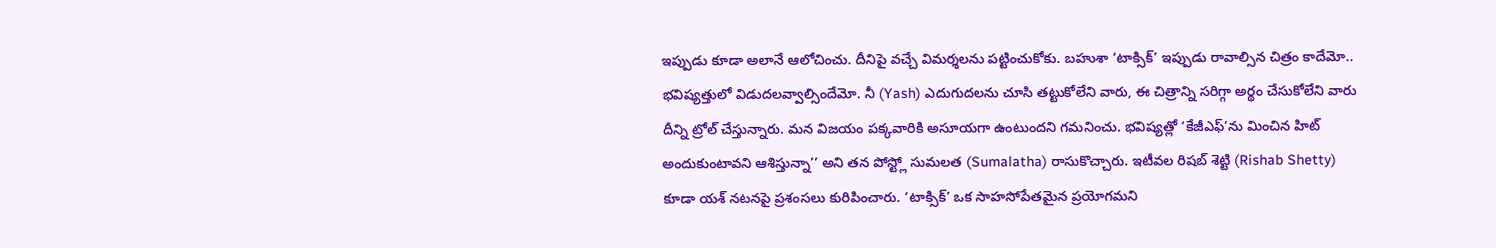ఇప్పుడు కూడా అలానే ఆలోచించు. దీనిపై వచ్చే విమర్శలను పట్టించుకోకు. బహుశా ‘టాక్సిక్’ ఇప్పుడు రావాల్సిన చిత్రం కాదేమో.. భవిష్యత్తులో విడుదలవ్వాల్సిందేమో. నీ (Yash) ఎదుగుదలను చూసి తట్టుకోలేని వారు, ఈ చిత్రాన్ని సరిగ్గా అర్థం చేసుకోలేని వారు దీన్ని ట్రోల్ చేస్తున్నారు. మన విజయం పక్కవారికి అసూయగా ఉంటుందని గమనించు. భవిష్యత్లో ‘కేజీఎఫ్’ను మించిన హిట్ అందుకుంటావని ఆశిస్తున్నా’’ అని తన పోస్ట్లో సుమలత (Sumalatha) రాసుకొచ్చారు. ఇటీవల రిషబ్ శెట్టి (Rishab Shetty) కూడా యశ్ నటనపై ప్రశంసలు కురిపించారు. ‘టాక్సిక్’ ఒక సాహసోపేతమైన ప్రయోగమని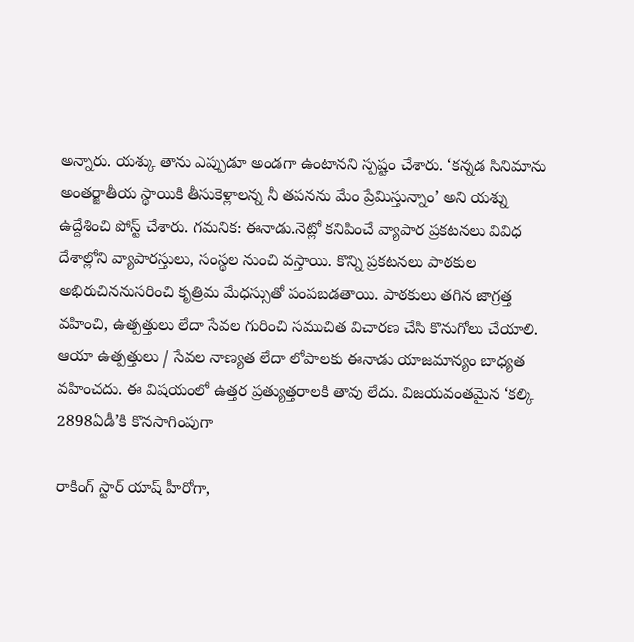అన్నారు. యశ్కు తాను ఎప్పుడూ అండగా ఉంటానని స్పష్టం చేశారు. ‘కన్నడ సినిమాను అంతర్జాతీయ స్థాయికి తీసుకెళ్లాలన్న నీ తపనను మేం ప్రేమిస్తున్నాం’ అని యశ్ను ఉద్దేశించి పోస్ట్ చేశారు. గమనిక: ఈనాడు.నెట్లో కనిపించే వ్యాపార ప్రకటనలు వివిధ దేశాల్లోని వ్యాపారస్తులు, సంస్థల నుంచి వస్తాయి. కొన్ని ప్రకటనలు పాఠకుల అభిరుచిననుసరించి కృత్రిమ మేధస్సుతో పంపబడతాయి. పాఠకులు తగిన జాగ్రత్త వహించి, ఉత్పత్తులు లేదా సేవల గురించి సముచిత విచారణ చేసి కొనుగోలు చేయాలి. ఆయా ఉత్పత్తులు / సేవల నాణ్యత లేదా లోపాలకు ఈనాడు యాజమాన్యం బాధ్యత వహించదు. ఈ విషయంలో ఉత్తర ప్రత్యుత్తరాలకి తావు లేదు. విజయవంతమైన ‘కల్కి 2898ఏడీ’కి కొనసాగింపుగా

రాకింగ్ స్టార్ యాష్ హీరోగా,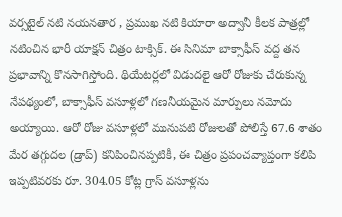వర్సటైల్ నటి నయనతార , ప్రముఖ నటి కియారా అద్వానీ కీలక పాత్రల్లో నటించిన భారీ యాక్షన్ చిత్రం టాక్సిక్. ఈ సినిమా బాక్సాఫీస్ వద్ద తన ప్రభావాన్ని కొనసాగిస్తోంది. థియేటర్లలో విడుదలై ఆరో రోజుకు చేరుకున్న నేపథ్యంలో, బాక్సాఫీస్ వసూళ్లలో గణనీయమైన మార్పులు నమోదు అయ్యాయి. ఆరో రోజు వసూళ్లలో మునుపటి రోజులతో పోలిస్తే 67.6 శాతం మేర తగ్గుదల (డ్రాప్) కనిపించినప్పటికీ, ఈ చిత్రం ప్రపంచవ్యాప్తంగా కలిపి ఇప్పటివరకు రూ. 304.05 కోట్ల గ్రాస్ వసూళ్లను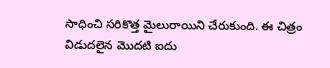సాధించి సరికొత్త మైలురాయిని చేరుకుంది. ఈ చిత్రం విడుదలైన మొదటి ఐదు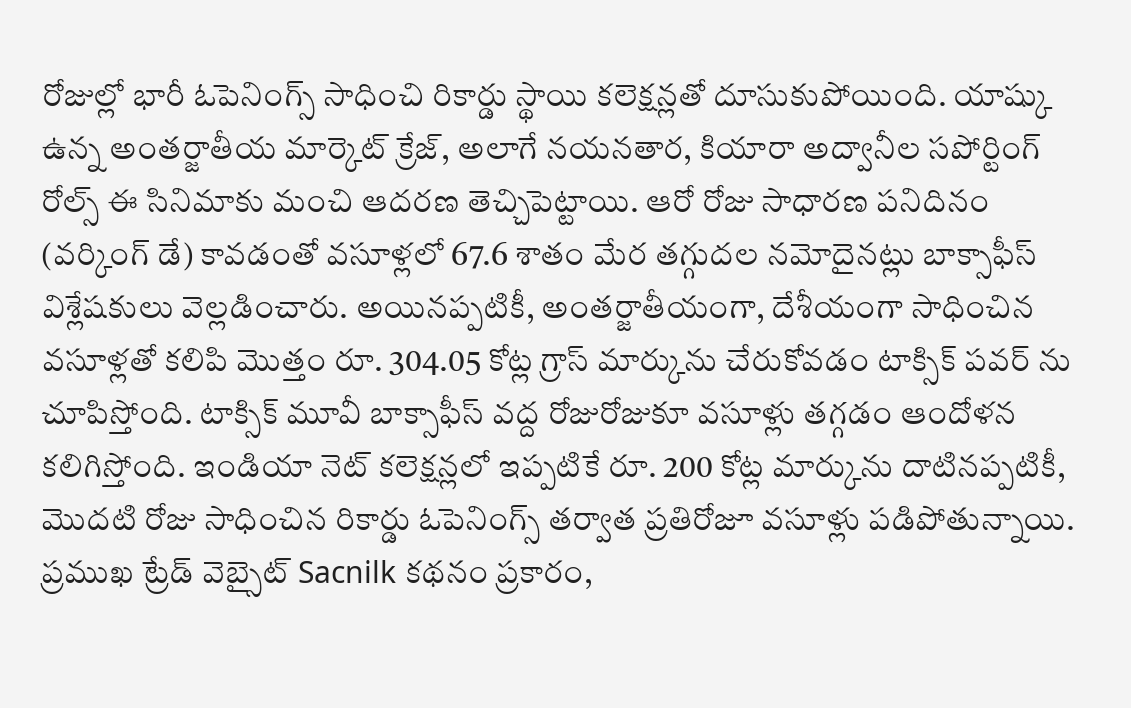రోజుల్లో భారీ ఓపెనింగ్స్ సాధించి రికార్డు స్థాయి కలెక్షన్లతో దూసుకుపోయింది. యాష్కు ఉన్న అంతర్జాతీయ మార్కెట్ క్రేజ్, అలాగే నయనతార, కియారా అద్వానీల సపోర్టింగ్ రోల్స్ ఈ సినిమాకు మంచి ఆదరణ తెచ్చిపెట్టాయి. ఆరో రోజు సాధారణ పనిదినం (వర్కింగ్ డే) కావడంతో వసూళ్లలో 67.6 శాతం మేర తగ్గుదల నమోదైనట్లు బాక్సాఫీస్ విశ్లేషకులు వెల్లడించారు. అయినప్పటికీ, అంతర్జాతీయంగా, దేశీయంగా సాధించిన వసూళ్లతో కలిపి మొత్తం రూ. 304.05 కోట్ల గ్రాస్ మార్కును చేరుకోవడం టాక్సిక్ పవర్ ను చూపిస్తోంది. టాక్సిక్ మూవీ బాక్సాఫీస్ వద్ద రోజురోజుకూ వసూళ్లు తగ్గడం ఆందోళన కలిగిస్తోంది. ఇండియా నెట్ కలెక్షన్లలో ఇప్పటికే రూ. 200 కోట్ల మార్కును దాటినప్పటికీ, మొదటి రోజు సాధించిన రికార్డు ఓపెనింగ్స్ తర్వాత ప్రతిరోజూ వసూళ్లు పడిపోతున్నాయి. ప్రముఖ ట్రేడ్ వెబ్సైట్ Sacnilk కథనం ప్రకారం,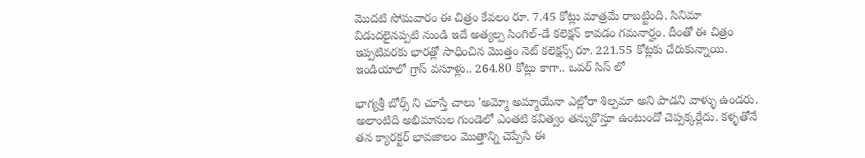మొదటి సోమవారం ఈ చిత్రం కేవలం రూ. 7.45 కోట్లు మాత్రమే రాబట్టింది. సినిమా విడుదలైనప్పటి నుండి ఇదే అత్యల్ప సింగిల్-డే కలెక్షన్ కావడం గమనార్హం. దీంతో ఈ చిత్రం ఇప్పటివరకు భారత్లో సాధించిన మొత్తం నెట్ కలెక్షన్స్ రూ. 221.55 కోట్లకు చేరుకున్నాయి. ఇండియాలో గ్రాస్ వసూళ్లు.. 264.80 కోట్లు కాగా.. ఒవర్ సిస్ లో

భాగ్యశ్రీ బోర్స్ ని చూస్తే చాలు 'అమ్మో అమ్మాయేనా ఎల్లోరా శిల్పమా అని పాడని వాళ్ళు ఉండరు. అలాంటిది అభిమానుల గుండెలో ఎంతటి కవిత్వం తన్నుకొస్తూ ఉంటుందో చెప్పక్కర్లేదు. కళ్ళతోనే తన క్యారక్టర్ భావజాలం మొత్తాన్ని చెప్పేసే ఈ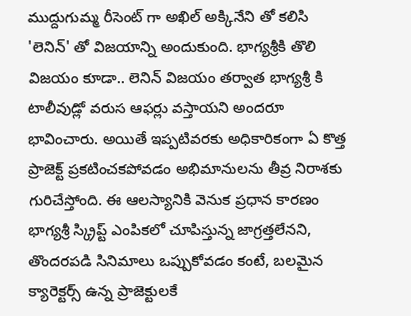ముద్దుగుమ్మ రీసెంట్ గా అఖిల్ అక్కినేని తో కలిసి 'లెనిన్' తో విజయాన్ని అందుకుంది. భాగ్యశ్రీకి తొలి విజయం కూడా.. లెనిన్ విజయం తర్వాత భాగ్యశ్రీ కి టాలీవుడ్లో వరుస ఆఫర్లు వస్తాయని అందరూ భావించారు. అయితే ఇప్పటివరకు అధికారికంగా ఏ కొత్త ప్రాజెక్ట్ ప్రకటించకపోవడం అభిమానులను తీవ్ర నిరాశకు గురిచేస్తోంది. ఈ ఆలస్యానికి వెనుక ప్రధాన కారణం భాగ్యశ్రీ స్క్రిప్ట్ ఎంపికలో చూపిస్తున్న జాగ్రత్తలేనని, తొందరపడి సినిమాలు ఒప్పుకోవడం కంటే, బలమైన క్యారెక్టర్స్ ఉన్న ప్రాజెక్టులకే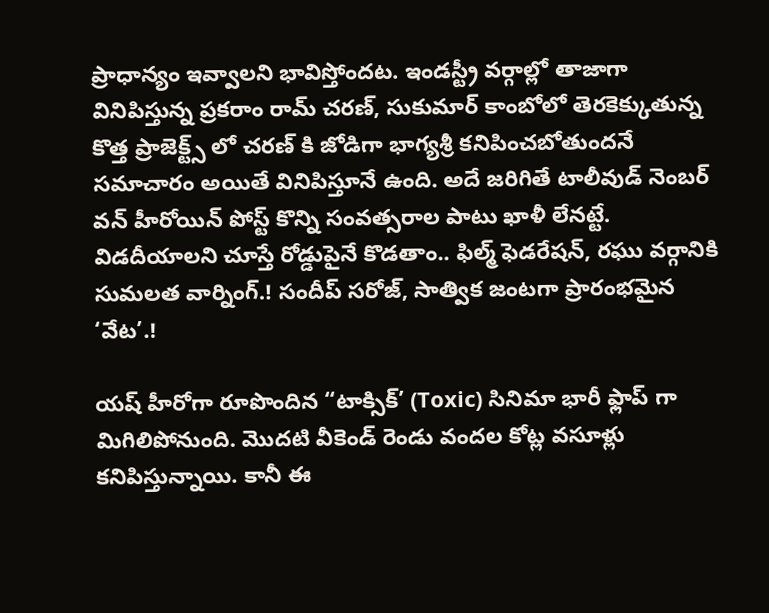ప్రాధాన్యం ఇవ్వాలని భావిస్తోందట. ఇండస్ట్రీ వర్గాల్లో తాజాగా వినిపిస్తున్న ప్రకరాం రామ్ చరణ్, సుకుమార్ కాంబోలో తెరకెక్కుతున్న కొత్త ప్రాజెక్ట్స్ లో చరణ్ కి జోడిగా భాగ్యశ్రీ కనిపించబోతుందనే సమాచారం అయితే వినిపిస్తూనే ఉంది. అదే జరిగితే టాలీవుడ్ నెంబర్ వన్ హీరోయిన్ పోస్ట్ కొన్ని సంవత్సరాల పాటు ఖాళీ లేనట్టే. విడదీయాలని చూస్తే రోడ్డుపైనే కొడతాం.. ఫిల్మ్ ఫెడరేషన్, రఘు వర్గానికి సుమలత వార్నింగ్.! సందీప్ సరోజ్, సాత్విక జంటగా ప్రారంభమైన ‘వేట’.!

యష్ హీరోగా రూపొందిన “టాక్సిక్’ (Toxic) సినిమా భారీ ఫ్లాప్ గా మిగిలిపోనుంది. మొదటి వీకెండ్ రెండు వందల కోట్ల వసూళ్లు కనిపిస్తున్నాయి. కానీ ఈ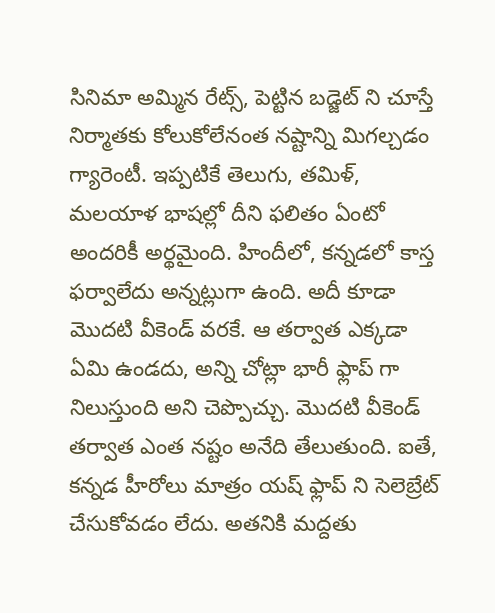సినిమా అమ్మిన రేట్స్, పెట్టిన బడ్జెట్ ని చూస్తే నిర్మాతకు కోలుకోలేనంత నష్టాన్ని మిగల్చడం గ్యారెంటీ. ఇప్పటికే తెలుగు, తమిళ్, మలయాళ భాషల్లో దీని ఫలితం ఏంటో అందరికీ అర్థమైంది. హిందీలో, కన్నడలో కాస్త ఫర్వాలేదు అన్నట్లుగా ఉంది. అదీ కూడా మొదటి వీకెండ్ వరకే. ఆ తర్వాత ఎక్కడా ఏమి ఉండదు, అన్ని చోట్లా భారీ ఫ్లాప్ గా నిలుస్తుంది అని చెప్పొచ్చు. మొదటి వీకెండ్ తర్వాత ఎంత నష్టం అనేది తేలుతుంది. ఐతే, కన్నడ హీరోలు మాత్రం యష్ ఫ్లాప్ ని సెలెబ్రేట్ చేసుకోవడం లేదు. అతనికి మద్దతు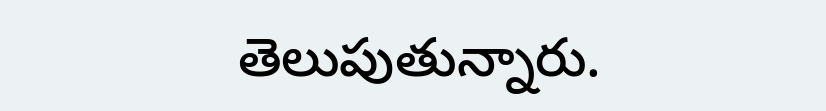తెలుపుతున్నారు.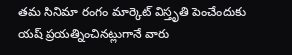తమ సినిమా రంగం మార్కెట్ విస్తృతి పెంచేందుకు యష్ ప్రయత్నించినట్లుగానే వారు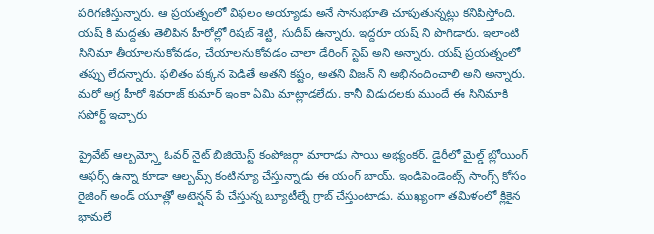పరిగణిస్తున్నారు. ఆ ప్రయత్నంలో విఫలం అయ్యాడు అనే సానుభూతి చూపుతున్నట్లు కనిపిస్తోంది. యష్ కి మద్దతు తెలిపిన హీరోల్లో రిషబ్ శెట్టి, సుదీప్ ఉన్నారు. ఇద్దరూ యష్ ని పొగిడారు. ఇలాంటి సినిమా తీయాలనుకోవడం, చేయాలనుకోవడం చాలా డేరింగ్ స్టెప్ అని అన్నారు. యష్ ప్రయత్నంలో తప్పు లేదన్నారు. ఫలితం పక్కన పెడితే అతని కష్టం, అతని విజన్ ని అభినందించాలి అని అన్నారు. మరో అగ్ర హీరో శివరాజ్ కుమార్ ఇంకా ఏమి మాట్లాడలేదు. కానీ విడుదలకు ముందే ఈ సినిమాకి సపోర్ట్ ఇచ్చారు

ప్రైవేట్ ఆల్బమ్స్తో ఓవర్ నైట్ బిజియెస్ట్ కంపోజర్గా మారాడు సాయి అభ్యంకర్. డైరీలో మైల్డ్ బ్లోయింగ్ ఆఫర్స్ ఉన్నా కూడా ఆల్బమ్స్ కంటిన్యూ చేస్తున్నాడు ఈ యంగ్ బాయ్. ఇండిపెండెంట్స్ సాంగ్స్ కోసం రైజింగ్ అండ్ యూత్లో అటెన్షన్ పే చేస్తున్న బ్యూటీల్నే గ్రాబ్ చేస్తుంటాడు. ముఖ్యంగా తమిళంలో క్లికైన భామలే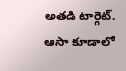అతడి టార్గెట్. ఆసా కూడాలో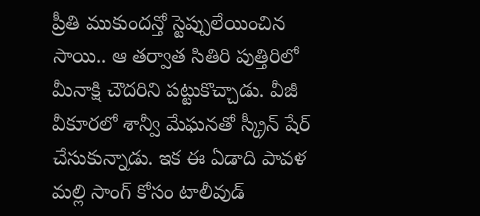ప్రీతి ముకుందన్తో స్టెప్పులేయించిన సాయి.. ఆ తర్వాత సితిరి పుత్తిరిలో మీనాక్షి చౌదరిని పట్టుకొచ్చాడు. వీజీ వీకూరలో శాన్వీ మేఘనతో స్క్రీన్ షేర్ చేసుకున్నాడు. ఇక ఈ ఏడాది పావళ మల్లి సాంగ్ కోసం టాలీవుడ్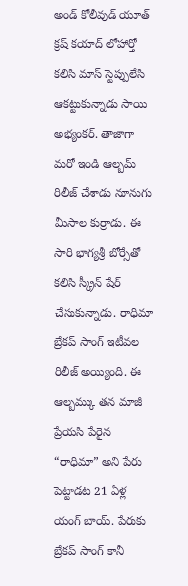అండ్ కోలీవుడ్ యూత్ క్రష్ కయాద్ లోహార్తో కలిసి మాస్ స్టెప్పులేసి ఆకట్టుకున్నాడు సాయి అభ్యంకర్. తాజాగా మరో ఇండి ఆల్బమ్ రిలీజ్ చేశాడు నూనుగు మీసాల కుర్రాడు. ఈ సారి భాగ్యశ్రీ బోర్సేతో కలిసి స్క్రీన్ షేర్ చేసుకున్నాడు. రాధిమా బ్రేకప్ సాంగ్ ఇటీవల రిలీజ్ అయ్యింది. ఈ ఆల్బమ్కు తన మాజీ ప్రేయసి పేరైన “రాధిమా” అని పేరు పెట్టాడట 21 ఏళ్ల యంగ్ బాయ్. పేరుకు బ్రేకప్ సాంగ్ కానీ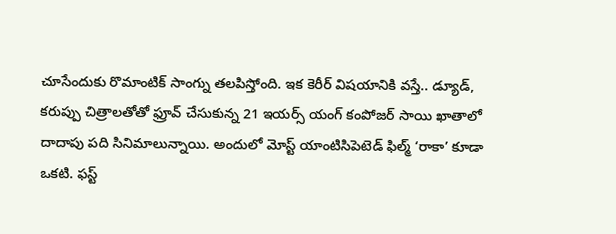చూసేందుకు రొమాంటిక్ సాంగ్ను తలపిస్తోంది. ఇక కెరీర్ విషయానికి వస్తే.. డ్యూడ్, కరుప్పు చిత్రాలతోతో ఫ్రూవ్ చేసుకున్న 21 ఇయర్స్ యంగ్ కంపోజర్ సాయి ఖాతాలో దాదాపు పది సినిమాలున్నాయి. అందులో మోస్ట్ యాంటిసిపెటెడ్ ఫిల్మ్ ‘రాకా’ కూడా ఒకటి. ఫస్ట్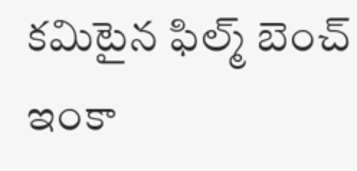కమిటైన ఫిల్మ్ బెంచ్ ఇంకా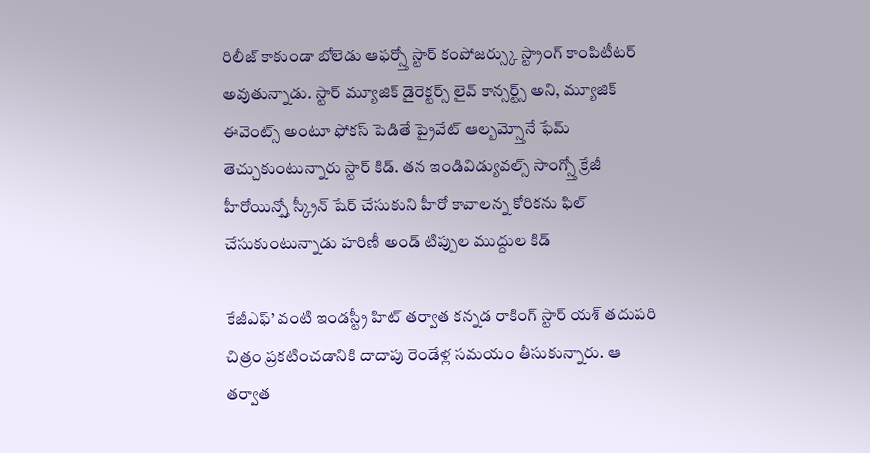రిలీజ్ కాకుండా బోలెడు ఆఫర్స్తో స్టార్ కంపోజర్స్కు స్ట్రాంగ్ కాంపిటీటర్ అవుతున్నాడు. స్టార్ మ్యూజిక్ డైరెక్టర్స్ లైవ్ కాన్సర్ట్స్ అని, మ్యూజిక్ ఈవెంట్స్ అంటూ ఫోకస్ పెడితే ప్రైవేట్ ఆల్బమ్స్తోనే ఫేమ్ తెచ్చుకుంటున్నారు స్టార్ కిడ్. తన ఇండివిడ్యువల్స్ సాంగ్స్తో క్రేజీ హీరోయిన్స్తో స్క్రీన్ షేర్ చేసుకుని హీరో కావాలన్న కోరికను ఫిల్ చేసుకుంటున్నాడు హరిణీ అండ్ టిప్పుల ముద్దుల కిడ్

కేజీఎఫ్’ వంటి ఇండస్ట్రీ హిట్ తర్వాత కన్నడ రాకింగ్ స్టార్ యశ్ తదుపరి చిత్రం ప్రకటించడానికి దాదాపు రెండేళ్ల సమయం తీసుకున్నారు. ఆ తర్వాత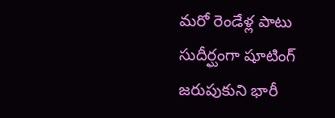మరో రెండేళ్ల పాటు సుదీర్ఘంగా షూటింగ్ జరుపుకుని భారీ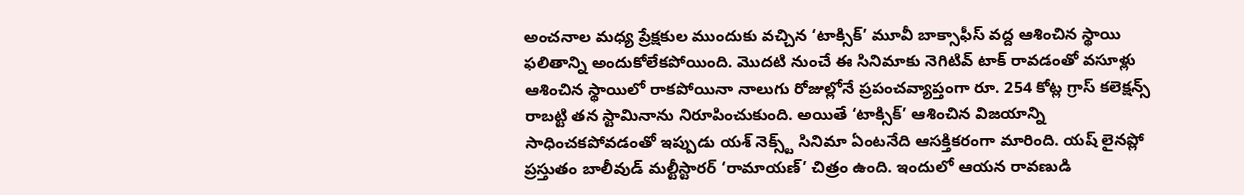అంచనాల మధ్య ప్రేక్షకుల ముందుకు వచ్చిన ‘టాక్సిక్’ మూవీ బాక్సాఫీస్ వద్ద ఆశించిన స్థాయి ఫలితాన్ని అందుకోలేకపోయింది. మొదటి నుంచే ఈ సినిమాకు నెగిటివ్ టాక్ రావడంతో వసూళ్లు ఆశించిన స్థాయిలో రాకపోయినా నాలుగు రోజుల్లోనే ప్రపంచవ్యాప్తంగా రూ. 254 కోట్ల గ్రాస్ కలెక్షన్స్ రాబట్టి తన స్టామినాను నిరూపించుకుంది. అయితే ‘టాక్సిక్’ ఆశించిన విజయాన్ని సాధించకపోవడంతో ఇప్పుడు యశ్ నెక్స్ట్ సినిమా ఏంటనేది ఆసక్తికరంగా మారింది. యష్ లైనప్లో ప్రస్తుతం బాలీవుడ్ మల్టీస్టారర్ ‘రామాయణ్’ చిత్రం ఉంది. ఇందులో ఆయన రావణుడి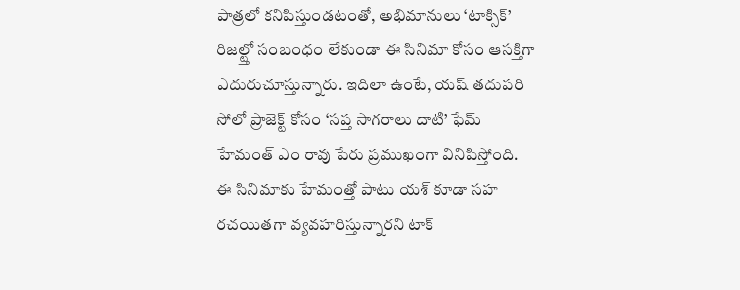పాత్రలో కనిపిస్తుండటంతో, అభిమానులు ‘టాక్సిక్’ రిజల్ట్తో సంబంధం లేకుండా ఈ సినిమా కోసం ఆసక్తిగా ఎదురుచూస్తున్నారు. ఇదిలా ఉంటే, యష్ తదుపరి సోలో ప్రాజెక్ట్ కోసం ‘సప్త సాగరాలు దాటి’ ఫేమ్ హేమంత్ ఎం రావు పేరు ప్రముఖంగా వినిపిస్తోంది. ఈ సినిమాకు హేమంత్తో పాటు యశ్ కూడా సహ రచయితగా వ్యవహరిస్తున్నారని టాక్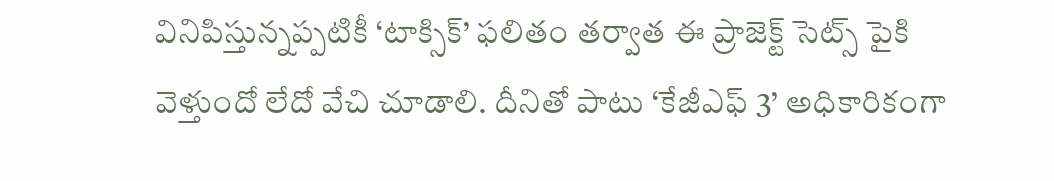వినిపిస్తున్నప్పటికీ ‘టాక్సిక్’ ఫలితం తర్వాత ఈ ప్రాజెక్ట్ సెట్స్ పైకి వెళ్తుందో లేదో వేచి చూడాలి. దీనితో పాటు ‘కేజీఎఫ్ 3’ అధికారికంగా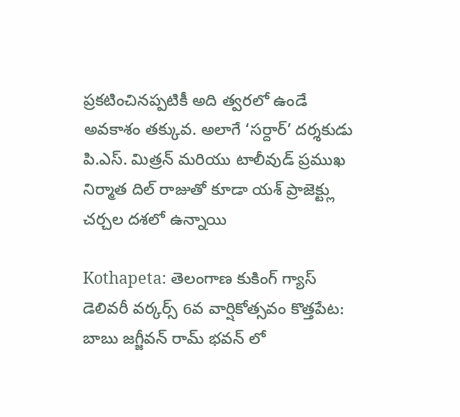ప్రకటించినప్పటికీ అది త్వరలో ఉండే అవకాశం తక్కువ. అలాగే ‘సర్దార్’ దర్శకుడు పి.ఎస్. మిత్రన్ మరియు టాలీవుడ్ ప్రముఖ నిర్మాత దిల్ రాజుతో కూడా యశ్ ప్రాజెక్ట్లు చర్చల దశలో ఉన్నాయి

Kothapeta: తెలంగాణ కుకింగ్ గ్యాస్ డెలివరీ వర్కర్స్ 6వ వార్షికోత్సవం కొత్తపేట: బాబు జగ్జీవన్ రామ్ భవన్ లో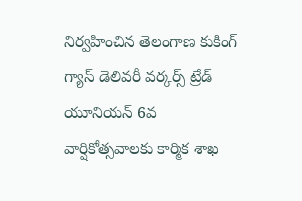నిర్వహించిన తెలంగాణ కుకింగ్ గ్యాస్ డెలివరీ వర్కర్స్ ట్రేడ్ యూనియన్ 6వ వార్షికోత్సవాలకు కార్మిక శాఖ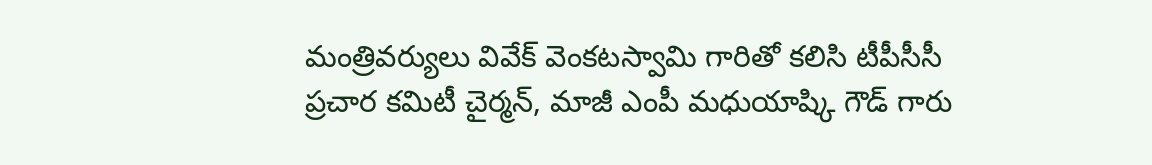మంత్రివర్యులు వివేక్ వెంకటస్వామి గారితో కలిసి టీపీసీసీ ప్రచార కమిటీ చైర్మన్, మాజీ ఎంపీ మధుయాష్కి గౌడ్ గారు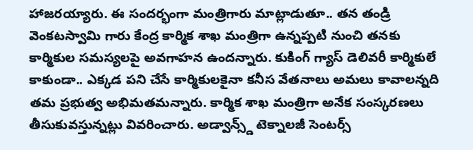హాజరయ్యారు. ఈ సందర్భంగా మంత్రిగారు మాట్లాడుతూ.. తన తండ్రి వెంకటస్వామి గారు కేంద్ర కార్మిక శాఖ మంత్రిగా ఉన్నప్పటి నుంచి తనకు కార్మికుల సమస్యలపై అవగాహన ఉందన్నారు. కుకింగ్ గ్యాస్ డెలివరీ కార్మికులే కాకుండా.. ఎక్కడ పని చేసే కార్మికులకైనా కనీస వేతనాలు అమలు కావాలన్నది తమ ప్రభుత్వ అభిమతమన్నారు. కార్మిక శాఖ మంత్రిగా అనేక సంస్కరణలు తీసుకువస్తున్నట్లు వివరించారు. అడ్వాన్స్డ్ టెక్నాలజీ సెంటర్స్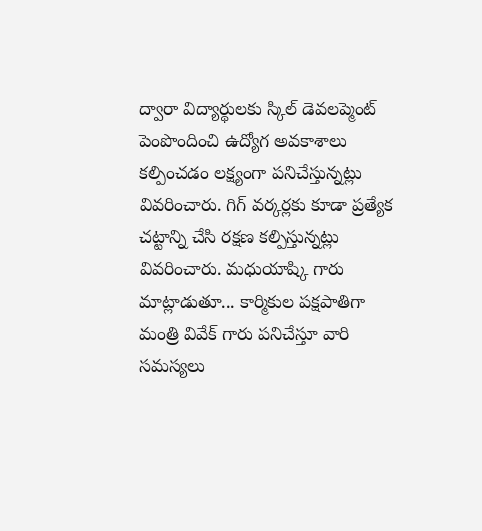ద్వారా విద్యార్థులకు స్కిల్ డెవలప్మెంట్ పెంపొందించి ఉద్యోగ అవకాశాలు కల్పించడం లక్ష్యంగా పనిచేస్తున్నట్లు వివరించారు. గిగ్ వర్కర్లకు కూడా ప్రత్యేక చట్టాన్ని చేసి రక్షణ కల్పిస్తున్నట్లు వివరించారు. మధుయాష్కి గారు మాట్లాడుతూ... కార్మికుల పక్షపాతిగా మంత్రి వివేక్ గారు పనిచేస్తూ వారి సమస్యలు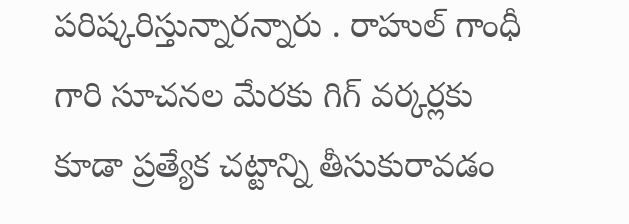పరిష్కరిస్తున్నారన్నారు . రాహుల్ గాంధీ గారి సూచనల మేరకు గిగ్ వర్కర్లకు కూడా ప్రత్యేక చట్టాన్ని తీసుకురావడం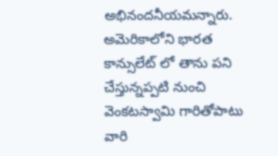అభినందనీయమన్నారు. అమెరికాలోని భారత కాన్సులేట్ లో తాను పని చేస్తున్నప్పటి నుంచి వెంకటస్వామి గారితోపాటు వారి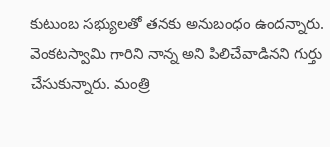కుటుంబ సభ్యులతో తనకు అనుబంధం ఉందన్నారు. వెంకటస్వామి గారిని నాన్న అని పిలిచేవాడినని గుర్తు చేసుకున్నారు. మంత్రి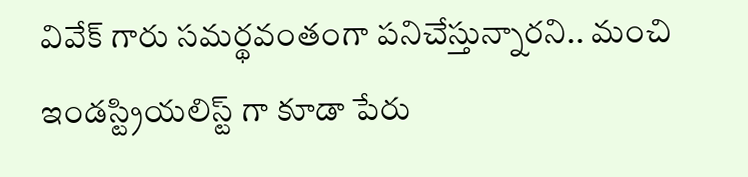వివేక్ గారు సమర్థవంతంగా పనిచేస్తున్నారని.. మంచి ఇండస్ట్రియలిస్ట్ గా కూడా పేరు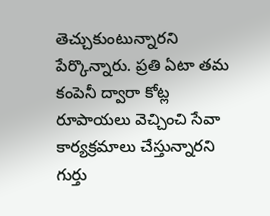తెచ్చుకుంటున్నారని పేర్కొన్నారు. ప్రతి ఏటా తమ కంపెనీ ద్వారా కోట్ల రూపాయలు వెచ్చించి సేవా కార్యక్రమాలు చేస్తున్నారని గుర్తు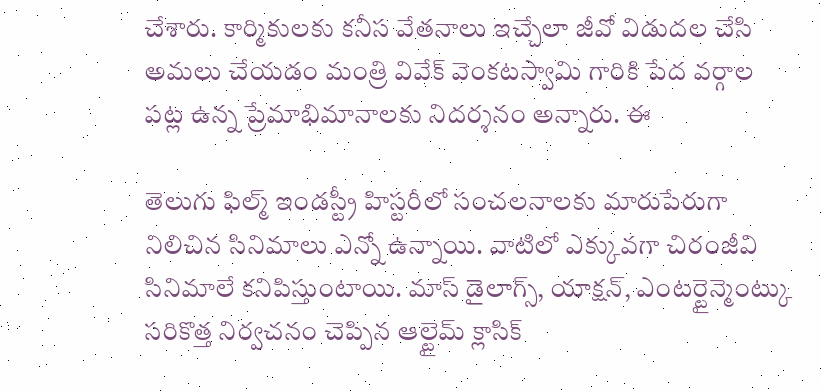చేశారు. కార్మికులకు కనీస వేతనాలు ఇచ్చేలా జీవో విడుదల చేసి అమలు చేయడం మంత్రి వివేక్ వెంకటస్వామి గారికి పేద వర్గాల పట్ల ఉన్న ప్రేమాభిమానాలకు నిదర్శనం అన్నారు. ఈ

తెలుగు ఫిల్మ్ ఇండస్ట్రీ హిస్టరీలో సంచలనాలకు మారుపేరుగా నిలిచిన సినిమాలు ఎన్నో ఉన్నాయి. వాటిలో ఎక్కువగా చిరంజీవి సినిమాలే కనిపిస్తుంటాయి. మాస్ డైలాగ్స్, యాక్షన్, ఎంటర్టైన్మెంట్కు సరికొత్త నిర్వచనం చెప్పిన ఆల్టైమ్ క్లాసిక్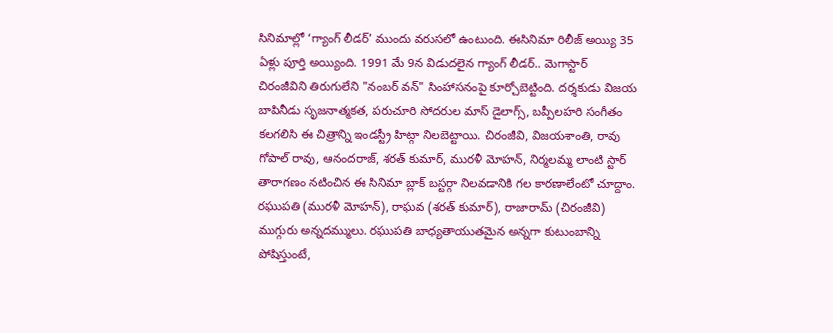సినిమాల్లో ‘గ్యాంగ్ లీడర్’ ముందు వరుసలో ఉంటుంది. ఈసినిమా రిలీజ్ అయ్యి 35 ఏళ్లు పూర్తి అయ్యింది. 1991 మే 9న విడుదలైన గ్యాంగ్ లీడర్.. మెగాస్టార్ చిరంజీవిని తిరుగులేని "నంబర్ వన్" సింహాసనంపై కూర్చోబెట్టింది. దర్శకుడు విజయ బాపినీడు సృజనాత్మకత, పరుచూరి సోదరుల మాస్ డైలాగ్స్, బప్పీలహరి సంగీతం కలగలిసి ఈ చిత్రాన్ని ఇండస్ట్రీ హిట్గా నిలబెట్టాయి. చిరంజీవి, విజయశాంతి, రావు గోపాల్ రావు, ఆనందరాజ్, శరత్ కుమార్, మురళీ మోహన్, నిర్మలమ్మ లాంటి స్టార్ తారాగణం నటించిన ఈ సినిమా బ్లాక్ బస్టర్గా నిలవడానికి గల కారణాలేంటో చూద్దాం. రఘుపతి (మురళీ మోహన్), రాఘవ (శరత్ కుమార్), రాజారామ్ (చిరంజీవి) ముగ్గురు అన్నదమ్ములు. రఘుపతి బాధ్యతాయుతమైన అన్నగా కుటుంబాన్ని పోషిస్తుంటే,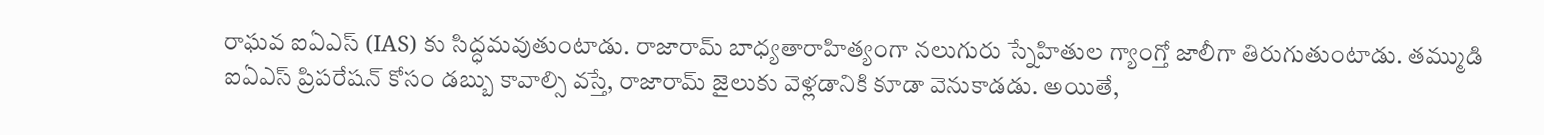రాఘవ ఐఏఎస్ (IAS) కు సిద్ధమవుతుంటాడు. రాజారామ్ బాధ్యతారాహిత్యంగా నలుగురు స్నేహితుల గ్యాంగ్తో జాలీగా తిరుగుతుంటాడు. తమ్ముడి ఐఏఎస్ ప్రిపరేషన్ కోసం డబ్బు కావాల్సి వస్తే, రాజారామ్ జైలుకు వెళ్లడానికి కూడా వెనుకాడడు. అయితే,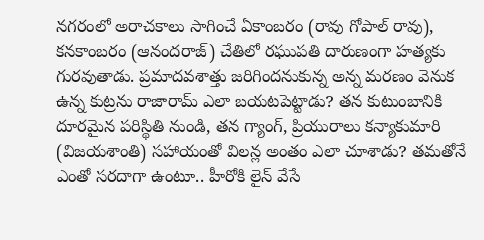నగరంలో అరాచకాలు సాగించే ఏకాంబరం (రావు గోపాల్ రావు), కనకాంబరం (ఆనందరాజ్) చేతిలో రఘుపతి దారుణంగా హత్యకు గురవుతాడు. ప్రమాదవశాత్తు జరిగిందనుకున్న అన్న మరణం వెనుక ఉన్న కుట్రను రాజారామ్ ఎలా బయటపెట్టాడు? తన కుటుంబానికి దూరమైన పరిస్థితి నుండి, తన గ్యాంగ్, ప్రియురాలు కన్యాకుమారి (విజయశాంతి) సహాయంతో విలన్ల అంతం ఎలా చూశాడు? తమతోనే ఎంతో సరదాగా ఉంటూ.. హీరోకి లైన్ వేసే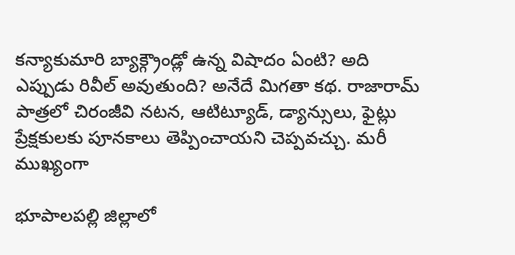కన్యాకుమారి బ్యాక్గ్రౌండ్లో ఉన్న విషాదం ఏంటి? అది ఎప్పుడు రివీల్ అవుతుంది? అనేదే మిగతా కథ. రాజారామ్ పాత్రలో చిరంజీవి నటన, ఆటిట్యూడ్, డ్యాన్సులు, ఫైట్లు ప్రేక్షకులకు పూనకాలు తెప్పించాయని చెప్పవచ్చు. మరీ ముఖ్యంగా

భూపాలపల్లి జిల్లాలో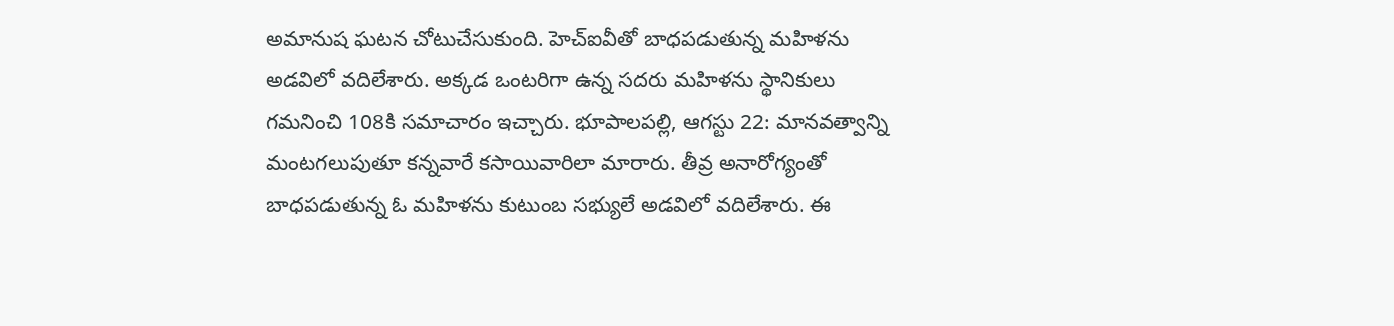అమానుష ఘటన చోటుచేసుకుంది. హెచ్ఐవీతో బాధపడుతున్న మహిళను అడవిలో వదిలేశారు. అక్కడ ఒంటరిగా ఉన్న సదరు మహిళను స్థానికులు గమనించి 108కి సమాచారం ఇచ్చారు. భూపాలపల్లి, ఆగస్టు 22: మానవత్వాన్ని మంటగలుపుతూ కన్నవారే కసాయివారిలా మారారు. తీవ్ర అనారోగ్యంతో బాధపడుతున్న ఓ మహిళను కుటుంబ సభ్యులే అడవిలో వదిలేశారు. ఈ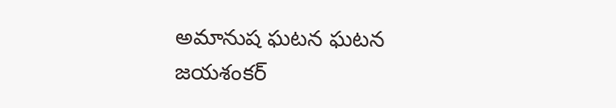అమానుష ఘటన ఘటన జయశంకర్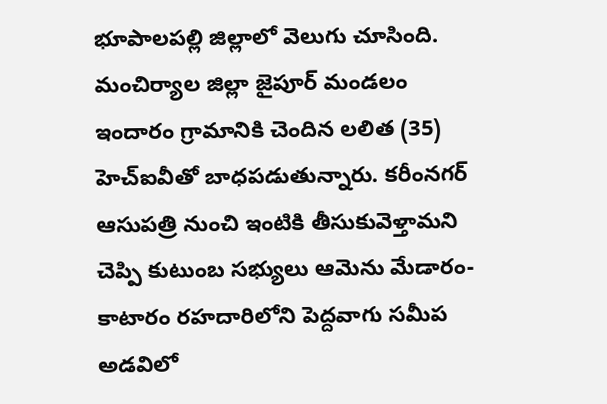భూపాలపల్లి జిల్లాలో వెలుగు చూసింది. మంచిర్యాల జిల్లా జైపూర్ మండలం ఇందారం గ్రామానికి చెందిన లలిత (35) హెచ్ఐవీతో బాధపడుతున్నారు. కరీంనగర్ ఆసుపత్రి నుంచి ఇంటికి తీసుకువెళ్తామని చెప్పి కుటుంబ సభ్యులు ఆమెను మేడారం-కాటారం రహదారిలోని పెద్దవాగు సమీప అడవిలో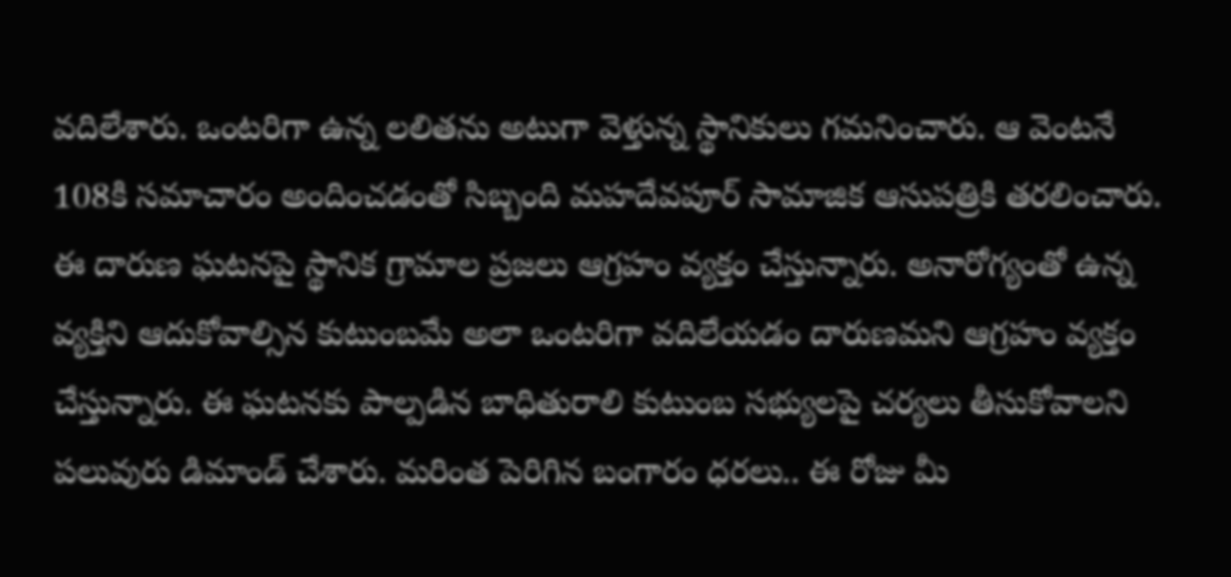వదిలేశారు. ఒంటరిగా ఉన్న లలితను అటుగా వెళ్తున్న స్థానికులు గమనించారు. ఆ వెంటనే 108కి సమాచారం అందించడంతో సిబ్బంది మహదేవపూర్ సామాజిక ఆసుపత్రికి తరలించారు. ఈ దారుణ ఘటనపై స్థానిక గ్రామాల ప్రజలు ఆగ్రహం వ్యక్తం చేస్తున్నారు. అనారోగ్యంతో ఉన్న వ్యక్తిని ఆదుకోవాల్సిన కుటుంబమే అలా ఒంటరిగా వదిలేయడం దారుణమని ఆగ్రహం వ్యక్తం చేస్తున్నారు. ఈ ఘటనకు పాల్పడిన బాధితురాలి కుటుంబ సభ్యులపై చర్యలు తీసుకోవాలని పలువురు డిమాండ్ చేశారు. మరింత పెరిగిన బంగారం ధరలు.. ఈ రోజు మీ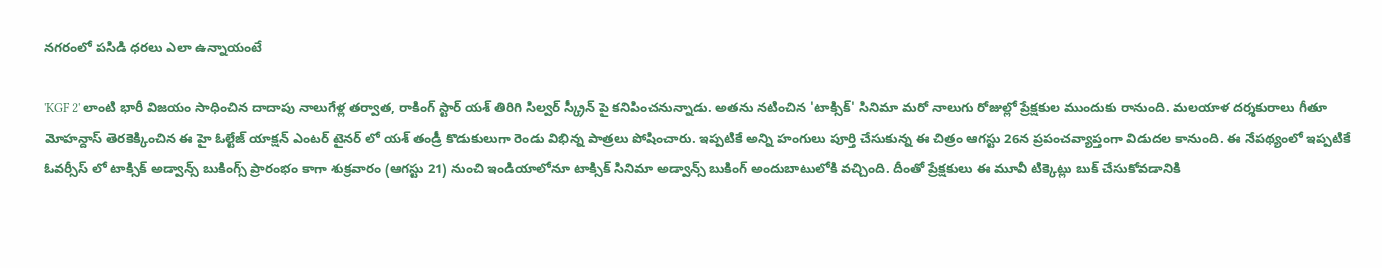నగరంలో పసిడి ధరలు ఎలా ఉన్నాయంటే

'KGF 2' లాంటి భారీ విజయం సాధించిన దాదాపు నాలుగేళ్ల తర్వాత, రాకింగ్ స్టార్ యశ్ తిరిగి సిల్వర్ స్క్రీన్ పై కనిపించనున్నాడు. అతను నటించిన 'టాక్సిక్' సినిమా మరో నాలుగు రోజుల్లో ప్రేక్షకుల ముందుకు రానుంది. మలయాళ దర్శకురాలు గీతూ మోహన్దాస్ తెరకెక్కించిన ఈ హై ఓల్టేజ్ యాక్షన్ ఎంటర్ టైనర్ లో యశ్ తండ్రీ కొడుకులుగా రెండు విభిన్న పాత్రలు పోషించారు. ఇప్పటికే అన్ని హంగులు పూర్తి చేసుకున్న ఈ చిత్రం ఆగస్టు 26న ప్రపంచవ్యాప్తంగా విడుదల కానుంది. ఈ నేపథ్యంలో ఇప్పటికే ఓవర్సీస్ లో టాక్సిక్ అడ్వాన్స్ బుకింగ్స్ ప్రారంభం కాగా శుక్రవారం (ఆగస్టు 21) నుంచి ఇండియాలోనూ టాక్సిక్ సినిమా అడ్వాన్స్ బుకింగ్ అందుబాటులోకి వచ్చింది. దీంతో ప్రేక్షకులు ఈ మూవీ టిక్కెట్లు బుక్ చేసుకోవడానికి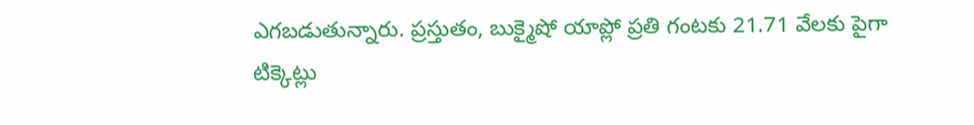ఎగబడుతున్నారు. ప్రస్తుతం, బుక్మైషో యాప్లో ప్రతి గంటకు 21.71 వేలకు పైగా టిక్కెట్లు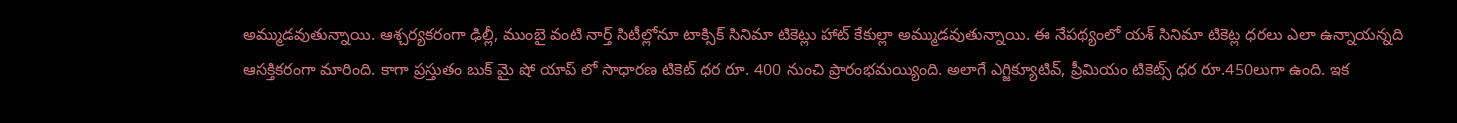అమ్ముడవుతున్నాయి. ఆశ్చర్యకరంగా ఢిల్లీ, ముంబై వంటి నార్త్ సిటీల్లోనూ టాక్సిక్ సినిమా టికెట్లు హాట్ కేకుల్లా అమ్ముడవుతున్నాయి. ఈ నేపథ్యంలో యశ్ సినిమా టికెట్ల ధరలు ఎలా ఉన్నాయన్నది ఆసక్తికరంగా మారింది. కాగా ప్రస్తుతం బుక్ మై షో యాప్ లో సాధారణ టికెట్ ధర రూ. 400 నుంచి ప్రారంభమయ్యింది. అలాగే ఎగ్జిక్యూటివ్, ప్రీమియం టికెట్స్ ధర రూ.450లుగా ఉంది. ఇక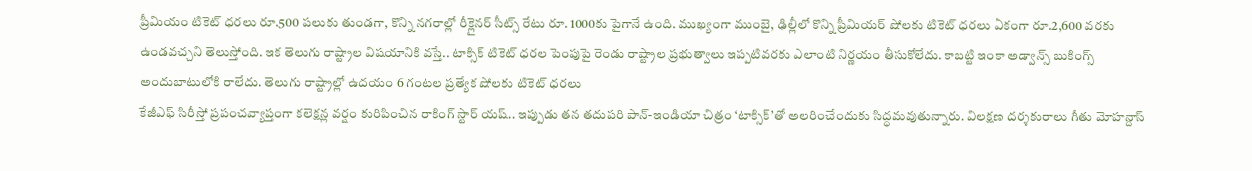ప్రీమియం టికెట్ ధరలు రూ.500 పలుకు తుండగా, కొన్ని నగరాల్లో రీక్లైనర్ సీట్స్ రేటు రూ. 1000కు పైగానే ఉంది. ముఖ్యంగా ముంబై, ఢిల్లీలో కొన్ని ప్రీమియర్ షోలకు టికెట్ ధరలు ఏకంగా రూ.2,600 వరకు ఉండవచ్చని తెలుస్తోంది. ఇక తెలుగు రాష్ట్రాల విషయానికి వస్తే.. టాక్సిక్ టికెట్ ధరల పెంపుపై రెండు రాష్ట్రాల ప్రభుత్వాలు ఇప్పటివరకు ఎలాంటి నిర్ణయం తీసుకోలేదు. కాబట్టి ఇంకా అడ్వాన్స్ బుకింగ్స్ అందుబాటులోకి రాలేదు. తెలుగు రాష్ట్రాల్లో ఉదయం 6 గంటల ప్రత్యేక షోలకు టికెట్ ధరలు
కేజీఎఫ్ సిరీస్తో ప్రపంచవ్యాప్తంగా కలెక్షన్ల వర్షం కురిపించిన రాకింగ్ స్టార్ యష్.. ఇప్పుడు తన తదుపరి పాన్-ఇండియా చిత్రం ‘టాక్సిక్’తో అలరించేందుకు సిద్ధమవుతున్నారు. విలక్షణ దర్శకురాలు గీతు మోహన్దాస్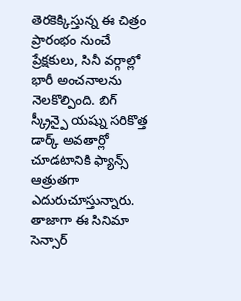తెరకెక్కిస్తున్న ఈ చిత్రం ప్రారంభం నుంచే ప్రేక్షకులు, సినీ వర్గాల్లో భారీ అంచనాలను నెలకొల్పింది. బిగ్ స్క్రీన్పై యష్ను సరికొత్త డార్క్ అవతార్లో చూడటానికి ఫ్యాన్స్ ఆత్రుతగా ఎదురుచూస్తున్నారు. తాజాగా ఈ సినిమా సెన్సార్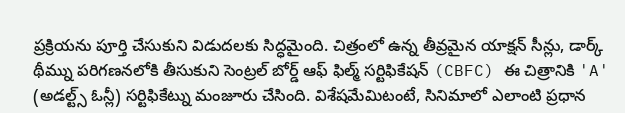ప్రక్రియను పూర్తి చేసుకుని విడుదలకు సిద్ధమైంది. చిత్రంలో ఉన్న తీవ్రమైన యాక్షన్ సీన్లు, డార్క్ థీమ్ను పరిగణనలోకి తీసుకుని సెంట్రల్ బోర్డ్ ఆఫ్ ఫిల్మ్ సర్టిఫికేషన్ (CBFC) ఈ చిత్రానికి 'A' (అడల్ట్స్ ఓన్లీ) సర్టిఫికేట్ను మంజూరు చేసింది. విశేషమేమిటంటే, సినిమాలో ఎలాంటి ప్రధాన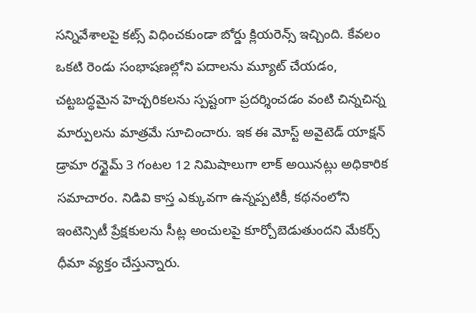సన్నివేశాలపై కట్స్ విధించకుండా బోర్డు క్లియరెన్స్ ఇచ్చింది. కేవలం ఒకటి రెండు సంభాషణల్లోని పదాలను మ్యూట్ చేయడం, చట్టబద్ధమైన హెచ్చరికలను స్పష్టంగా ప్రదర్శించడం వంటి చిన్నచిన్న మార్పులను మాత్రమే సూచించారు. ఇక ఈ మోస్ట్ అవైటెడ్ యాక్షన్ డ్రామా రన్టైమ్ 3 గంటల 12 నిమిషాలుగా లాక్ అయినట్లు అధికారిక సమాచారం. నిడివి కాస్త ఎక్కువగా ఉన్నప్పటికీ, కథనంలోని ఇంటెన్సిటీ ప్రేక్షకులను సీట్ల అంచులపై కూర్చోబెడుతుందని మేకర్స్ ధీమా వ్యక్తం చేస్తున్నారు.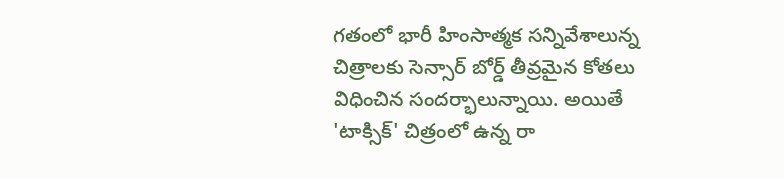గతంలో భారీ హింసాత్మక సన్నివేశాలున్న చిత్రాలకు సెన్సార్ బోర్డ్ తీవ్రమైన కోతలు విధించిన సందర్భాలున్నాయి. అయితే 'టాక్సిక్' చిత్రంలో ఉన్న రా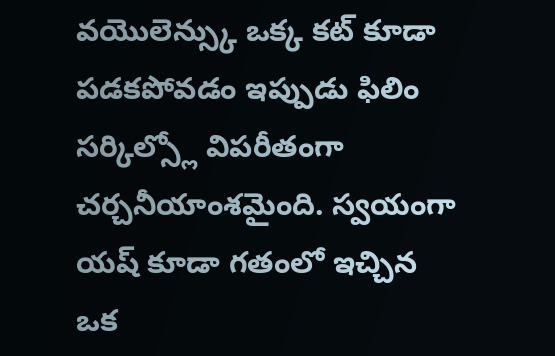వయొలెన్స్కు ఒక్క కట్ కూడా పడకపోవడం ఇప్పుడు ఫిలిం సర్కిల్స్లో విపరీతంగా చర్చనీయాంశమైంది. స్వయంగా యష్ కూడా గతంలో ఇచ్చిన ఒక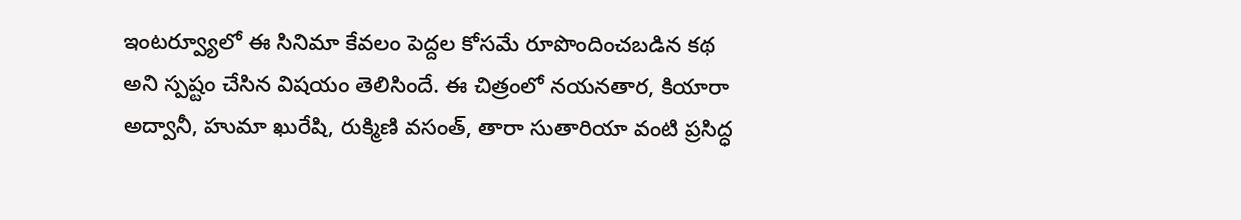ఇంటర్వ్యూలో ఈ సినిమా కేవలం పెద్దల కోసమే రూపొందించబడిన కథ అని స్పష్టం చేసిన విషయం తెలిసిందే. ఈ చిత్రంలో నయనతార, కియారా అద్వానీ, హుమా ఖురేషి, రుక్మిణి వసంత్, తారా సుతారియా వంటి ప్రసిద్ధ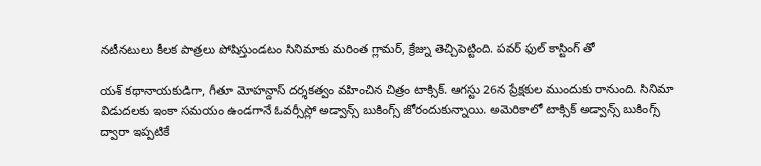నటీనటులు కీలక పాత్రలు పోషిస్తుండటం సినిమాకు మరింత గ్లామర్, క్రేజ్ను తెచ్చిపెట్టింది. పవర్ ఫుల్ కాస్టింగ్ తో

యశ్ కథానాయకుడిగా, గీతూ మోహన్దాస్ దర్శకత్వం వహించిన చిత్రం టాక్సిక్. ఆగస్టు 26న ప్రేక్షకుల ముందుకు రానుంది. సినిమా విడుదలకు ఇంకా సమయం ఉండగానే ఓవర్సీస్లో అడ్వాన్స్ బుకింగ్స్ జోరందుకున్నాయి. అమెరికాలో టాక్సిక్ అడ్వాన్స్ బుకింగ్స్ ద్వారా ఇప్పటికే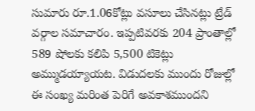సుమారు రూ.1.06కోట్లు వసూలు చేసినట్లు ట్రేడ్ వర్గాల సమాచారం. ఇప్పటివరకు 204 ప్రాంతాల్లో 589 షోలకు కలిపి 5,500 టికెట్లు అమ్ముడయ్యాయట. విడుదలకు ముందు రోజుల్లో ఈ సంఖ్య మరింత పెరిగే అవకాశముందని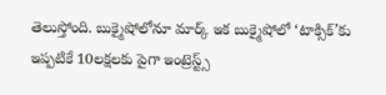తెలుస్తోంది. బుక్మైషోలోనూ మార్క్ ఇక బుక్మైషోలో ‘టాక్సిక్’కు ఇప్పటికే 10లక్షలకు పైగా ఇంట్రెస్ట్స్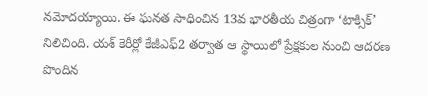నమోదయ్యాయి. ఈ ఘనత సాధించిన 13వ భారతీయ చిత్రంగా ‘టాక్సిక్’ నిలిచింది. యశ్ కెరీర్లో కేజీఎఫ్2 తర్వాత ఆ స్థాయిలో ప్రేక్షకుల నుంచి ఆదరణ పొందిన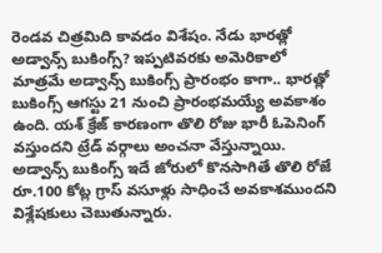రెండవ చిత్రమిది కావడం విశేషం. నేడు భారత్లో అడ్వాన్స్ బుకింగ్స్? ఇప్పటివరకు అమెరికాలో మాత్రమే అడ్వాన్స్ బుకింగ్స్ ప్రారంభం కాగా.. భారత్లో బుకింగ్స్ ఆగస్టు 21 నుంచి ప్రారంభమయ్యే అవకాశం ఉంది. యశ్ క్రేజ్ కారణంగా తొలి రోజు భారీ ఓపెనింగ్ వస్తుందని ట్రేడ్ వర్గాలు అంచనా వేస్తున్నాయి. అడ్వాన్స్ బుకింగ్స్ ఇదే జోరులో కొనసాగితే తొలి రోజే రూ.100 కోట్ల గ్రాస్ వసూళ్లు సాధించే అవకాశముందని విశ్లేషకులు చెబుతున్నారు.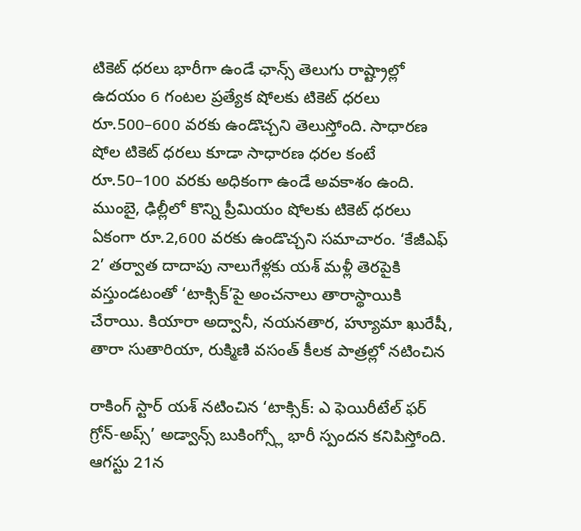టికెట్ ధరలు భారీగా ఉండే ఛాన్స్ తెలుగు రాష్ట్రాల్లో ఉదయం 6 గంటల ప్రత్యేక షోలకు టికెట్ ధరలు రూ.500–600 వరకు ఉండొచ్చని తెలుస్తోంది. సాధారణ షోల టికెట్ ధరలు కూడా సాధారణ ధరల కంటే రూ.50–100 వరకు అధికంగా ఉండే అవకాశం ఉంది. ముంబై, ఢిల్లీలో కొన్ని ప్రీమియం షోలకు టికెట్ ధరలు ఏకంగా రూ.2,600 వరకు ఉండొచ్చని సమాచారం. ‘కేజీఎఫ్ 2’ తర్వాత దాదాపు నాలుగేళ్లకు యశ్ మళ్లీ తెరపైకి వస్తుండటంతో ‘టాక్సిక్’పై అంచనాలు తారాస్థాయికి చేరాయి. కియారా అద్వానీ, నయనతార, హ్యూమా ఖురేషీ, తారా సుతారియా, రుక్మిణి వసంత్ కీలక పాత్రల్లో నటించిన

రాకింగ్ స్టార్ యశ్ నటించిన ‘టాక్సిక్: ఎ ఫెయిరీటేల్ ఫర్ గ్రోన్-అప్స్’ అడ్వాన్స్ బుకింగ్స్లో భారీ స్పందన కనిపిస్తోంది. ఆగస్టు 21న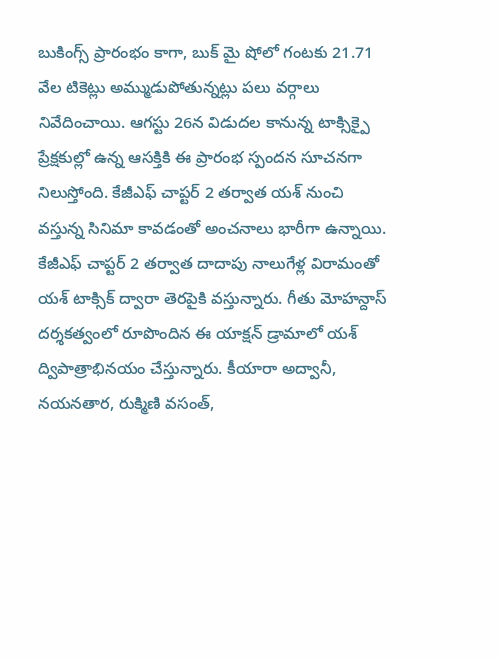బుకింగ్స్ ప్రారంభం కాగా, బుక్ మై షోలో గంటకు 21.71 వేల టికెట్లు అమ్ముడుపోతున్నట్లు పలు వర్గాలు నివేదించాయి. ఆగస్టు 26న విడుదల కానున్న టాక్సిక్పై ప్రేక్షకుల్లో ఉన్న ఆసక్తికి ఈ ప్రారంభ స్పందన సూచనగా నిలుస్తోంది. కేజీఎఫ్ చాప్టర్ 2 తర్వాత యశ్ నుంచి వస్తున్న సినిమా కావడంతో అంచనాలు భారీగా ఉన్నాయి. కేజీఎఫ్ చాప్టర్ 2 తర్వాత దాదాపు నాలుగేళ్ల విరామంతో యశ్ టాక్సిక్ ద్వారా తెరపైకి వస్తున్నారు. గీతు మోహన్దాస్ దర్శకత్వంలో రూపొందిన ఈ యాక్షన్ డ్రామాలో యశ్ ద్విపాత్రాభినయం చేస్తున్నారు. కీయారా అద్వానీ, నయనతార, రుక్మిణి వసంత్,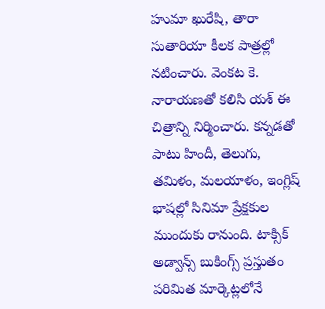హుమా ఖురేషి, తారా సుతారియా కీలక పాత్రల్లో నటించారు. వెంకట కె. నారాయణతో కలిసి యశ్ ఈ చిత్రాన్ని నిర్మించారు. కన్నడతో పాటు హిందీ, తెలుగు, తమిళం, మలయాళం, ఇంగ్లిష్ భాషల్లో సినిమా ప్రేక్షకుల ముందుకు రానుంది. టాక్సిక్ అడ్వాన్స్ బుకింగ్స్ ప్రస్తుతం పరిమిత మార్కెట్లలోనే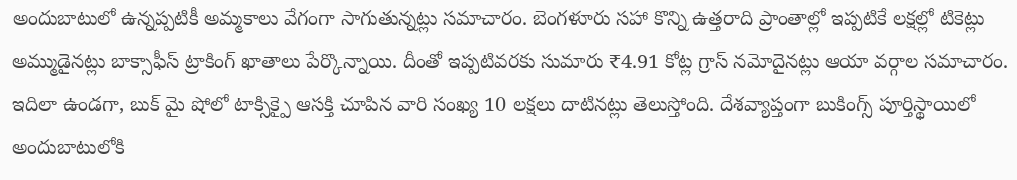అందుబాటులో ఉన్నప్పటికీ అమ్మకాలు వేగంగా సాగుతున్నట్లు సమాచారం. బెంగళూరు సహా కొన్ని ఉత్తరాది ప్రాంతాల్లో ఇప్పటికే లక్షల్లో టికెట్లు అమ్ముడైనట్లు బాక్సాఫీస్ ట్రాకింగ్ ఖాతాలు పేర్కొన్నాయి. దీంతో ఇప్పటివరకు సుమారు ₹4.91 కోట్ల గ్రాస్ నమోదైనట్లు ఆయా వర్గాల సమాచారం. ఇదిలా ఉండగా, బుక్ మై షోలో టాక్సిక్పై ఆసక్తి చూపిన వారి సంఖ్య 10 లక్షలు దాటినట్లు తెలుస్తోంది. దేశవ్యాప్తంగా బుకింగ్స్ పూర్తిస్థాయిలో అందుబాటులోకి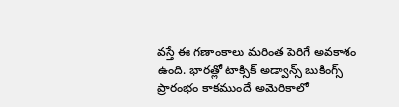వస్తే ఈ గణాంకాలు మరింత పెరిగే అవకాశం ఉంది. భారత్లో టాక్సిక్ అడ్వాన్స్ బుకింగ్స్ ప్రారంభం కాకముందే అమెరికాలో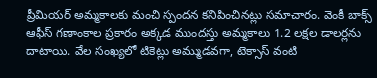ప్రీమియర్ అమ్మకాలకు మంచి స్పందన కనిపించినట్లు సమాచారం. వెంకీ బాక్స్ ఆఫీస్ గణాంకాల ప్రకారం అక్కడ ముందస్తు అమ్మకాలు 1.2 లక్షల డాలర్లను దాటాయి. వేల సంఖ్యలో టికెట్లు అమ్ముడవగా, టెక్సాస్ వంటి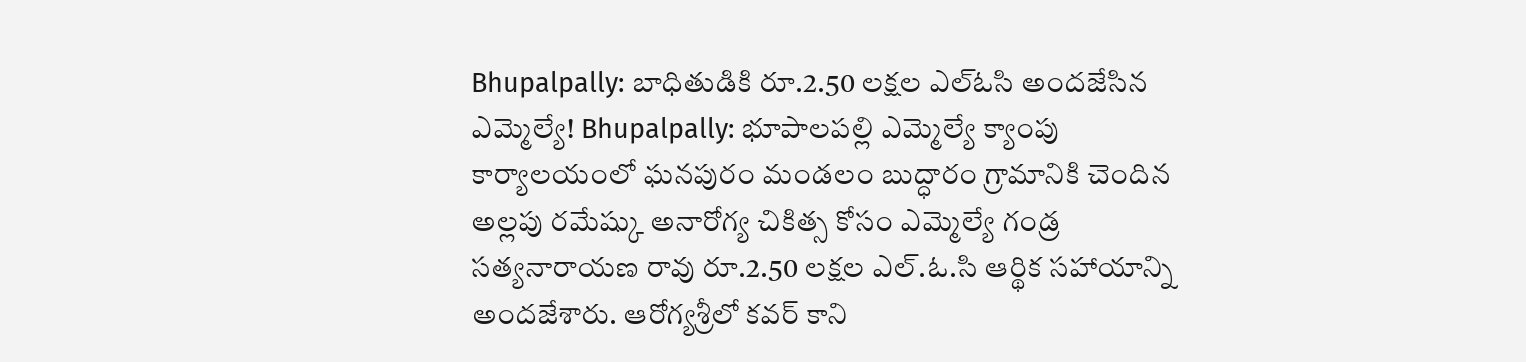Bhupalpally: బాధితుడికి రూ.2.50 లక్షల ఎల్ఓసి అందజేసిన ఎమ్మెల్యే! Bhupalpally: భూపాలపల్లి ఎమ్మెల్యే క్యాంపు కార్యాలయంలో ఘనపురం మండలం బుద్ధారం గ్రామానికి చెందిన అల్లపు రమేష్కు అనారోగ్య చికిత్స కోసం ఎమ్మెల్యే గండ్ర సత్యనారాయణ రావు రూ.2.50 లక్షల ఎల్.ఓ.సి ఆర్థిక సహాయాన్ని అందజేశారు. ఆరోగ్యశ్రీలో కవర్ కాని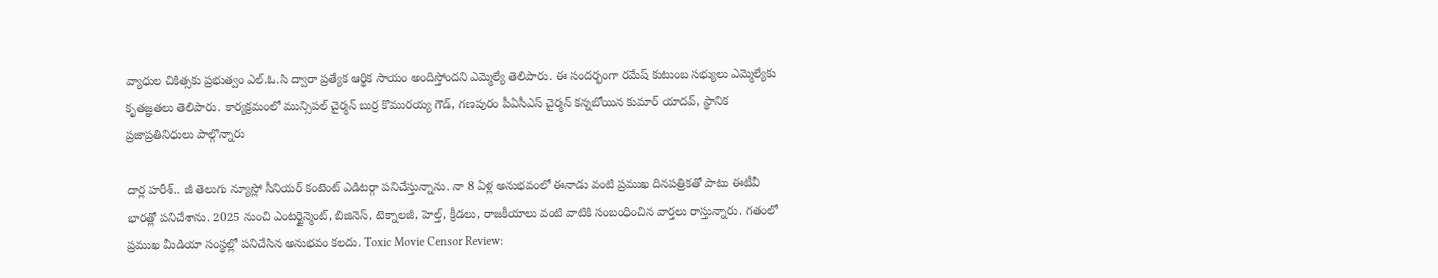వ్యాధుల చికిత్సకు ప్రభుత్వం ఎల్.ఓ.సి ద్వారా ప్రత్యేక ఆర్థిక సాయం అందిస్తోందని ఎమ్మెల్యే తెలిపారు. ఈ సందర్భంగా రమేష్ కుటుంబ సభ్యులు ఎమ్మెల్యేకు కృతజ్ఞతలు తెలిపారు. కార్యక్రమంలో మున్సిపల్ చైర్మన్ బుర్ర కొమురయ్య గౌడ్, గణపురం పీఏసీఎస్ చైర్మన్ కన్నబోయిన కుమార్ యాదవ్, స్థానిక ప్రజాప్రతినిధులు పాల్గొన్నారు

దార్ల హరీశ్.. జీ తెలుగు న్యూస్లో సీనియర్ కంటెంట్ ఎడిటర్గా పనిచేస్తున్నాను. నా 8 ఏళ్ల అనుభవంలో ఈనాడు వంటి ప్రముఖ దినపత్రికతో పాటు ఈటీవీ భారత్లో పనిచేశాను. 2025 నుంచి ఎంటర్టైన్మెంట్, బిజినెస్, టెక్నాలజీ, హెల్త్, క్రీడలు, రాజకీయాలు వంటి వాటికి సంబంధించిన వార్తలు రాస్తున్నారు. గతంలో ప్రముఖ మీడియా సంస్థల్లో పనిచేసిన అనుభవం కలదు. Toxic Movie Censor Review: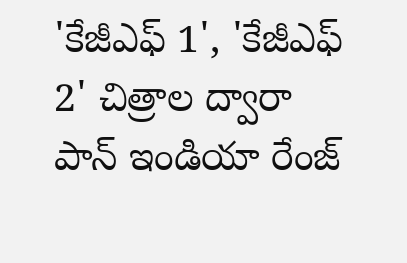'కేజీఎఫ్ 1', 'కేజీఎఫ్ 2' చిత్రాల ద్వారా పాన్ ఇండియా రేంజ్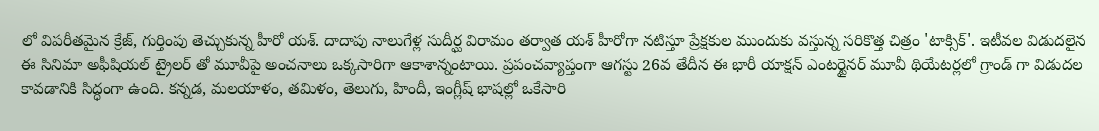లో విపరీతమైన క్రేజ్, గుర్తింపు తెచ్చుకున్న హీరో యశ్. దాదాపు నాలుగేళ్ల సుదీర్ఘ విరామం తర్వాత యశ్ హీరోగా నటిస్తూ ప్రేక్షకుల ముందుకు వస్తున్న సరికొత్త చిత్రం 'టాక్సిక్'. ఇటీవల విడుదలైన ఈ సినిమా అఫీషియల్ ట్రైలర్ తో మూవీపై అంచనాలు ఒక్కసారిగా ఆకాశాన్నంటాయి. ప్రపంచవ్యాప్తంగా ఆగస్టు 26వ తేదీన ఈ భారీ యాక్షన్ ఎంటర్టైనర్ మూవీ థియేటర్లలో గ్రాండ్ గా విడుదల కావడానికి సిద్ధంగా ఉంది. కన్నడ, మలయాళం, తమిళం, తెలుగు, హిందీ, ఇంగ్లీష్ భాషల్లో ఒకేసారి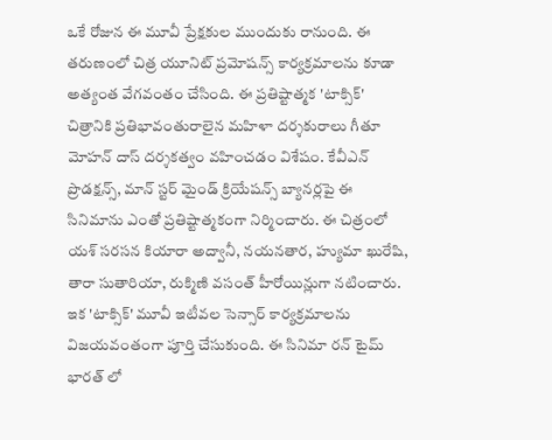ఒకే రోజున ఈ మూవీ ప్రేక్షకుల ముందుకు రానుంది. ఈ తరుణంలో చిత్ర యూనిట్ ప్రమోషన్స్ కార్యక్రమాలను కూడా అత్యంత వేగవంతం చేసింది. ఈ ప్రతిష్టాత్మక 'టాక్సిక్' చిత్రానికి ప్రతిభావంతురాలైన మహిళా దర్శకురాలు గీతూ మోహన్ దాస్ దర్శకత్వం వహించడం విశేషం. కేవీఎన్ ప్రొడక్షన్స్, మాన్ స్టర్ మైండ్ క్రియేషన్స్ బ్యానర్లపై ఈ సినిమాను ఎంతో ప్రతిష్టాత్మకంగా నిర్మించారు. ఈ చిత్రంలో యశ్ సరసన కియారా అద్వానీ, నయనతార, హ్యుమా ఖురేషి, తారా సుతారియా, రుక్మిణి వసంత్ హీరోయిన్లుగా నటించారు. ఇక 'టాక్సిక్' మూవీ ఇటీవల సెన్సార్ కార్యక్రమాలను విజయవంతంగా పూర్తి చేసుకుంది. ఈ సినిమా రన్ టైమ్ భారత్ లో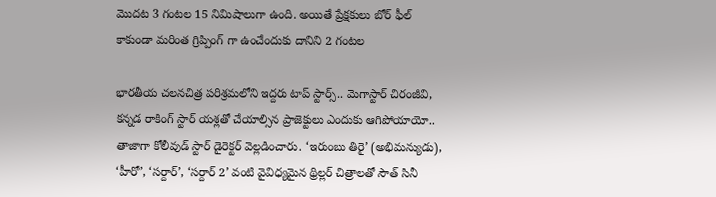మొదట 3 గంటల 15 నిమిషాలుగా ఉంది. అయితే ప్రేక్షకులు బోర్ ఫీల్ కాకుండా మరింత గ్రిప్పింగ్ గా ఉంచేందుకు దానిని 2 గంటల

భారతీయ చలనచిత్ర పరిశ్రమలోని ఇద్దరు టాప్ స్టార్స్.. మెగాస్టార్ చిరంజీవి, కన్నడ రాకింగ్ స్టార్ యశ్లతో చేయాల్సిన ప్రాజెక్టులు ఎందుకు ఆగిపోయాయో.. తాజాగా కోలీవుడ్ స్టార్ డైరెక్టర్ వెల్లడించారు. ‘ఇరుంబు తిరై’ (అభిమన్యుడు), ‘హీరో’, ‘సర్దార్’, ‘సర్దార్ 2’ వంటి వైవిధ్యమైన థ్రిల్లర్ చిత్రాలతో సౌత్ సినీ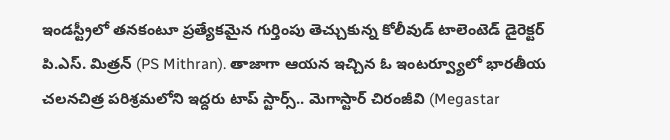ఇండస్ట్రీలో తనకంటూ ప్రత్యేకమైన గుర్తింపు తెచ్చుకున్న కోలీవుడ్ టాలెంటెడ్ డైరెక్టర్ పి.ఎస్. మిత్రన్ (PS Mithran). తాజాగా ఆయన ఇచ్చిన ఓ ఇంటర్వ్యూలో భారతీయ చలనచిత్ర పరిశ్రమలోని ఇద్దరు టాప్ స్టార్స్.. మెగాస్టార్ చిరంజీవి (Megastar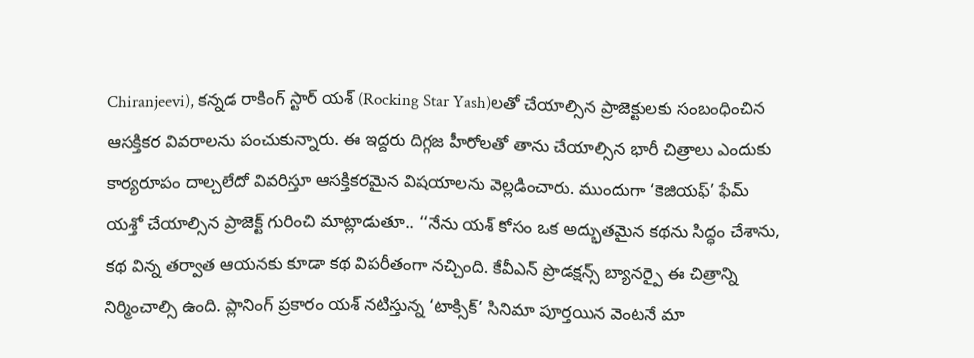Chiranjeevi), కన్నడ రాకింగ్ స్టార్ యశ్ (Rocking Star Yash)లతో చేయాల్సిన ప్రాజెక్టులకు సంబంధించిన ఆసక్తికర వివరాలను పంచుకున్నారు. ఈ ఇద్దరు దిగ్గజ హీరోలతో తాను చేయాల్సిన భారీ చిత్రాలు ఎందుకు కార్యరూపం దాల్చలేదో వివరిస్తూ ఆసక్తికరమైన విషయాలను వెల్లడించారు. ముందుగా ‘కెజియఫ్’ ఫేమ్ యశ్తో చేయాల్సిన ప్రాజెక్ట్ గురించి మాట్లాడుతూ.. ‘‘నేను యశ్ కోసం ఒక అద్భుతమైన కథను సిద్ధం చేశాను, కథ విన్న తర్వాత ఆయనకు కూడా కథ విపరీతంగా నచ్చింది. కేవీఎన్ ప్రొడక్షన్స్ బ్యానర్పై ఈ చిత్రాన్ని నిర్మించాల్సి ఉంది. ప్లానింగ్ ప్రకారం యశ్ నటిస్తున్న ‘టాక్సిక్’ సినిమా పూర్తయిన వెంటనే మా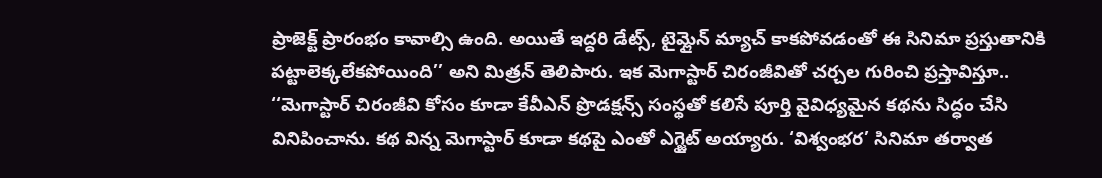ప్రాజెక్ట్ ప్రారంభం కావాల్సి ఉంది. అయితే ఇద్దరి డేట్స్, టైమ్లైన్ మ్యాచ్ కాకపోవడంతో ఈ సినిమా ప్రస్తుతానికి పట్టాలెక్కలేకపోయింది’’ అని మిత్రన్ తెలిపారు. ఇక మెగాస్టార్ చిరంజీవితో చర్చల గురించి ప్రస్తావిస్తూ.. ‘‘మెగాస్టార్ చిరంజీవి కోసం కూడా కేవీఎన్ ప్రొడక్షన్స్ సంస్థతో కలిసే పూర్తి వైవిధ్యమైన కథను సిద్ధం చేసి వినిపించాను. కథ విన్న మెగాస్టార్ కూడా కథపై ఎంతో ఎగ్జైట్ అయ్యారు. ‘విశ్వంభర’ సినిమా తర్వాత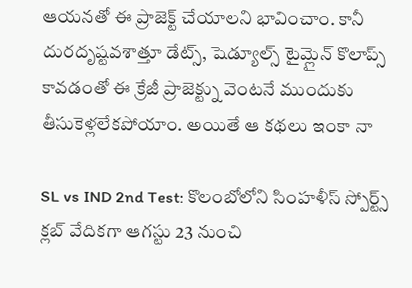ఆయనతో ఈ ప్రాజెక్ట్ చేయాలని భావించాం. కానీ దురదృష్టవశాత్తూ డేట్స్, షెడ్యూల్స్ టైమ్లైన్ కొలాప్స్ కావడంతో ఈ క్రేజీ ప్రాజెక్ట్ను వెంటనే ముందుకు తీసుకెళ్లలేకపోయాం. అయితే ఆ కథలు ఇంకా నా

SL vs IND 2nd Test: కొలంబోలోని సింహళీస్ స్పోర్ట్స్ క్లబ్ వేదికగా ఆగస్టు 23 నుంచి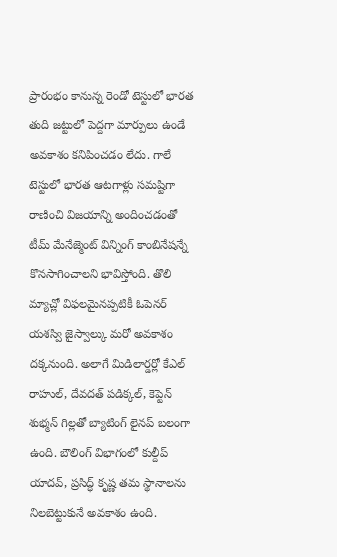ప్రారంభం కానున్న రెండో టెస్టులో భారత తుది జట్టులో పెద్దగా మార్పులు ఉండే అవకాశం కనిపించడం లేదు. గాలే టెస్టులో భారత ఆటగాళ్లు సమష్టిగా రాణించి విజయాన్ని అందించడంతో టీమ్ మేనేజ్మెంట్ విన్నింగ్ కాంబినేషన్నే కొనసాగించాలని భావిస్తోంది. తొలి మ్యాచ్లో విఫలమైనప్పటికీ ఓపెనర్ యశస్వి జైస్వాల్కు మరో అవకాశం దక్కనుంది. అలాగే మిడిలార్డర్లో కేఎల్ రాహుల్, దేవదత్ పడిక్కల్, కెప్టెన్ శుభ్మన్ గిల్లతో బ్యాటింగ్ లైనప్ బలంగా ఉంది. బౌలింగ్ విభాగంలో కుల్దీప్ యాదవ్, ప్రసిద్ధ్ కృష్ణ తమ స్థానాలను నిలబెట్టుకునే అవకాశం ఉంది.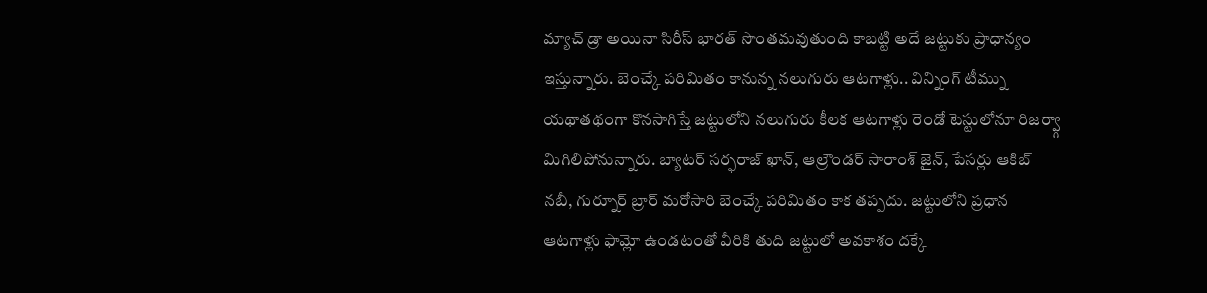మ్యాచ్ డ్రా అయినా సిరీస్ భారత్ సొంతమవుతుంది కాబట్టి అదే జట్టుకు ప్రాధాన్యం ఇస్తున్నారు. బెంచ్కే పరిమితం కానున్న నలుగురు ఆటగాళ్లు.. విన్నింగ్ టీమ్ను యథాతథంగా కొనసాగిస్తే జట్టులోని నలుగురు కీలక ఆటగాళ్లు రెండో టెస్టులోనూ రిజర్వ్గా మిగిలిపోనున్నారు. బ్యాటర్ సర్ఫరాజ్ ఖాన్, ఆల్రౌండర్ సారాంశ్ జైన్, పేసర్లు ఆకిబ్ నబీ, గుర్నూర్ బ్రార్ మరోసారి బెంచ్కే పరిమితం కాక తప్పదు. జట్టులోని ప్రధాన ఆటగాళ్లు ఫామ్లో ఉండటంతో వీరికి తుది జట్టులో అవకాశం దక్కే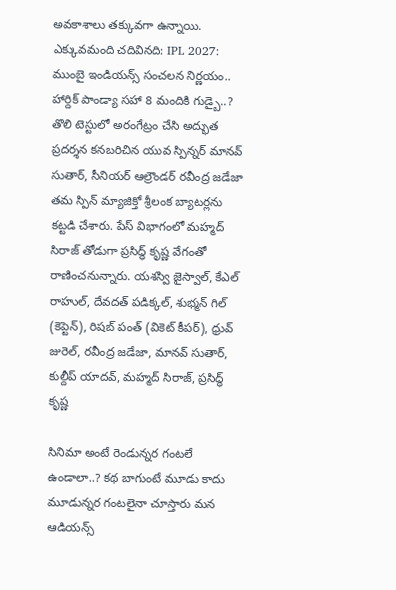అవకాశాలు తక్కువగా ఉన్నాయి. ఎక్కువమంది చదివినది: IPL 2027: ముంబై ఇండియన్స్ సంచలన నిర్ణయం.. హార్దిక్ పాండ్యా సహా 8 మందికి గుడ్బై..? తొలి టెస్టులో అరంగేట్రం చేసి అద్భుత ప్రదర్శన కనబరిచిన యువ స్పిన్నర్ మానవ్ సుతార్, సీనియర్ ఆల్రౌండర్ రవీంద్ర జడేజా తమ స్పిన్ మ్యాజిక్తో శ్రీలంక బ్యాటర్లను కట్టడి చేశారు. పేస్ విభాగంలో మహ్మద్ సిరాజ్ తోడుగా ప్రసిద్ధ్ కృష్ణ వేగంతో రాణించనున్నారు. యశస్వి జైస్వాల్, కేఎల్ రాహుల్, దేవదత్ పడిక్కల్, శుభ్మన్ గిల్ (కెప్టెన్), రిషబ్ పంత్ (వికెట్ కీపర్), ధ్రువ్ జురెల్, రవీంద్ర జడేజా, మానవ్ సుతార్, కుల్దీప్ యాదవ్, మహ్మద్ సిరాజ్, ప్రసిద్ధ్ కృష్ణ

సినిమా అంటే రెండున్నర గంటలే ఉండాలా..? కథ బాగుంటే మూడు కాదు మూడున్నర గంటలైనా చూస్తారు మన ఆడియన్స్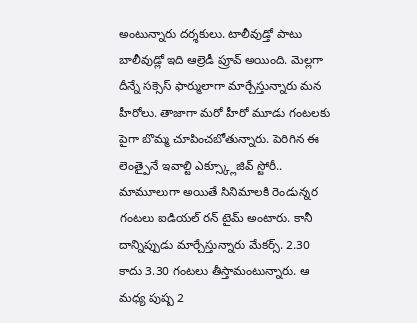అంటున్నారు దర్శకులు. టాలీవుడ్తో పాటు బాలీవుడ్లో ఇది ఆల్రెడీ ప్రూవ్ అయింది. మెల్లగా దీన్నే సక్సెస్ ఫార్ములాగా మార్చేస్తున్నారు మన హీరోలు. తాజాగా మరో హీరో మూడు గంటలకు పైగా బొమ్మ చూపించబోతున్నారు. పెరిగిన ఈ లెంత్పైనే ఇవాల్టి ఎక్స్క్లూజివ్ స్టోరీ.. మామూలుగా అయితే సినిమాలకి రెండున్నర గంటలు ఐడియల్ రన్ టైమ్ అంటారు. కానీ దాన్నిప్పుడు మార్చేస్తున్నారు మేకర్స్. 2.30 కాదు 3.30 గంటలు తీస్తామంటున్నారు. ఆ మధ్య పుష్ప 2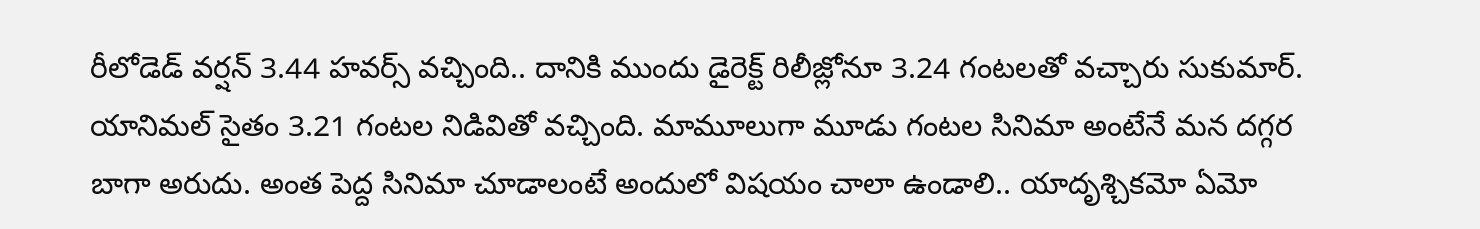రీలోడెడ్ వర్షన్ 3.44 హవర్స్ వచ్చింది.. దానికి ముందు డైరెక్ట్ రిలీజ్లోనూ 3.24 గంటలతో వచ్చారు సుకుమార్. యానిమల్ సైతం 3.21 గంటల నిడివితో వచ్చింది. మామూలుగా మూడు గంటల సినిమా అంటేనే మన దగ్గర బాగా అరుదు. అంత పెద్ద సినిమా చూడాలంటే అందులో విషయం చాలా ఉండాలి.. యాదృశ్చికమో ఏమో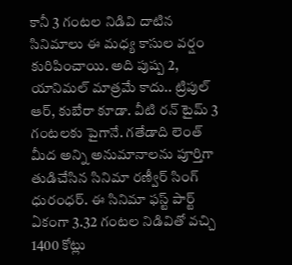కానీ 3 గంటల నిడివి దాటిన సినిమాలు ఈ మధ్య కాసుల వర్షం కురిపించాయి. అది పుష్ప 2, యానిమల్ మాత్రమే కాదు.. ట్రిపుల్ ఆర్, కుబేరా కూడా. వీటి రన్ టైమ్ 3 గంటలకు పైగానే. గతేడాది లెంత్ మీద అన్ని అనుమానాలను పూర్తిగా తుడిచేసిన సినిమా రణ్వీర్ సింగ్ ధురంధర్. ఈ సినిమా ఫస్ట్ పార్ట్ ఏకంగా 3.32 గంటల నిడివితో వచ్చి 1400 కోట్లు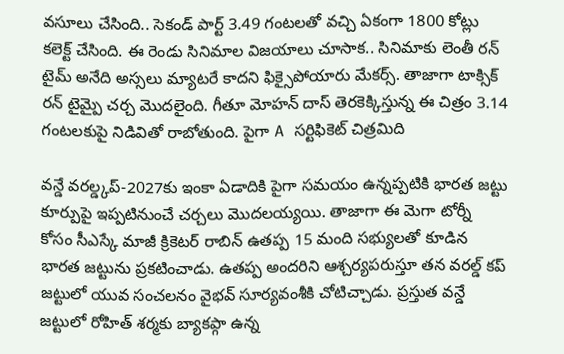వసూలు చేసింది.. సెకండ్ పార్ట్ 3.49 గంటలతో వచ్చి ఏకంగా 1800 కోట్లు కలెక్ట్ చేసింది. ఈ రెండు సినిమాల విజయాలు చూసాక.. సినిమాకు లెంతీ రన్ టైమ్ అనేది అస్సలు మ్యాటరే కాదని ఫిక్సైపోయారు మేకర్స్. తాజాగా టాక్సిక్ రన్ టైమ్పై చర్చ మొదలైంది. గీతూ మోహన్ దాస్ తెరకెక్కిస్తున్న ఈ చిత్రం 3.14 గంటలకుపై నిడివితో రాబోతుంది. పైగా A సర్టిఫికెట్ చిత్రమిది

వన్డే వరల్డ్కప్-2027కు ఇంకా ఏడాదికి పైగా సమయం ఉన్నప్పటికి భారత జట్టు కూర్పుపై ఇప్పటినుంచే చర్చలు మొదలయ్యయి. తాజాగా ఈ మెగా టోర్నీ కోసం సీఎస్కే మాజీ క్రికెటర్ రాబిన్ ఉతప్ప 15 మంది సభ్యులతో కూడిన భారత జట్టును ప్రకటించాడు. ఉతప్ప అందరిని ఆశ్చర్యపరుస్తూ తన వరల్డ్ కప్ జట్టులో యువ సంచలనం వైభవ్ సూర్యవంశీకి చోటిచ్చాడు. ప్రస్తుత వన్డే జట్టులో రోహిత్ శర్మకు బ్యాకప్గా ఉన్న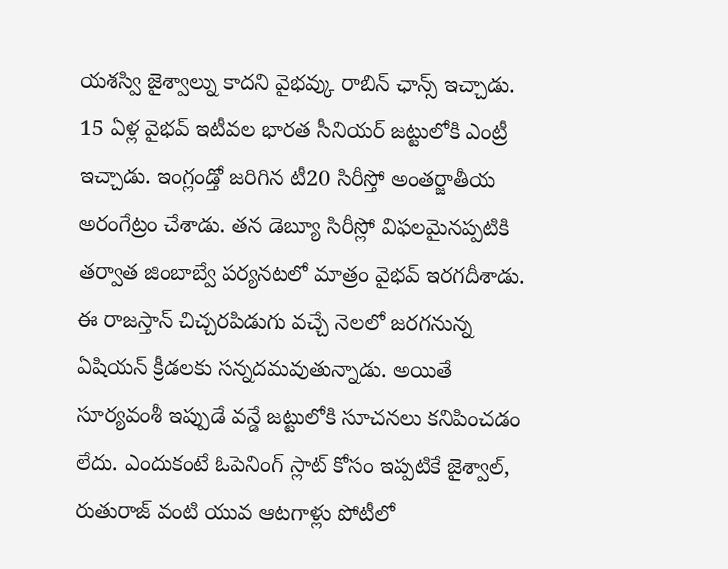యశస్వి జైశ్వాల్ను కాదని వైభవ్కు రాబిన్ ఛాన్స్ ఇచ్చాడు. 15 ఏళ్ల వైభవ్ ఇటీవల భారత సీనియర్ జట్టులోకి ఎంట్రీ ఇచ్చాడు. ఇంగ్లండ్తో జరిగిన టీ20 సిరీస్తో అంతర్జాతీయ అరంగేట్రం చేశాడు. తన డెబ్యూ సిరీస్లో విఫలమైనప్పటికి తర్వాత జింబాబ్వే పర్యనటలో మాత్రం వైభవ్ ఇరగదీశాడు. ఈ రాజస్తాన్ చిచ్చరపిడుగు వచ్చే నెలలో జరగనున్న ఏషియన్ క్రీడలకు సన్నదమవుతున్నాడు. అయితే సూర్యవంశీ ఇప్పుడే వన్డే జట్టులోకి సూచనలు కనిపించడం లేదు. ఎందుకంటే ఓపెనింగ్ స్లాట్ కోసం ఇప్పటికే జైశ్వాల్, రుతురాజ్ వంటి యువ ఆటగాళ్లు పోటీలో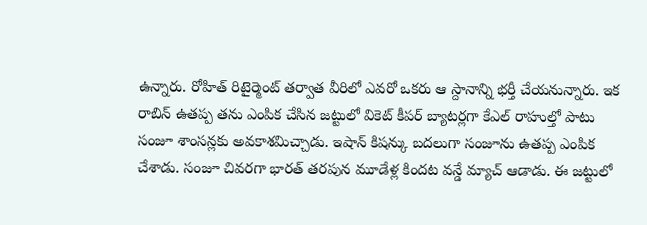ఉన్నారు. రోహిత్ రిటైర్మెంట్ తర్వాత వీరిలో ఎవరో ఒకరు ఆ స్దానాన్ని భర్తీ చేయనున్నారు. ఇక రాబిన్ ఉతప్ప తను ఎంపిక చేసిన జట్టులో వికెట్ కీపర్ బ్యాటర్లగా కేఎల్ రాహుల్తో పాటు సంజూ శాంసన్లకు అవకాశమిచ్చాడు. ఇషాన్ కిషన్కు బదలుగా సంజూను ఉతప్ప ఎంపిక చేశాడు. సంజూ చివరగా భారత్ తరపున మూడేళ్ల కిందట వన్డే మ్యాచ్ ఆడాడు. ఈ జట్టులో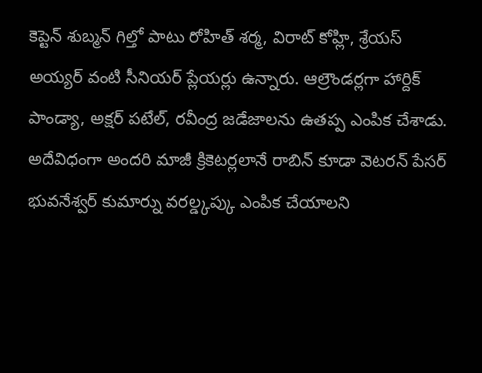కెప్టెన్ శుబ్మన్ గిల్తో పాటు రోహిత్ శర్మ, విరాట్ కోహ్లి, శ్రేయస్ అయ్యర్ వంటి సీనియర్ ప్లేయర్లు ఉన్నారు. ఆల్రౌండర్లగా హార్దిక్ పాండ్యా, అక్షర్ పటేల్, రవీంద్ర జడేజాలను ఉతప్ప ఎంపిక చేశాడు. అదేవిధంగా అందరి మాజీ క్రికెటర్లలానే రాబిన్ కూడా వెటరన్ పేసర్ భువనేశ్వర్ కుమార్ను వరల్డ్కప్కు ఎంపిక చేయాలని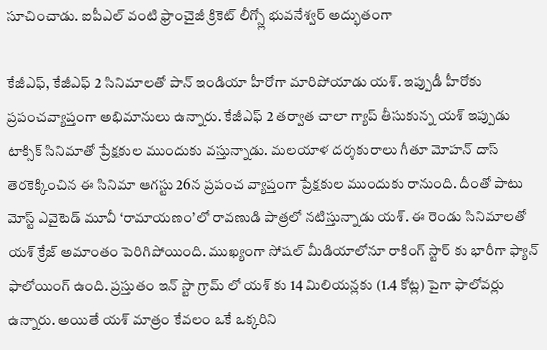సూచించాడు. ఐపీఎల్ వంటి ఫ్రాంచైజీ క్రికెట్ లీగ్స్లో భువనేశ్వర్ అద్భుతంగా

కేజీఎఫ్, కేజీఎఫ్ 2 సినిమాలతో పాన్ ఇండియా హీరోగా మారిపోయాడు యశ్. ఇప్పుడీ హీరోకు ప్రపంచవ్యాప్తంగా అభిమానులు ఉన్నారు. కేజీఎఫ్ 2 తర్వాత చాలా గ్యాప్ తీసుకున్న యశ్ ఇప్పుడు టాక్సిక్ సినిమాతో ప్రేక్షకుల ముందుకు వస్తున్నాడు. మలయాళ దర్శకురాలు గీతూ మోహన్ దాస్ తెరకెక్కించిన ఈ సినిమా ఆగస్టు 26న ప్రపంచ వ్యాప్తంగా ప్రేక్షకుల ముందుకు రానుంది. దీంతో పాటు మోస్ట్ ఎవైటెడ్ మూవీ ‘రామాయణం’లో రావణుడి పాత్రలో నటిస్తున్నాడు యశ్. ఈ రెండు సినిమాలతో యశ్ క్రేజ్ అమాంతం పెరిగిపోయింది. ముఖ్యంగా సోషల్ మీడియాలోనూ రాకింగ్ స్టార్ కు భారీగా ఫ్యాన్ ఫాలోయింగ్ ఉంది. ప్రస్తుతం ఇన్ స్టా గ్రామ్ లో యశ్ కు 14 మిలియన్లకు (1.4 కోట్ల) పైగా ఫాలోవర్లు ఉన్నారు. అయితే యశ్ మాత్రం కేవలం ఒకే ఒక్కరిని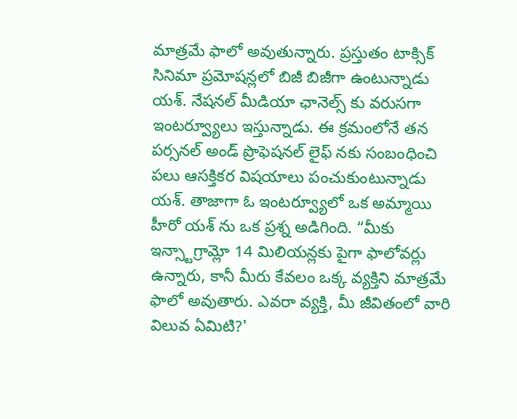మాత్రమే ఫాలో అవుతున్నారు. ప్రస్తుతం టాక్సిక్ సినిమా ప్రమోషన్లలో బిజీ బిజీగా ఉంటున్నాడు యశ్. నేషనల్ మీడియా ఛానెల్స్ కు వరుసగా ఇంటర్వ్యూలు ఇస్తున్నాడు. ఈ క్రమంలోనే తన పర్సనల్ అండ్ ప్రొఫెషనల్ లైఫ్ నకు సంబంధించి పలు ఆసక్తికర విషయాలు పంచుకుంటున్నాడు యశ్. తాజాగా ఓ ఇంటర్వ్యూలో ఒక అమ్మాయి హీరో యశ్ ను ఒక ప్రశ్న అడిగింది. “మీకు ఇన్స్టాగ్రామ్లో 14 మిలియన్లకు పైగా ఫాలోవర్లు ఉన్నారు, కానీ మీరు కేవలం ఒక్క వ్యక్తిని మాత్రమే ఫాలో అవుతారు. ఎవరా వ్యక్తి, మీ జీవితంలో వారి విలువ ఏమిటి?'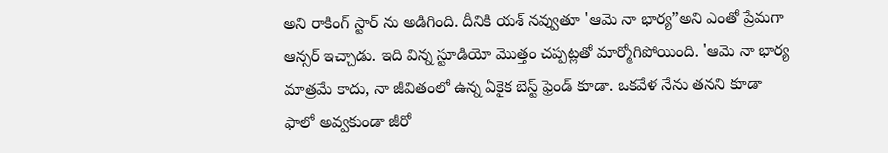అని రాకింగ్ స్టార్ ను అడిగింది. దీనికి యశ్ నవ్వుతూ 'ఆమె నా భార్య”అని ఎంతో ప్రేమగా ఆన్సర్ ఇచ్చాడు. ఇది విన్న స్టూడియో మొత్తం చప్పట్లతో మార్మోగిపోయింది. 'ఆమె నా భార్య మాత్రమే కాదు, నా జీవితంలో ఉన్న ఏకైక బెస్ట్ ఫ్రెండ్ కూడా. ఒకవేళ నేను తనని కూడా ఫాలో అవ్వకుండా జీరో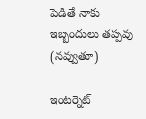పెడితే నాకు ఇబ్బందులు తప్పవు (నవ్వుతూ)

ఇంటర్నెట్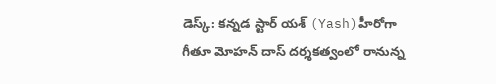డెస్క్: కన్నడ స్టార్ యశ్ (Yash)హీరోగా గీతూ మోహన్ దాస్ దర్శకత్వంలో రానున్న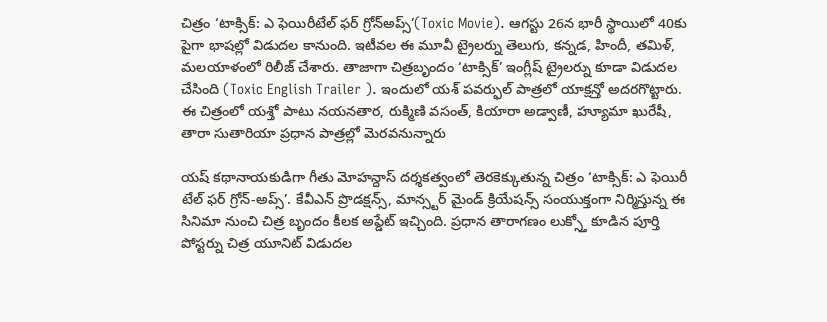చిత్రం ‘టాక్సిక్: ఎ ఫెయిరీటేల్ ఫర్ గ్రోన్అప్స్’(Toxic Movie). ఆగస్టు 26న భారీ స్థాయిలో 40కు పైగా భాషల్లో విడుదల కానుంది. ఇటీవల ఈ మూవీ ట్రైలర్ను తెలుగు, కన్నడ, హిందీ, తమిళ్, మలయాళంలో రిలీజ్ చేశారు. తాజాగా చిత్రబృందం ‘టాక్సిక్’ ఇంగ్లీష్ ట్రైలర్ను కూడా విడుదల చేసింది (Toxic English Trailer ). ఇందులో యశ్ పవర్ఫుల్ పాత్రలో యాక్షన్తో అదరగొట్టారు. ఈ చిత్రంలో యశ్తో పాటు నయనతార, రుక్మిణి వసంత్, కియారా అడ్వాణీ, హ్యూమా ఖురేషీ, తారా సుతారియా ప్రధాన పాత్రల్లో మెరవనున్నారు

యష్ కథానాయకుడిగా గీతు మోహన్దాస్ దర్శకత్వంలో తెరకెక్కుతున్న చిత్రం ‘టాక్సిక్: ఎ ఫెయిరీ టేల్ ఫర్ గ్రోన్-అప్స్’. కేవీఎన్ ప్రొడక్షన్స్, మాన్స్టర్ మైండ్ క్రియేషన్స్ సంయుక్తంగా నిర్మిస్తున్న ఈ సినిమా నుంచి చిత్ర బృందం కీలక అప్డేట్ ఇచ్చింది. ప్రధాన తారాగణం లుక్స్తో కూడిన పూర్తి పోస్టర్ను చిత్ర యూనిట్ విడుదల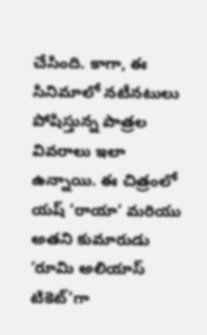చేసింది. కాగా, ఈ సినిమాలో నటీనటులు పోషిస్తున్న పాత్రల వివరాలు ఇలా ఉన్నాయి. ఈ చిత్రంలో యష్ ‘రాయా’ మరియు అతని కుమారుడు ‘రూమి అలియాస్ టికెట్’గా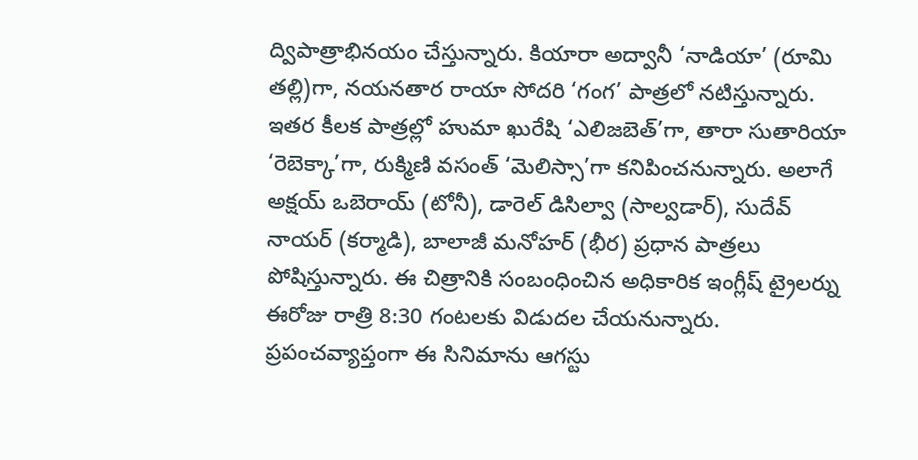ద్విపాత్రాభినయం చేస్తున్నారు. కియారా అద్వానీ ‘నాడియా’ (రూమి తల్లి)గా, నయనతార రాయా సోదరి ‘గంగ’ పాత్రలో నటిస్తున్నారు. ఇతర కీలక పాత్రల్లో హుమా ఖురేషి ‘ఎలిజబెత్’గా, తారా సుతారియా ‘రెబెక్కా’గా, రుక్మిణి వసంత్ ‘మెలిస్సా’గా కనిపించనున్నారు. అలాగే అక్షయ్ ఒబెరాయ్ (టోనీ), డారెల్ డిసిల్వా (సాల్వడార్), సుదేవ్ నాయర్ (కర్మాడి), బాలాజీ మనోహర్ (భీర) ప్రధాన పాత్రలు పోషిస్తున్నారు. ఈ చిత్రానికి సంబంధించిన అధికారిక ఇంగ్లీష్ ట్రైలర్ను ఈరోజు రాత్రి 8:30 గంటలకు విడుదల చేయనున్నారు. ప్రపంచవ్యాప్తంగా ఈ సినిమాను ఆగస్టు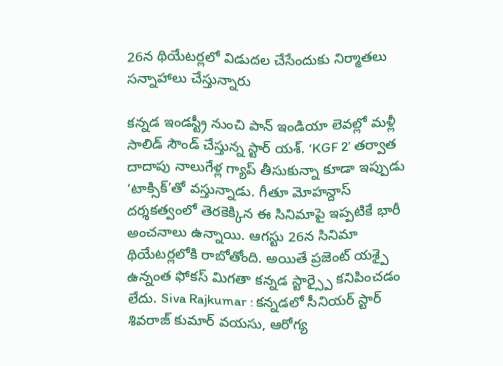26న థియేటర్లలో విడుదల చేసేందుకు నిర్మాతలు సన్నాహాలు చేస్తున్నారు

కన్నడ ఇండస్ట్రీ నుంచి పాన్ ఇండియా లెవల్లో మళ్లీ సాలిడ్ సౌండ్ చేస్తున్న స్టార్ యశ్. ‘KGF 2’ తర్వాత దాదాపు నాలుగేళ్ల గ్యాప్ తీసుకున్నా కూడా ఇప్పుడు ‘టాక్సిక్’తో వస్తున్నాడు. గీతూ మోహన్దాస్ దర్శకత్వంలో తెరకెక్కిన ఈ సినిమాపై ఇప్పటికే భారీ అంచనాలు ఉన్నాయి. ఆగస్టు 26న సినిమా థియేటర్లలోకి రాబోతోంది. అయితే ప్రజెంట్ యశ్పై ఉన్నంత ఫోకస్ మిగతా కన్నడ స్టార్స్పై కనిపించడం లేదు. Siva Rajkumar : కన్నడలో సీనియర్ స్టార్ శివరాజ్ కుమార్ వయసు, ఆరోగ్య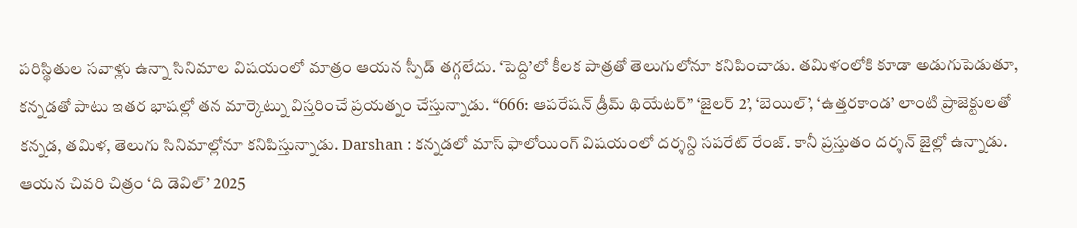పరిస్థితుల సవాళ్లు ఉన్నా సినిమాల విషయంలో మాత్రం ఆయన స్పీడ్ తగ్గలేదు. ‘పెద్ది’లో కీలక పాత్రతో తెలుగులోనూ కనిపించాడు. తమిళంలోకి కూడా అడుగుపెడుతూ, కన్నడతో పాటు ఇతర భాషల్లో తన మార్కెట్ను విస్తరించే ప్రయత్నం చేస్తున్నాడు. “666: ఆపరేషన్ డ్రీమ్ థియేటర్” ‘జైలర్ 2’, ‘బెయిల్’, ‘ఉత్తరకాండ’ లాంటి ప్రాజెక్టులతో కన్నడ, తమిళ, తెలుగు సినిమాల్లోనూ కనిపిస్తున్నాడు. Darshan : కన్నడలో మాస్ ఫాలోయింగ్ విషయంలో దర్శన్ది సపరేట్ రేంజ్. కానీ ప్రస్తుతం దర్శన్ జైల్లో ఉన్నాడు. ఆయన చివరి చిత్రం ‘ది డెవిల్’ 2025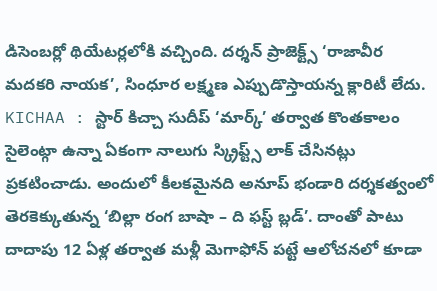డిసెంబర్లో థియేటర్లలోకి వచ్చింది. దర్శన్ ప్రాజెక్ట్స్ ‘రాజావీర మదకరి నాయక’, సింధూర లక్ష్మణ ఎప్పుడొస్తాయన్న క్లారిటీ లేదు. KICHAA : స్టార్ కిచ్చా సుదీప్ ‘మార్క్’ తర్వాత కొంతకాలం సైలెంట్గా ఉన్నా ఏకంగా నాలుగు స్క్రిప్ట్స్ లాక్ చేసినట్లు ప్రకటించాడు. అందులో కీలకమైనది అనూప్ భండారి దర్శకత్వంలో తెరకెక్కుతున్న ‘బిల్లా రంగ బాషా – ది ఫస్ట్ బ్లడ్’. దాంతో పాటు దాదాపు 12 ఏళ్ల తర్వాత మళ్లీ మెగాఫోన్ పట్టే ఆలోచనలో కూడా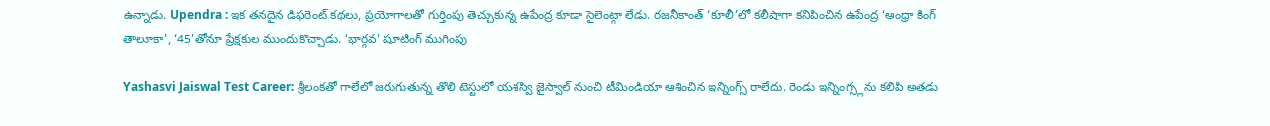ఉన్నాడు. Upendra : ఇక తనదైన డిఫరెంట్ కథలు, ప్రయోగాలతో గుర్తింపు తెచ్చుకున్న ఉపేంద్ర కూడా సైలెంట్గా లేడు. రజనీకాంత్ ‘కూలీ’లో కలీషాగా కనిపించిన ఉపేంద్ర ‘ఆంధ్రా కింగ్ తాలూకా’, ‘45’తోనూ ప్రేక్షకుల ముందుకొచ్చాడు. ‘భార్గవ’ షూటింగ్ ముగింపు

Yashasvi Jaiswal Test Career: శ్రీలంకతో గాలేలో జరుగుతున్న తొలి టెస్టులో యశస్వి జైస్వాల్ నుంచి టీమిండియా ఆశించిన ఇన్నింగ్స్ రాలేదు. రెండు ఇన్నింగ్స్లను కలిపి అతడు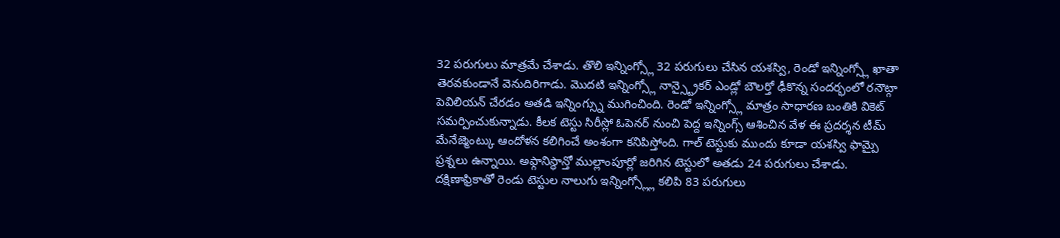32 పరుగులు మాత్రమే చేశాడు. తొలి ఇన్నింగ్స్లో 32 పరుగులు చేసిన యశస్వి, రెండో ఇన్నింగ్స్లో ఖాతా తెరవకుండానే వెనుదిరిగాడు. మొదటి ఇన్నింగ్స్లో నాన్స్ట్రైకర్ ఎండ్లో బౌలర్తో ఢీకొన్న సందర్భంలో రనౌట్గా పెవిలియన్ చేరడం అతడి ఇన్నింగ్స్ను ముగించింది. రెండో ఇన్నింగ్స్లో మాత్రం సాధారణ బంతికి వికెట్ సమర్పించుకున్నాడు. కీలక టెస్టు సిరీస్లో ఓపెనర్ నుంచి పెద్ద ఇన్నింగ్స్ ఆశించిన వేళ ఈ ప్రదర్శన టీమ్ మేనేజ్మెంట్కు ఆందోళన కలిగించే అంశంగా కనిపిస్తోంది. గాల్ టెస్టుకు ముందు కూడా యశస్వి ఫామ్పై ప్రశ్నలు ఉన్నాయి. అఫ్గానిస్థాన్తో ముల్లాంపూర్లో జరిగిన టెస్టులో అతడు 24 పరుగులు చేశాడు. దక్షిణాఫ్రికాతో రెండు టెస్టుల నాలుగు ఇన్నింగ్స్ల్లో కలిపి 83 పరుగులు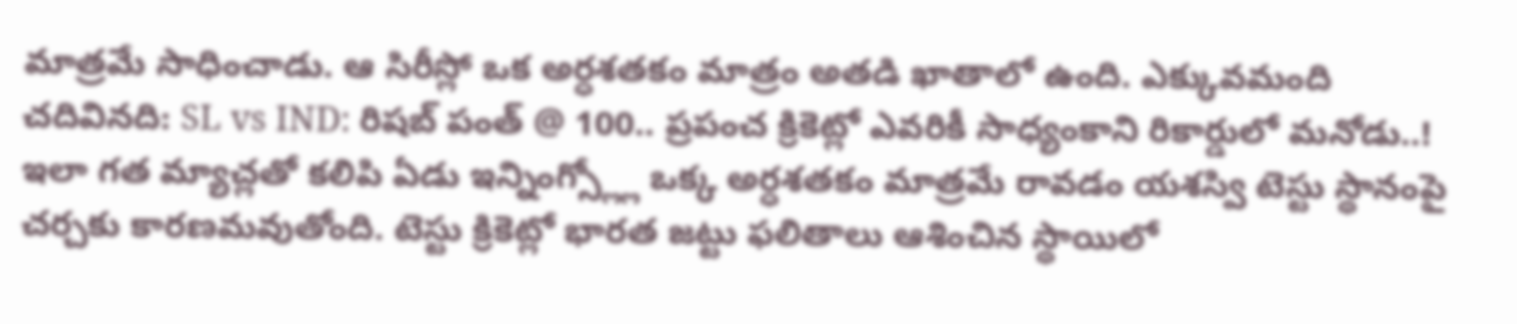మాత్రమే సాధించాడు. ఆ సిరీస్లో ఒక అర్ధశతకం మాత్రం అతడి ఖాతాలో ఉంది. ఎక్కువమంది చదివినది: SL vs IND: రిషబ్ పంత్ @ 100.. ప్రపంచ క్రికెట్లో ఎవరికీ సాధ్యంకాని రికార్డులో మనోడు..! ఇలా గత మ్యాచ్లతో కలిపి ఏడు ఇన్నింగ్స్ల్లో ఒక్క అర్ధశతకం మాత్రమే రావడం యశస్వి టెస్టు స్థానంపై చర్చకు కారణమవుతోంది. టెస్టు క్రికెట్లో భారత జట్టు ఫలితాలు ఆశించిన స్థాయిలో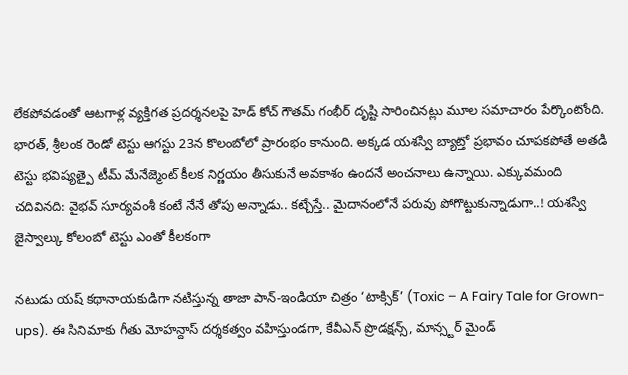లేకపోవడంతో ఆటగాళ్ల వ్యక్తిగత ప్రదర్శనలపై హెడ్ కోచ్ గౌతమ్ గంభీర్ దృష్టి సారించినట్లు మూల సమాచారం పేర్కొంటోంది. భారత్, శ్రీలంక రెండో టెస్టు ఆగస్టు 23న కొలంబోలో ప్రారంభం కానుంది. అక్కడ యశస్వి బ్యాట్తో ప్రభావం చూపకపోతే అతడి టెస్టు భవిష్యత్పై టీమ్ మేనేజ్మెంట్ కీలక నిర్ణయం తీసుకునే అవకాశం ఉందనే అంచనాలు ఉన్నాయి. ఎక్కువమంది చదివినది: వైభవ్ సూర్యవంశీ కంటే నేనే తోపు అన్నాడు.. కట్చేస్తే.. మైదానంలోనే పరువు పోగొట్టుకున్నాడుగా..! యశస్వి జైస్వాల్కు కోలంబో టెస్టు ఎంతో కీలకంగా

నటుడు యష్ కథానాయకుడిగా నటిస్తున్న తాజా పాన్-ఇండియా చిత్రం ‘టాక్సిక్’ (Toxic – A Fairy Tale for Grown-ups). ఈ సినిమాకు గీతు మోహన్దాస్ దర్శకత్వం వహిస్తుండగా, కేవీఎన్ ప్రొడక్షన్స్, మాన్స్టర్ మైండ్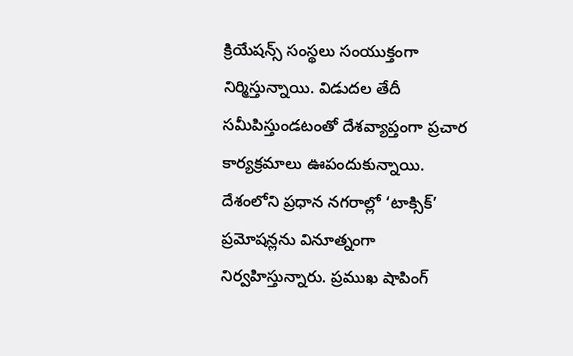క్రియేషన్స్ సంస్థలు సంయుక్తంగా నిర్మిస్తున్నాయి. విడుదల తేదీ సమీపిస్తుండటంతో దేశవ్యాప్తంగా ప్రచార కార్యక్రమాలు ఊపందుకున్నాయి. దేశంలోని ప్రధాన నగరాల్లో ‘టాక్సిక్’ ప్రమోషన్లను వినూత్నంగా నిర్వహిస్తున్నారు. ప్రముఖ షాపింగ్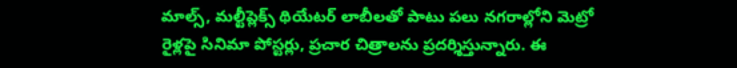మాల్స్, మల్టీప్లెక్స్ థియేటర్ లాబీలతో పాటు పలు నగరాల్లోని మెట్రో రైళ్లపై సినిమా పోస్టర్లు, ప్రచార చిత్రాలను ప్రదర్శిస్తున్నారు. ఈ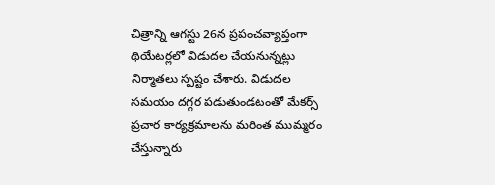చిత్రాన్ని ఆగస్టు 26న ప్రపంచవ్యాప్తంగా థియేటర్లలో విడుదల చేయనున్నట్లు నిర్మాతలు స్పష్టం చేశారు. విడుదల సమయం దగ్గర పడుతుండటంతో మేకర్స్ ప్రచార కార్యక్రమాలను మరింత ముమ్మరం చేస్తున్నారు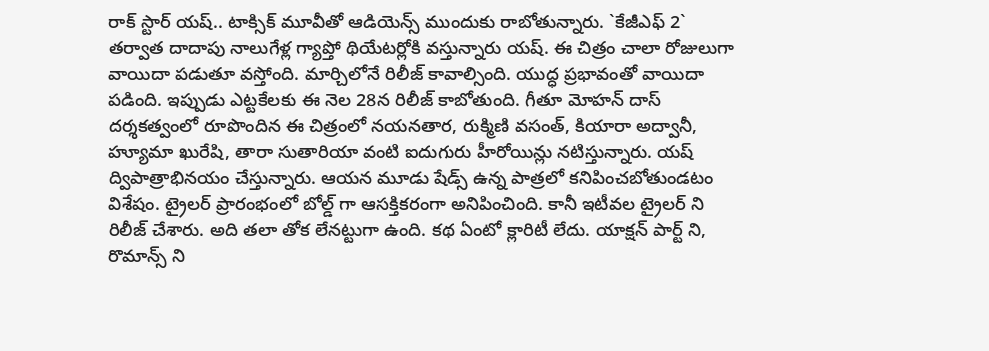రాక్ స్టార్ యష్.. టాక్సిక్ మూవీతో ఆడియెన్స్ ముందుకు రాబోతున్నారు. `కేజీఎఫ్ 2` తర్వాత దాదాపు నాలుగేళ్ల గ్యాప్తో థియేటర్లోకి వస్తున్నారు యష్. ఈ చిత్రం చాలా రోజులుగా వాయిదా పడుతూ వస్తోంది. మార్చిలోనే రిలీజ్ కావాల్సింది. యుద్ధ ప్రభావంతో వాయిదా పడింది. ఇప్పుడు ఎట్టకేలకు ఈ నెల 28న రిలీజ్ కాబోతుంది. గీతూ మోహన్ దాస్ దర్శకత్వంలో రూపొందిన ఈ చిత్రంలో నయనతార, రుక్మిణి వసంత్, కియారా అద్వానీ, హ్యూమా ఖురేషి, తారా సుతారియా వంటి ఐదుగురు హీరోయిన్లు నటిస్తున్నారు. యష్ ద్విపాత్రాభినయం చేస్తున్నారు. ఆయన మూడు షేడ్స్ ఉన్న పాత్రలో కనిపించబోతుండటం విశేషం. ట్రైలర్ ప్రారంభంలో బోల్డ్ గా ఆసక్తికరంగా అనిపించింది. కానీ ఇటీవల ట్రైలర్ ని రిలీజ్ చేశారు. అది తలా తోక లేనట్టుగా ఉంది. కథ ఏంటో క్లారిటీ లేదు. యాక్షన్ పార్ట్ ని, రొమాన్స్ ని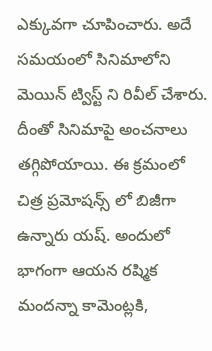ఎక్కువగా చూపించారు. అదే సమయంలో సినిమాలోని మెయిన్ ట్విస్ట్ ని రివీల్ చేశారు. దీంతో సినిమాపై అంచనాలు తగ్గిపోయాయి. ఈ క్రమంలో చిత్ర ప్రమోషన్స్ లో బిజీగా ఉన్నారు యష్. అందులో భాగంగా ఆయన రష్మిక మందన్నా కామెంట్లకి,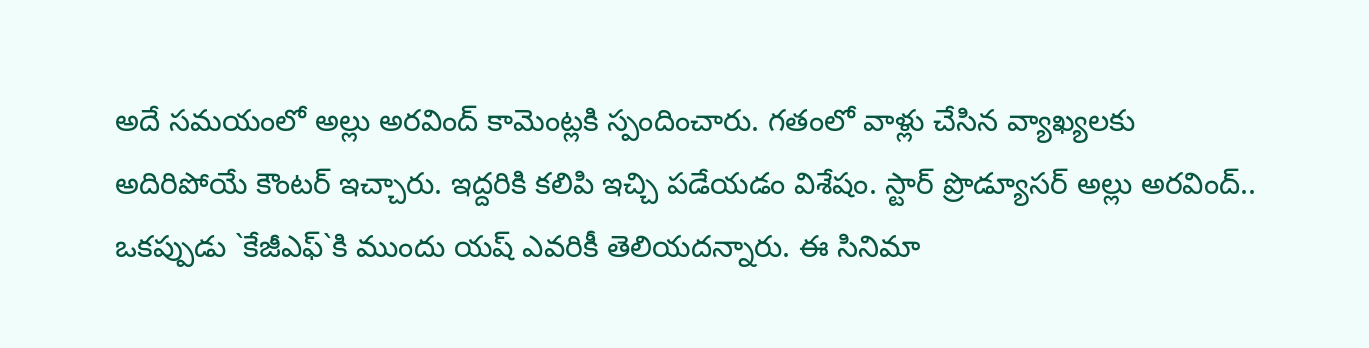అదే సమయంలో అల్లు అరవింద్ కామెంట్లకి స్పందించారు. గతంలో వాళ్లు చేసిన వ్యాఖ్యలకు అదిరిపోయే కౌంటర్ ఇచ్చారు. ఇద్దరికి కలిపి ఇచ్చి పడేయడం విశేషం. స్టార్ ప్రొడ్యూసర్ అల్లు అరవింద్.. ఒకప్పుడు `కేజీఎఫ్`కి ముందు యష్ ఎవరికీ తెలియదన్నారు. ఈ సినిమా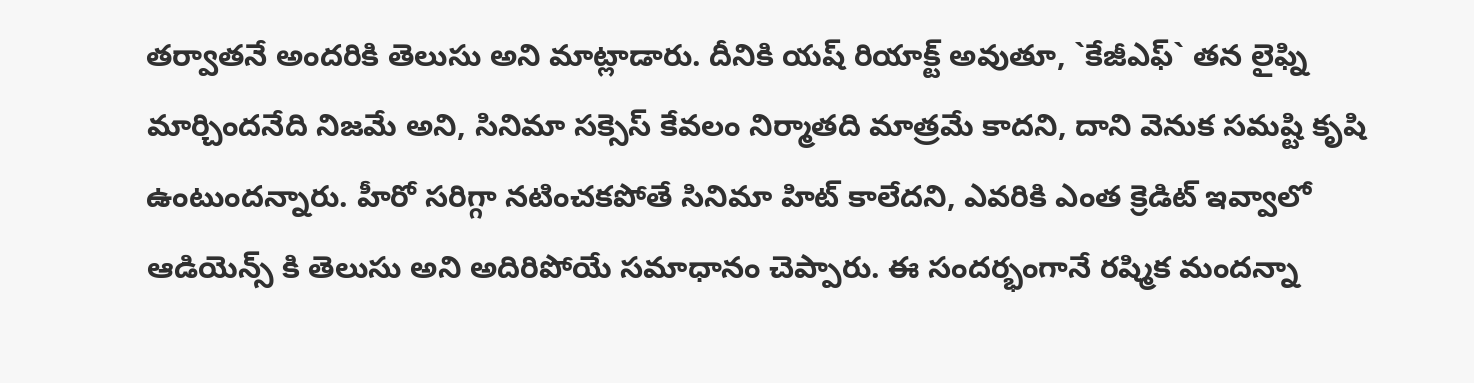తర్వాతనే అందరికి తెలుసు అని మాట్లాడారు. దీనికి యష్ రియాక్ట్ అవుతూ, `కేజీఎఫ్` తన లైఫ్ని మార్చిందనేది నిజమే అని, సినిమా సక్సెస్ కేవలం నిర్మాతది మాత్రమే కాదని, దాని వెనుక సమష్టి కృషి ఉంటుందన్నారు. హీరో సరిగ్గా నటించకపోతే సినిమా హిట్ కాలేదని, ఎవరికి ఎంత క్రెడిట్ ఇవ్వాలో ఆడియెన్స్ కి తెలుసు అని అదిరిపోయే సమాధానం చెప్పారు. ఈ సందర్భంగానే రష్మిక మందన్నా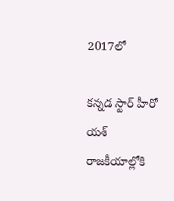2017లో

కన్నడ స్టార్ హీరో యశ్ రాజకీయాల్లోకి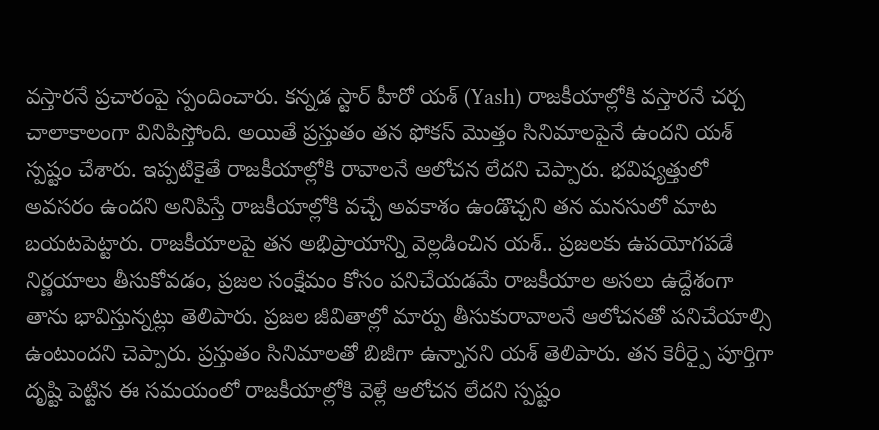వస్తారనే ప్రచారంపై స్పందించారు. కన్నడ స్టార్ హీరో యశ్ (Yash) రాజకీయాల్లోకి వస్తారనే చర్చ చాలాకాలంగా వినిపిస్తోంది. అయితే ప్రస్తుతం తన ఫోకస్ మొత్తం సినిమాలపైనే ఉందని యశ్ స్పష్టం చేశారు. ఇప్పటికైతే రాజకీయాల్లోకి రావాలనే ఆలోచన లేదని చెప్పారు. భవిష్యత్తులో అవసరం ఉందని అనిపిస్తే రాజకీయాల్లోకి వచ్చే అవకాశం ఉండొచ్చని తన మనసులో మాట బయటపెట్టారు. రాజకీయాలపై తన అభిప్రాయాన్ని వెల్లడించిన యశ్.. ప్రజలకు ఉపయోగపడే నిర్ణయాలు తీసుకోవడం, ప్రజల సంక్షేమం కోసం పనిచేయడమే రాజకీయాల అసలు ఉద్దేశంగా తాను భావిస్తున్నట్లు తెలిపారు. ప్రజల జీవితాల్లో మార్పు తీసుకురావాలనే ఆలోచనతో పనిచేయాల్సి ఉంటుందని చెప్పారు. ప్రస్తుతం సినిమాలతో బిజీగా ఉన్నానని యశ్ తెలిపారు. తన కెరీర్పై పూర్తిగా దృష్టి పెట్టిన ఈ సమయంలో రాజకీయాల్లోకి వెళ్లే ఆలోచన లేదని స్పష్టం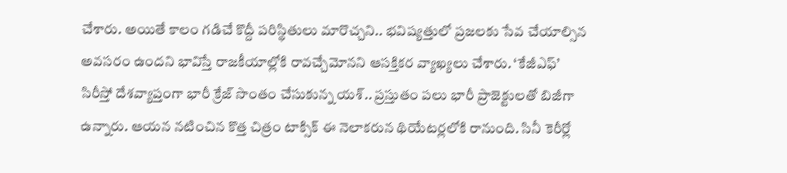చేశారు. అయితే కాలం గడిచే కొద్దీ పరిస్థితులు మారొచ్చని.. భవిష్యత్తులో ప్రజలకు సేవ చేయాల్సిన అవసరం ఉందని భావిస్తే రాజకీయాల్లోకి రావచ్చేమోనని ఆసక్తికర వ్యాఖ్యలు చేశారు. ‘కేజీఎఫ్’ సిరీస్తో దేశవ్యాప్తంగా భారీ క్రేజ్ సొంతం చేసుకున్న యశ్.. ప్రస్తుతం పలు భారీ ప్రాజెక్టులతో బిజీగా ఉన్నారు. ఆయన నటించిన కొత్త చిత్రం టాక్సిక్ ఈ నెలాకరున థియేటర్లలోకి రానుంది. సినీ కెరీర్లో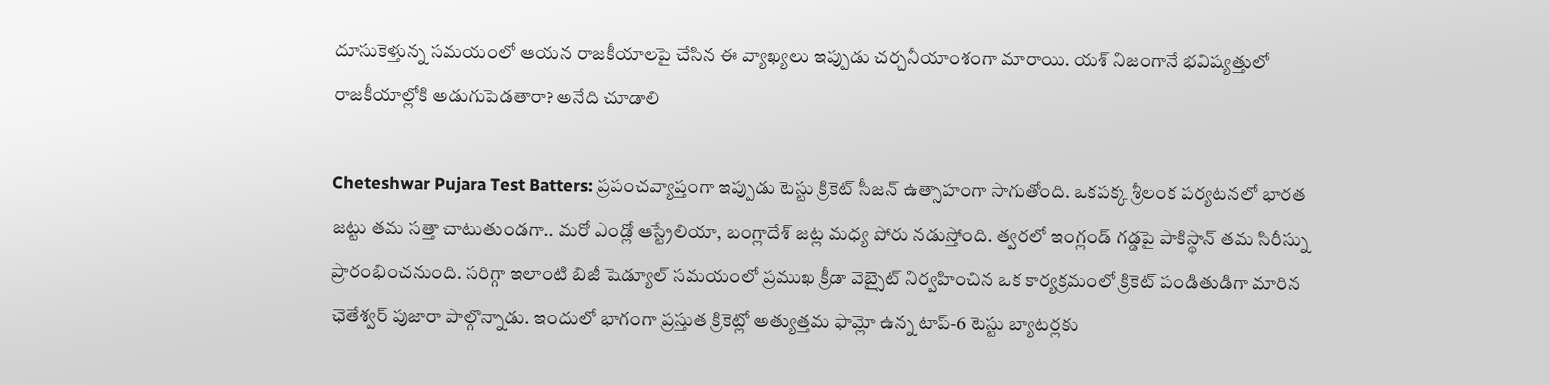దూసుకెళ్తున్న సమయంలో ఆయన రాజకీయాలపై చేసిన ఈ వ్యాఖ్యలు ఇప్పుడు చర్చనీయాంశంగా మారాయి. యశ్ నిజంగానే భవిష్యత్తులో రాజకీయాల్లోకి అడుగుపెడతారా? అనేది చూడాలి

Cheteshwar Pujara Test Batters: ప్రపంచవ్యాప్తంగా ఇప్పుడు టెస్టు క్రికెట్ సీజన్ ఉత్సాహంగా సాగుతోంది. ఒకపక్క శ్రీలంక పర్యటనలో భారత జట్టు తమ సత్తా చాటుతుండగా.. మరో ఎండ్లో ఆస్ట్రేలియా, బంగ్లాదేశ్ జట్ల మధ్య పోరు నడుస్తోంది. త్వరలో ఇంగ్లండ్ గడ్డపై పాకిస్థాన్ తమ సిరీస్ను ప్రారంభించనుంది. సరిగ్గా ఇలాంటి బిజీ షెడ్యూల్ సమయంలో ప్రముఖ క్రీడా వెబ్సైట్ నిర్వహించిన ఒక కార్యక్రమంలో క్రికెట్ పండితుడిగా మారిన ఛెతేశ్వర్ పుజారా పాల్గొన్నాడు. ఇందులో భాగంగా ప్రస్తుత క్రికెట్లో అత్యుత్తమ ఫామ్లో ఉన్న టాప్-6 టెస్టు బ్యాటర్లకు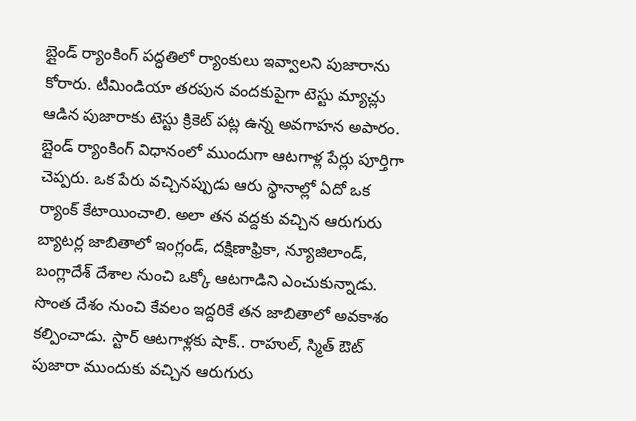బ్లైండ్ ర్యాంకింగ్ పద్ధతిలో ర్యాంకులు ఇవ్వాలని పుజారాను కోరారు. టీమిండియా తరపున వందకుపైగా టెస్టు మ్యాచ్లు ఆడిన పుజారాకు టెస్టు క్రికెట్ పట్ల ఉన్న అవగాహన అపారం. బ్లైండ్ ర్యాంకింగ్ విధానంలో ముందుగా ఆటగాళ్ల పేర్లు పూర్తిగా చెప్పరు. ఒక పేరు వచ్చినప్పుడు ఆరు స్థానాల్లో ఏదో ఒక ర్యాంక్ కేటాయించాలి. అలా తన వద్దకు వచ్చిన ఆరుగురు బ్యాటర్ల జాబితాలో ఇంగ్లండ్, దక్షిణాఫ్రికా, న్యూజిలాండ్, బంగ్లాదేశ్ దేశాల నుంచి ఒక్కో ఆటగాడిని ఎంచుకున్నాడు. సొంత దేశం నుంచి కేవలం ఇద్దరికే తన జాబితాలో అవకాశం కల్పించాడు. స్టార్ ఆటగాళ్లకు షాక్.. రాహుల్, స్మిత్ ఔట్ పుజారా ముందుకు వచ్చిన ఆరుగురు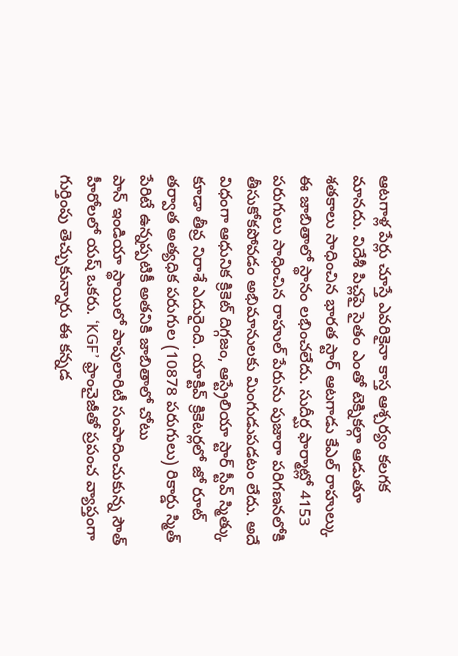ఆటగాళ్ల పేర్లు చూస్తే ఎవరికైనా కాస్త ఆశ్చర్యం కలగక మానదు. విదేశీ పిచ్లపై సైతం ఎంతో టెక్నికల్గా ఆడుతూ శతకాలు సాధించిన భారత స్టార్ ఆటగాడు కేఎల్ రాహుల్కు ఈ జాబితాలో స్థానం లభించలేదు. సుదీర్ఘ ఫార్మాట్లో 4153 పరుగులు సాధించిన రాహుల్ పేరును పుజారా పరిగణనలోకి తీసుకోకపోవడం అభిమానులకు మింగుడుపడటం లేదు. అదే విధంగా ఆధునిక క్రికెట్ దిగ్గజం, ఆస్ట్రేలియా స్టార్ స్టీవ్ స్మిత్కు కూడా తీవ్ర నిరాశే ఎదురైంది. యాక్టివ్ క్రికెటర్లలో జో రూట్ తర్వాత అత్యధిక పరుగుల (10878 పరుగులు) రికార్డు స్మిత్ పేరిటే ఉన్నప్పటికీ అతనికి జాబితాలో చోటు
పాన్ ఇండియా స్థాయిలో పాపులారిటీ సంపాదించుకున్న సౌత్ హీరోలలో యష్ ఒకరు. ‘KGF’ ఫ్రాంచైజీతో ప్రపంచ వ్యాప్తంగా గుర్తింపు తెచ్చుకున్నారు ఈ కన్నడ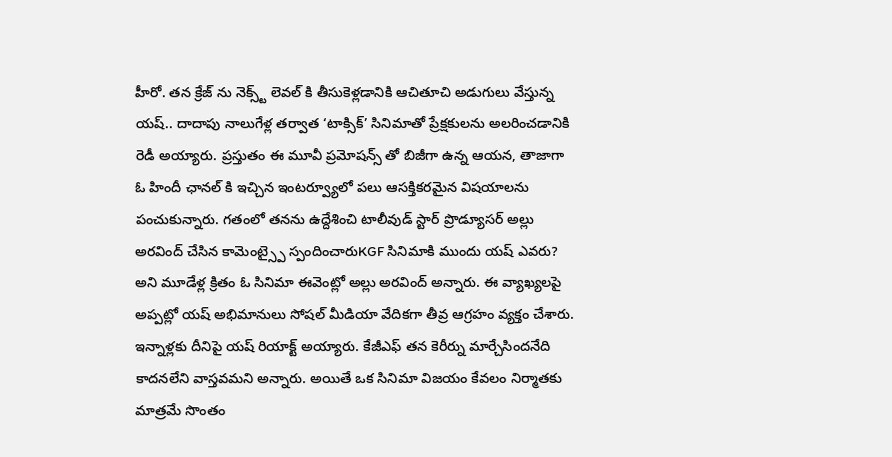హీరో. తన క్రేజ్ ను నెక్స్ట్ లెవల్ కి తీసుకెళ్లడానికి ఆచితూచి అడుగులు వేస్తున్న యష్.. దాదాపు నాలుగేళ్ల తర్వాత ‘టాక్సిక్’ సినిమాతో ప్రేక్షకులను అలరించడానికి రెడీ అయ్యారు. ప్రస్తుతం ఈ మూవీ ప్రమోషన్స్ తో బిజీగా ఉన్న ఆయన, తాజాగా ఓ హిందీ ఛానల్ కి ఇచ్చిన ఇంటర్వ్యూలో పలు ఆసక్తికరమైన విషయాలను పంచుకున్నారు. గతంలో తనను ఉద్దేశించి టాలీవుడ్ స్టార్ ప్రొడ్యూసర్ అల్లు అరవింద్ చేసిన కామెంట్స్పై స్పందించారుKGF సినిమాకి ముందు యష్ ఎవరు? అని మూడేళ్ల క్రితం ఓ సినిమా ఈవెంట్లో అల్లు అరవింద్ అన్నారు. ఈ వ్యాఖ్యలపై అప్పట్లో యష్ అభిమానులు సోషల్ మీడియా వేదికగా తీవ్ర ఆగ్రహం వ్యక్తం చేశారు. ఇన్నాళ్లకు దీనిపై యష్ రియాక్ట్ అయ్యారు. కేజీఎఫ్ తన కెరీర్ను మార్చేసిందనేది కాదనలేని వాస్తవమని అన్నారు. అయితే ఒక సినిమా విజయం కేవలం నిర్మాతకు మాత్రమే సొంతం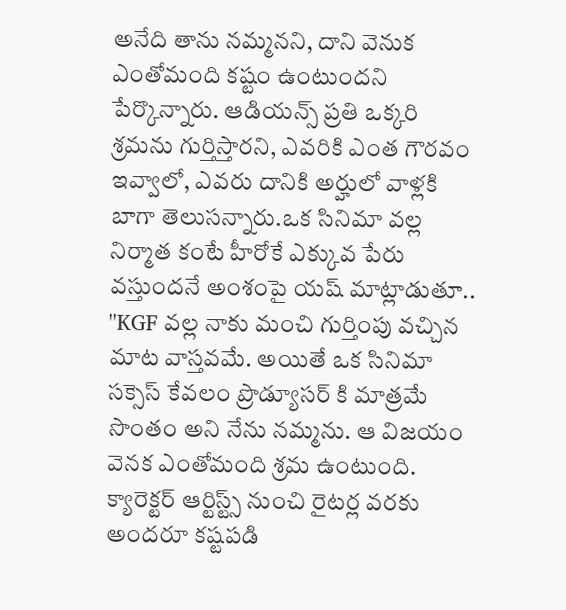అనేది తాను నమ్మనని, దాని వెనుక ఎంతోమంది కష్టం ఉంటుందని పేర్కొన్నారు. ఆడియన్స్ ప్రతి ఒక్కరి శ్రమను గుర్తిస్తారని, ఎవరికి ఎంత గౌరవం ఇవ్వాలో, ఎవరు దానికి అర్హులో వాళ్లకి బాగా తెలుసన్నారు.ఒక సినిమా వల్ల నిర్మాత కంటే హీరోకే ఎక్కువ పేరు వస్తుందనే అంశంపై యష్ మాట్లాడుతూ.. ''KGF వల్ల నాకు మంచి గుర్తింపు వచ్చిన మాట వాస్తవమే. అయితే ఒక సినిమా సక్సెస్ కేవలం ప్రొడ్యూసర్ కి మాత్రమే సొంతం అని నేను నమ్మను. ఆ విజయం వెనక ఎంతోమంది శ్రమ ఉంటుంది. క్యారెక్టర్ ఆర్టిస్ట్స్ నుంచి రైటర్ల వరకు అందరూ కష్టపడి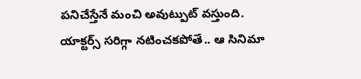పనిచేస్తేనే మంచి అవుట్పుట్ వస్తుంది. యాక్టర్స్ సరిగ్గా నటించకపోతే.. ఆ సినిమా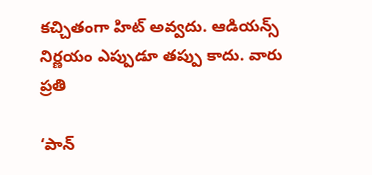కచ్చితంగా హిట్ అవ్వదు. ఆడియన్స్ నిర్ణయం ఎప్పుడూ తప్పు కాదు. వారు ప్రతి

‘పాన్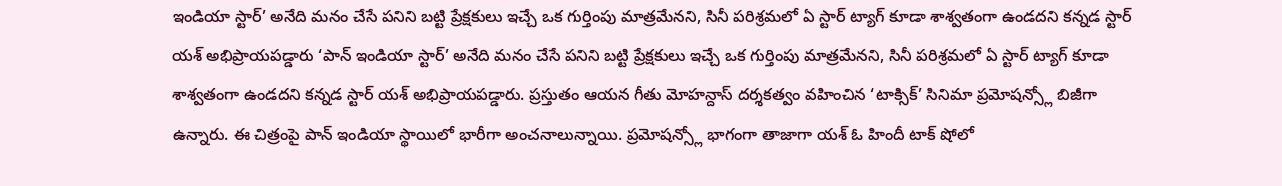ఇండియా స్టార్’ అనేది మనం చేసే పనిని బట్టి ప్రేక్షకులు ఇచ్చే ఒక గుర్తింపు మాత్రమేనని, సినీ పరిశ్రమలో ఏ స్టార్ ట్యాగ్ కూడా శాశ్వతంగా ఉండదని కన్నడ స్టార్ యశ్ అభిప్రాయపడ్డారు ‘పాన్ ఇండియా స్టార్’ అనేది మనం చేసే పనిని బట్టి ప్రేక్షకులు ఇచ్చే ఒక గుర్తింపు మాత్రమేనని, సినీ పరిశ్రమలో ఏ స్టార్ ట్యాగ్ కూడా శాశ్వతంగా ఉండదని కన్నడ స్టార్ యశ్ అభిప్రాయపడ్డారు. ప్రస్తుతం ఆయన గీతు మోహన్దాస్ దర్శకత్వం వహించిన ‘టాక్సిక్’ సినిమా ప్రమోషన్స్లో బిజీగా ఉన్నారు. ఈ చిత్రంపై పాన్ ఇండియా స్థాయిలో భారీగా అంచనాలున్నాయి. ప్రమోషన్స్లో భాగంగా తాజాగా యశ్ ఓ హిందీ టాక్ షోలో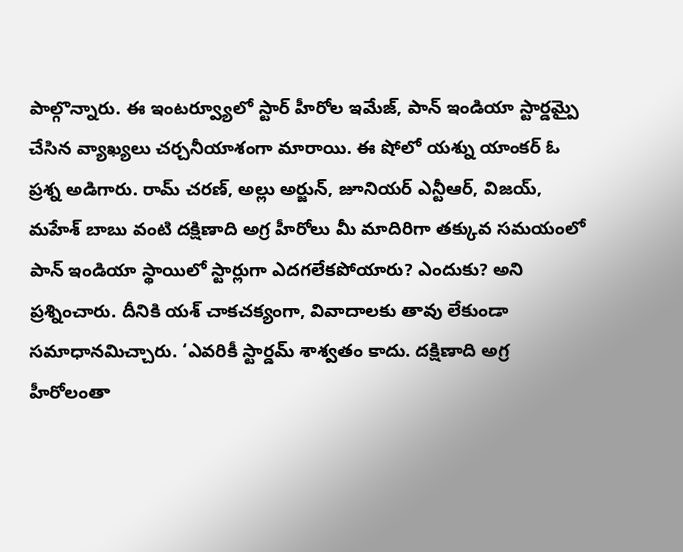పాల్గొన్నారు. ఈ ఇంటర్వ్యూలో స్టార్ హీరోల ఇమేజ్, పాన్ ఇండియా స్టార్డమ్పై చేసిన వ్యాఖ్యలు చర్చనీయాశంగా మారాయి. ఈ షోలో యశ్ను యాంకర్ ఓ ప్రశ్న అడిగారు. రామ్ చరణ్, అల్లు అర్జున్, జూనియర్ ఎన్టీఆర్, విజయ్, మహేశ్ బాబు వంటి దక్షిణాది అగ్ర హీరోలు మీ మాదిరిగా తక్కువ సమయంలో పాన్ ఇండియా స్థాయిలో స్టార్లుగా ఎదగలేకపోయారు? ఎందుకు? అని ప్రశ్నించారు. దీనికి యశ్ చాకచక్యంగా, వివాదాలకు తావు లేకుండా సమాధానమిచ్చారు. ‘ఎవరికీ స్టార్డమ్ శాశ్వతం కాదు. దక్షిణాది అగ్ర హీరోలంతా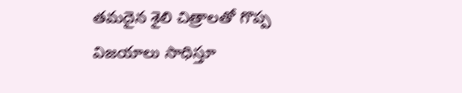తమదైన శైలి చిత్రాలతో గొప్ప విజయాలు సాధిస్తూ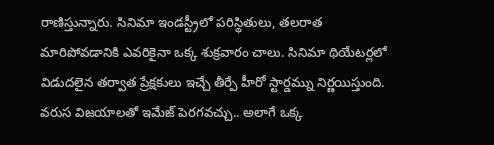రాణిస్తున్నారు. సినిమా ఇండస్ట్రీలో పరిస్థితులు, తలరాత మారిపోవడానికి ఎవరికైనా ఒక్క శుక్రవారం చాలు. సినిమా థియేటర్లలో విడుదలైన తర్వాత ప్రేక్షకులు ఇచ్చే తీర్పే హీరో స్టార్డమ్ను నిర్ణయిస్తుంది. వరుస విజయాలతో ఇమేజ్ పెరగవచ్చు.. అలాగే ఒక్క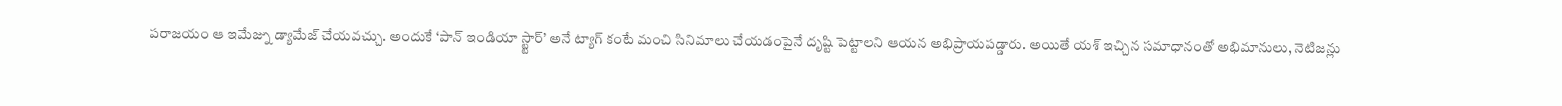పరాజయం ఆ ఇమేజ్ను డ్యామేజ్ చేయవచ్చు. అందుకే ‘పాన్ ఇండియా స్ట్టార్’ అనే ట్యాగ్ కంటే మంచి సినిమాలు చేయడంపైనే దృష్టి పెట్టాలని ఆయన అభిప్రాయపడ్డారు. అయితే యశ్ ఇచ్చిన సమాధానంతో అభిమానులు, నెటిజన్లు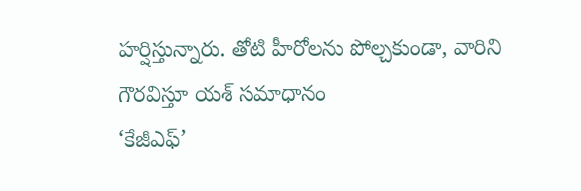హర్షిస్తున్నారు. తోటి హీరోలను పోల్చకుండా, వారిని గౌరవిస్తూ యశ్ సమాధానం
‘కేజీఎఫ్’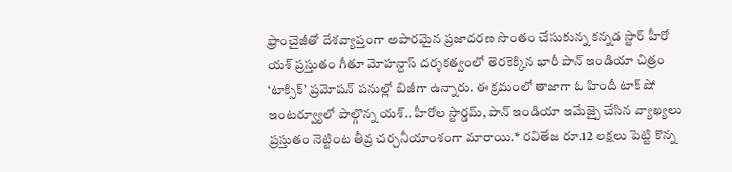ఫ్రాంచైజీతో దేశవ్యాప్తంగా అపారమైన ప్రజాదరణ సొంతం చేసుకున్న కన్నడ స్టార్ హీరో యశ్ ప్రస్తుతం గీతూ మోహన్దాస్ దర్శకత్వంలో తెరకెక్కిన భారీ పాన్ ఇండియా చిత్రం ‘టాక్సిక్’ ప్రమోషన్ పనుల్లో బిజీగా ఉన్నారు. ఈ క్రమంలో తాజాగా ఓ హిందీ టాక్ షో ఇంటర్వ్యూలో పాల్గొన్న యశ్.. హీరోల స్టార్డమ్, పాన్ ఇండియా ఇమేజ్పై చేసిన వ్యాఖ్యలు ప్రస్తుతం నెట్టింట తీవ్ర చర్చనీయాంశంగా మారాయి.* రవితేజ రూ.12 లక్షలు పెట్టి కొన్న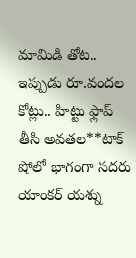మామిడి తోట.. ఇప్పుడు రూ.వందల కోట్లు.. హిట్టు ఫ్లాప్ తీసి అవతల**టాక్ షోలో భాగంగా సదరు యాంకర్ యశ్ను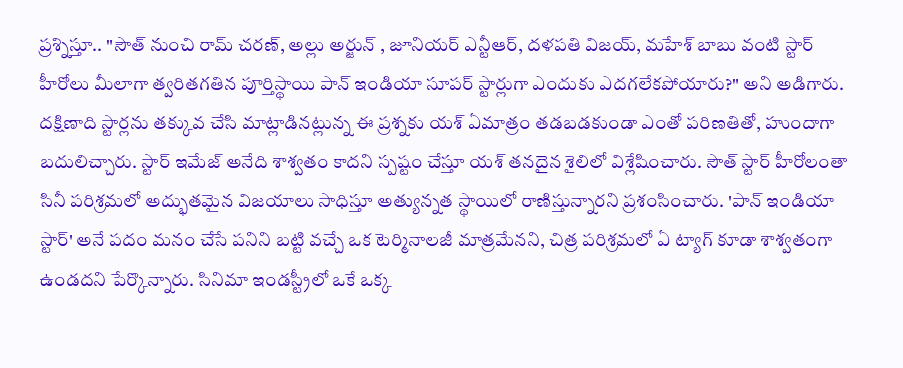ప్రశ్నిస్తూ.. "సౌత్ నుంచి రామ్ చరణ్, అల్లు అర్జున్ , జూనియర్ ఎన్టీఆర్, దళపతి విజయ్, మహేశ్ బాబు వంటి స్టార్ హీరోలు మీలాగా త్వరితగతిన పూర్తిస్థాయి పాన్ ఇండియా సూపర్ స్టార్లుగా ఎందుకు ఎదగలేకపోయారు?" అని అడిగారు. దక్షిణాది స్టార్లను తక్కువ చేసి మాట్లాడినట్లున్న ఈ ప్రశ్నకు యశ్ ఏమాత్రం తడబడకుండా ఎంతో పరిణతితో, హుందాగా బదులిచ్చారు. స్టార్ ఇమేజ్ అనేది శాశ్వతం కాదని స్పష్టం చేస్తూ యశ్ తనదైన శైలిలో విశ్లేషించారు. సౌత్ స్టార్ హీరోలంతా సినీ పరిశ్రమలో అద్భుతమైన విజయాలు సాధిస్తూ అత్యున్నత స్థాయిలో రాణిస్తున్నారని ప్రశంసించారు. 'పాన్ ఇండియా స్టార్' అనే పదం మనం చేసే పనిని బట్టి వచ్చే ఒక టెర్మినాలజీ మాత్రమేనని, చిత్ర పరిశ్రమలో ఏ ట్యాగ్ కూడా శాశ్వతంగా ఉండదని పేర్కొన్నారు. సినిమా ఇండస్ట్రీలో ఒకే ఒక్క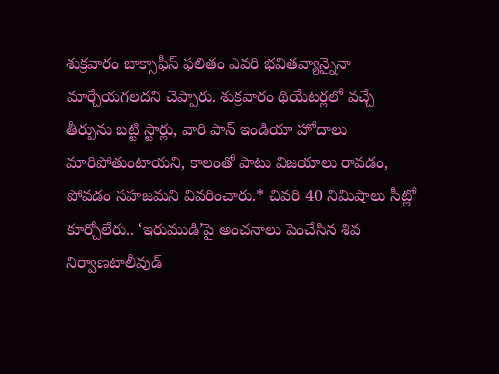శుక్రవారం బాక్సాఫీస్ ఫలితం ఎవరి భవితవ్యాన్నైనా మార్చేయగలదని చెప్పారు. శుక్రవారం థియేటర్లలో వచ్చే తీర్పును బట్టి స్టార్లు, వారి పాన్ ఇండియా హోదాలు మారిపోతుంటాయని, కాలంతో పాటు విజయాలు రావడం, పోవడం సహజమని వివరించారు.* చివరి 40 నిమిషాలు సీట్లో కూర్చోలేరు.. ‘ఇరుముడి’పై అంచనాలు పెంచేసిన శివ నిర్వాణటాలీవుడ్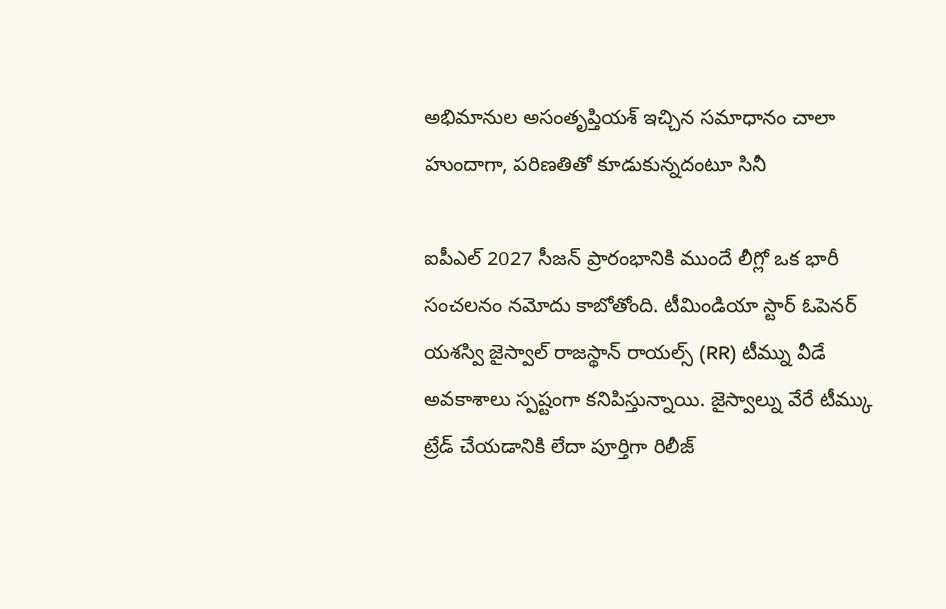అభిమానుల అసంతృప్తియశ్ ఇచ్చిన సమాధానం చాలా హుందాగా, పరిణతితో కూడుకున్నదంటూ సినీ

ఐపీఎల్ 2027 సీజన్ ప్రారంభానికి ముందే లీగ్లో ఒక భారీ సంచలనం నమోదు కాబోతోంది. టీమిండియా స్టార్ ఓపెనర్ యశస్వి జైస్వాల్ రాజస్థాన్ రాయల్స్ (RR) టీమ్ను వీడే అవకాశాలు స్పష్టంగా కనిపిస్తున్నాయి. జైస్వాల్ను వేరే టీమ్కు ట్రేడ్ చేయడానికి లేదా పూర్తిగా రిలీజ్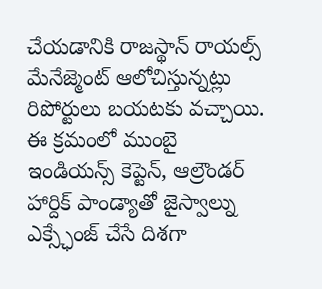చేయడానికి రాజస్థాన్ రాయల్స్ మేనేజ్మెంట్ ఆలోచిస్తున్నట్లు రిపోర్టులు బయటకు వచ్చాయి. ఈ క్రమంలో ముంబై ఇండియన్స్ కెప్టెన్, ఆల్రౌండర్ హార్దిక్ పాండ్యాతో జైస్వాల్ను ఎక్స్ఛేంజ్ చేసే దిశగా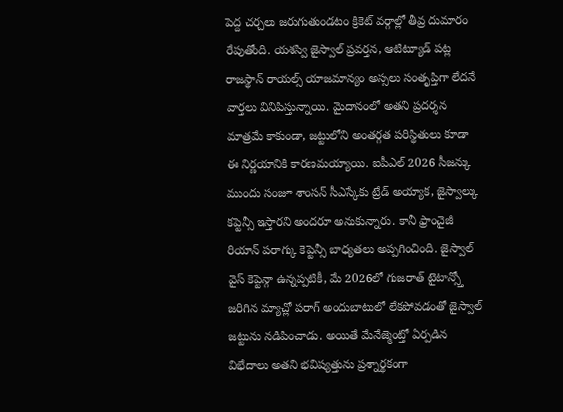పెద్ద చర్చలు జరుగుతుండటం క్రికెట్ వర్గాల్లో తీవ్ర దుమారం రేపుతోంది. యశస్వి జైస్వాల్ ప్రవర్తన, ఆటిట్యూడ్ పట్ల రాజస్థాన్ రాయల్స్ యాజమాన్యం అస్సలు సంతృప్తిగా లేదనే వార్తలు వినిపిస్తున్నాయి. మైదానంలో అతని ప్రదర్శన మాత్రమే కాకుండా, జట్టులోని అంతర్గత పరిస్థితులు కూడా ఈ నిర్ణయానికి కారణమయ్యాయి. ఐపీఎల్ 2026 సీజన్కు ముందు సంజూ శాంసన్ సీఎస్కేకు ట్రేడ్ అయ్యాక, జైస్వాల్కు కప్టెన్సీ ఇస్తారని అందరూ అనుకున్నారు. కానీ ఫ్రాంచైజీ రియాన్ పరాగ్కు కెప్టెన్సీ బాధ్యతలు అప్పగించింది. జైస్వాల్ వైస్ కెప్టెన్గా ఉన్నప్పటికీ, మే 2026లో గుజరాత్ టైటాన్స్తో జరిగిన మ్యాచ్లో పరాగ్ అందుబాటులో లేకపోవడంతో జైస్వాల్ జట్టును నడిపించాడు. అయితే మేనేజ్మెంట్తో ఏర్పడిన విభేదాలు అతని భవిష్యత్తును ప్రశ్నార్థకంగా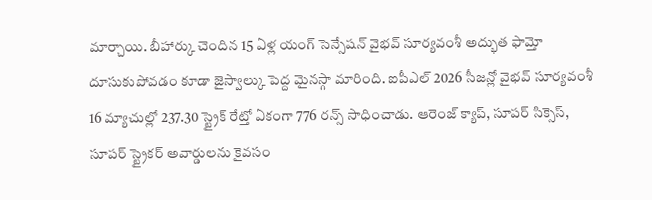మార్చాయి. బీహార్కు చెందిన 15 ఏళ్ల యంగ్ సెన్సేషన్ వైభవ్ సూర్యవంశీ అద్భుత ఫామ్తో దూసుకుపోవడం కూడా జైస్వాల్కు పెద్ద మైనస్గా మారింది. ఐపీఎల్ 2026 సీజన్లో వైభవ్ సూర్యవంశీ 16 మ్యాచుల్లో 237.30 స్ట్రైక్ రేట్తో ఏకంగా 776 రన్స్ సాధించాడు. ఆరెంజ్ క్యాప్, సూపర్ సిక్సెస్, సూపర్ స్ట్రైకర్ అవార్డులను కైవసం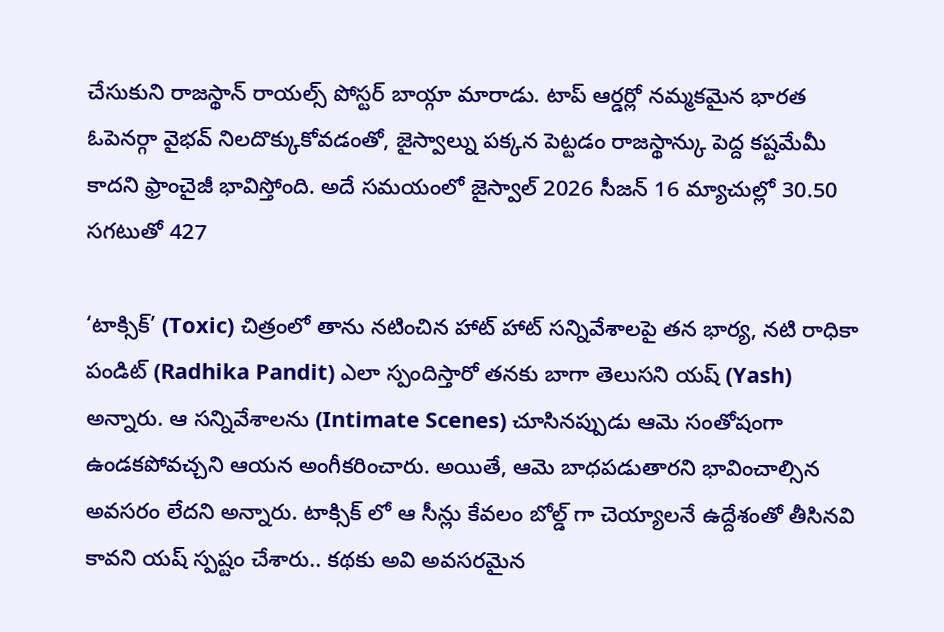చేసుకుని రాజస్థాన్ రాయల్స్ పోస్టర్ బాయ్గా మారాడు. టాప్ ఆర్డర్లో నమ్మకమైన భారత ఓపెనర్గా వైభవ్ నిలదొక్కుకోవడంతో, జైస్వాల్ను పక్కన పెట్టడం రాజస్థాన్కు పెద్ద కష్టమేమీ కాదని ఫ్రాంచైజీ భావిస్తోంది. అదే సమయంలో జైస్వాల్ 2026 సీజన్ 16 మ్యాచుల్లో 30.50 సగటుతో 427

‘టాక్సిక్’ (Toxic) చిత్రంలో తాను నటించిన హాట్ హాట్ సన్నివేశాలపై తన భార్య, నటి రాధికా పండిట్ (Radhika Pandit) ఎలా స్పందిస్తారో తనకు బాగా తెలుసని యష్ (Yash) అన్నారు. ఆ సన్నివేశాలను (Intimate Scenes) చూసినప్పుడు ఆమె సంతోషంగా ఉండకపోవచ్చని ఆయన అంగీకరించారు. అయితే, ఆమె బాధపడుతారని భావించాల్సిన అవసరం లేదని అన్నారు. టాక్సిక్ లో ఆ సీన్లు కేవలం బోల్డ్ గా చెయ్యాలనే ఉద్దేశంతో తీసినవి కావని యష్ స్పష్టం చేశారు.. కథకు అవి అవసరమైన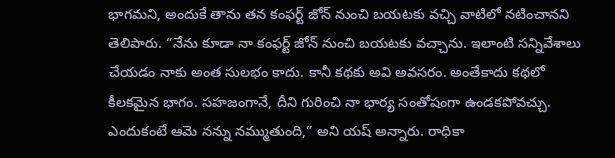భాగమని, అందుకే తాను తన కంఫర్ట్ జోన్ నుంచి బయటకు వచ్చి వాటిలో నటించానని తెలిపారు. “నేను కూడా నా కంఫర్ట్ జోన్ నుంచి బయటకు వచ్చాను. ఇలాంటి సన్నివేశాలు చేయడం నాకు అంత సులభం కాదు. కానీ కథకు అవి అవసరం. అంతేకాదు కథలో కీలకమైన భాగం. సహజంగానే, దీని గురించి నా భార్య సంతోషంగా ఉండకపోవచ్చు. ఎందుకంటే ఆమె నన్ను నమ్ముతుంది,” అని యష్ అన్నారు. రాధికా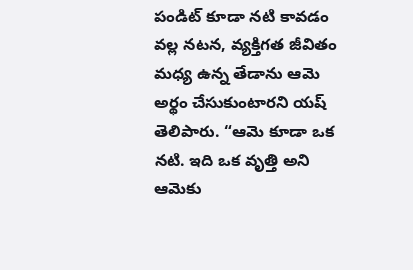పండిట్ కూడా నటి కావడం వల్ల నటన, వ్యక్తిగత జీవితం మధ్య ఉన్న తేడాను ఆమె అర్థం చేసుకుంటారని యష్ తెలిపారు. “ఆమె కూడా ఒక నటి. ఇది ఒక వృత్తి అని ఆమెకు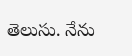తెలుసు. నేను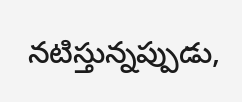నటిస్తున్నప్పుడు,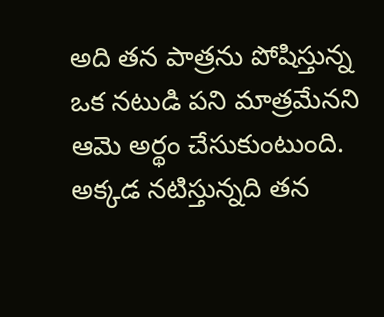అది తన పాత్రను పోషిస్తున్న ఒక నటుడి పని మాత్రమేనని ఆమె అర్థం చేసుకుంటుంది. అక్కడ నటిస్తున్నది తన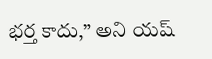భర్త కాదు,” అని యష్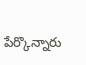పేర్కొన్నారు